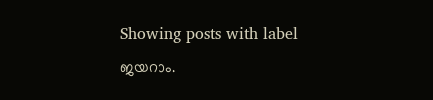Showing posts with label ജയറാം.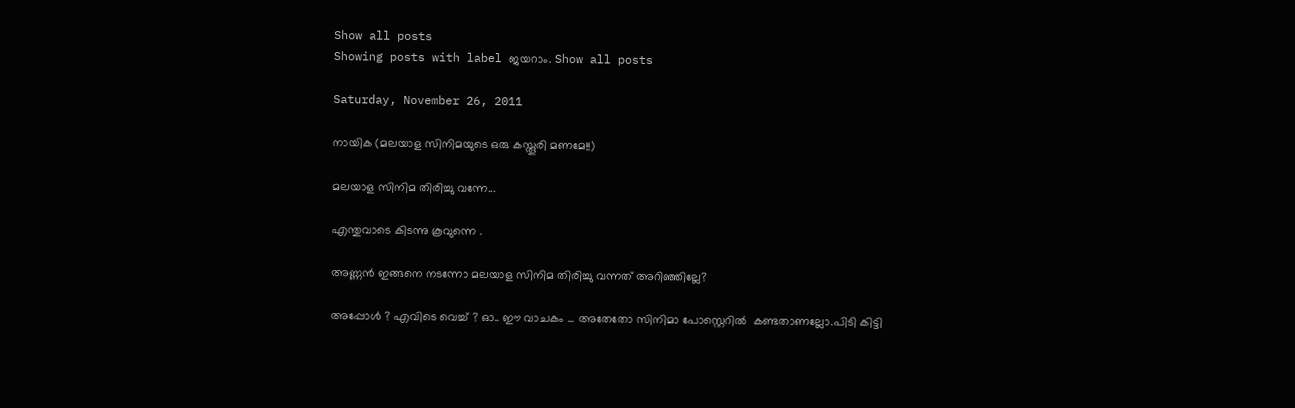Show all posts
Showing posts with label ജയറാം. Show all posts

Saturday, November 26, 2011

നായിക (മലയാള സിനിമയുടെ ഒരു കസ്തൂരി മണമേ!!)

മലയാള സിനിമ തിരിച്ചു വന്നേ...

എന്തുവാടെ കിടന്നു കൂവുന്നെ .

അണ്ണന്‍ ഇങ്ങനെ നടന്നോ മലയാള സിനിമ തിരിച്ചു വന്നത് അറിഞ്ഞില്ലേ?

അപ്പോള്‍ ? എവിടെ വെച്ച് ? ഓ.. ഈ വാചകം ... അതേതോ സിനിമാ പോസ്റ്റെറില്‍ ‍ കണ്ടതാണല്ലോ.പിടി കിട്ടി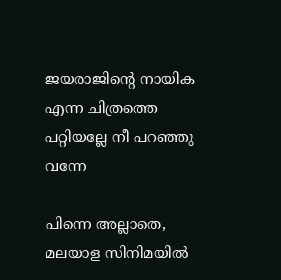ജയരാജിന്‍റെ നായിക എന്ന ചിത്രത്തെ പറ്റിയല്ലേ നീ പറഞ്ഞു വന്നേ

പിന്നെ അല്ലാതെ, മലയാള സിനിമയില്‍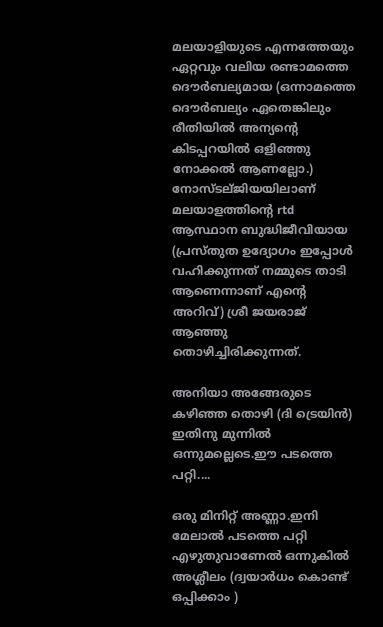മലയാളിയുടെ എന്നത്തേയും ഏറ്റവും വലിയ രണ്ടാമത്തെ ദൌര്‍ബല്യമായ (ഒന്നാമത്തെ ദൌര്‍ബല്യം ഏതെങ്കിലും രീതിയില്‍ അന്യന്‍റെ കിടപ്പറയില്‍ ഒളിഞ്ഞു നോക്കല്‍ ആണല്ലോ.) നോസ്ടല്ജിയയിലാണ് മലയാളത്തിന്‍റെ rtd ആസ്ഥാന ബുദ്ധിജീവിയായ (പ്രസ്തുത ഉദ്യോഗം ഇപ്പോള്‍ വഹിക്കുന്നത് നമ്മുടെ താടി ആണെന്നാണ് എന്‍റെ അറിവ്) ശ്രീ ജയരാജ്‌ ആഞ്ഞു തൊഴിച്ചിരിക്കുന്നത്.

അനിയാ അങ്ങേരുടെ കഴിഞ്ഞ തൊഴി (ദി ട്രെയിന്‍) ഇതിനു മുന്നില്‍ ഒന്നുമല്ലെടെ.ഈ പടത്തെ പറ്റി....

ഒരു മിനിറ്റ് അണ്ണാ.ഇനി മേലാല്‍ പടത്തെ പറ്റി എഴുതുവാണേല്‍ ഒന്നുകില്‍ അശ്ലീലം (ദ്വയാര്‍ധം കൊണ്ട് ഒപ്പിക്കാം )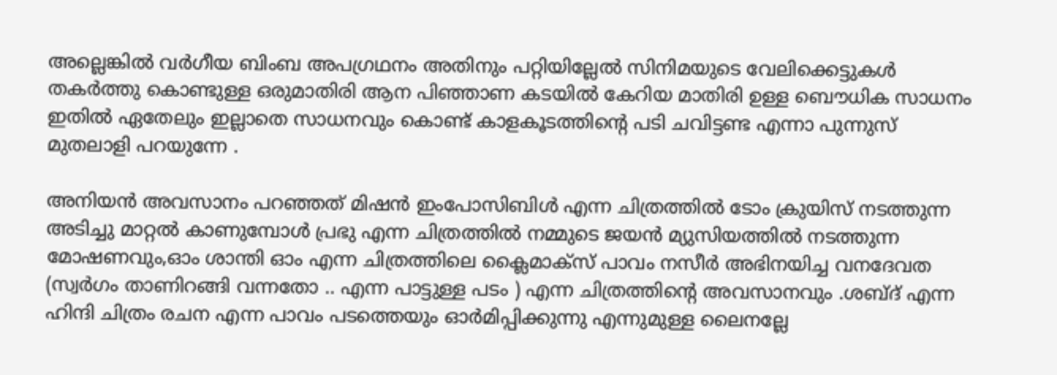അല്ലെങ്കില്‍ വര്‍ഗീയ ബിംബ അപഗ്രഥനം അതിനും പറ്റിയില്ലേല്‍ സിനിമയുടെ വേലിക്കെട്ടുകള്‍ തകര്‍ത്തു കൊണ്ടുള്ള ഒരുമാതിരി ആന പിഞ്ഞാണ കടയില്‍ കേറിയ മാതിരി ഉള്ള ബൌധിക സാധനം ഇതില്‍ ഏതേലും ഇല്ലാതെ സാധനവും കൊണ്ട് കാളകൂടത്തിന്‍റെ പടി ചവിട്ടണ്ട എന്നാ പുന്നുസ് മുതലാളി പറയുന്നേ .

അനിയന്‍ അവസാനം പറഞ്ഞത് മിഷന്‍ ഇംപോസിബിള്‍ എന്ന ചിത്രത്തില്‍ ടോം ക്രുയിസ് നടത്തുന്ന അടിച്ചു മാറ്റല്‍ കാണുമ്പോള്‍ പ്രഭു എന്ന ചിത്രത്തില്‍ നമ്മുടെ ജയന്‍ മ്യുസിയത്തില്‍ നടത്തുന്ന മോഷണവും,ഓം ശാന്തി ഓം എന്ന ചിത്രത്തിലെ ക്ലൈമാക്സ്‌ പാവം നസീര്‍ അഭിനയിച്ച വനദേവത (സ്വര്‍ഗം താണിറങ്ങി വന്നതോ .. എന്ന പാട്ടുള്ള പടം ) എന്ന ചിത്രത്തിന്റെ അവസാനവും .ശബ്ദ് എന്ന ഹിന്ദി ചിത്രം രചന എന്ന പാവം പടത്തെയും ഓര്‍മിപ്പിക്കുന്നു എന്നുമുള്ള ലൈനല്ലേ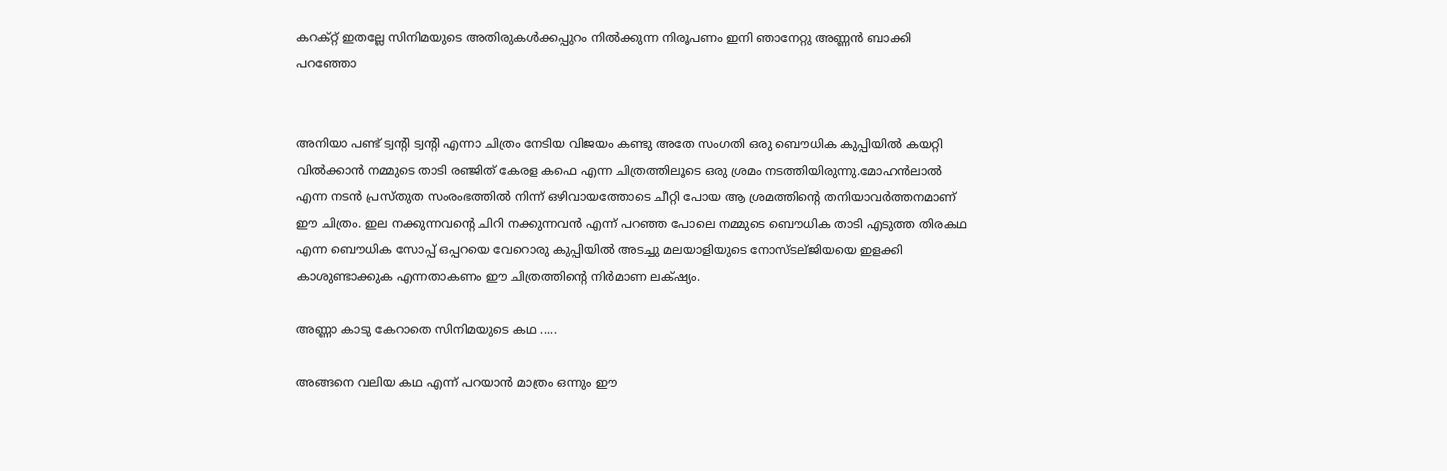കറക്റ്റ് ഇതല്ലേ സിനിമയുടെ അതിരുകള്‍ക്കപ്പുറം നില്‍ക്കുന്ന നിരൂപണം ഇനി ഞാനേറ്റു അണ്ണന്‍ ബാക്കി പറഞ്ഞോ


അനിയാ പണ്ട് ട്വന്റി ട്വന്റി എന്നാ ചിത്രം നേടിയ വിജയം കണ്ടു അതേ സംഗതി ഒരു ബൌധിക കുപ്പിയില്‍ കയറ്റി വില്‍ക്കാന്‍ നമ്മുടെ താടി രഞ്ജിത് കേരള കഫെ എന്ന ചിത്രത്തിലൂടെ ഒരു ശ്രമം നടത്തിയിരുന്നു.മോഹന്‍ലാല്‍ എന്ന നടന്‍ പ്രസ്തുത സംരംഭത്തില്‍ നിന്ന് ഒഴിവായത്തോടെ ചീറ്റി പോയ ആ ശ്രമത്തിന്റെ തനിയാവര്‍ത്തനമാണ് ഈ ചിത്രം. ഇല നക്കുന്നവന്‍റെ ചിറി നക്കുന്നവന്‍ എന്ന് പറഞ്ഞ പോലെ നമ്മുടെ ബൌധിക താടി എടുത്ത തിരകഥ എന്ന ബൌധിക സോപ്പ് ഒപ്പറയെ വേറൊരു കുപ്പിയില്‍ അടച്ചു മലയാളിയുടെ നോസ്ടല്ജിയയെ ഇളക്കി കാശുണ്ടാക്കുക എന്നതാകണം ഈ ചിത്രത്തിന്‍റെ നിര്‍മാണ ലക്‌ഷ്യം.

അണ്ണാ കാടു കേറാതെ സിനിമയുടെ കഥ .....

അങ്ങനെ വലിയ കഥ എന്ന് പറയാന്‍ മാത്രം ഒന്നും ഈ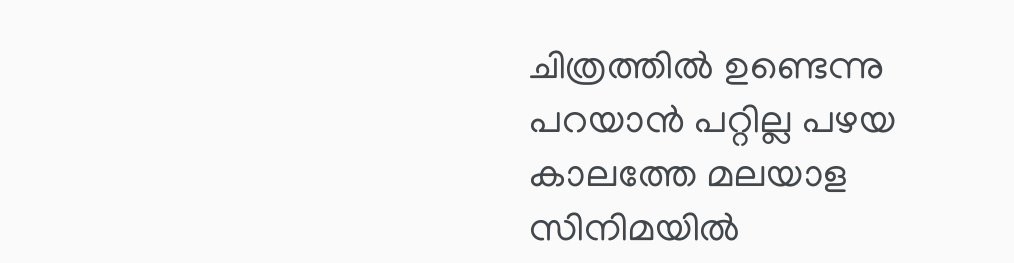ചിത്രത്തില്‍ ഉണ്ടെന്നു പറയാന്‍ പറ്റില്ല പഴയ കാലത്തേ മലയാള സിനിമയില്‍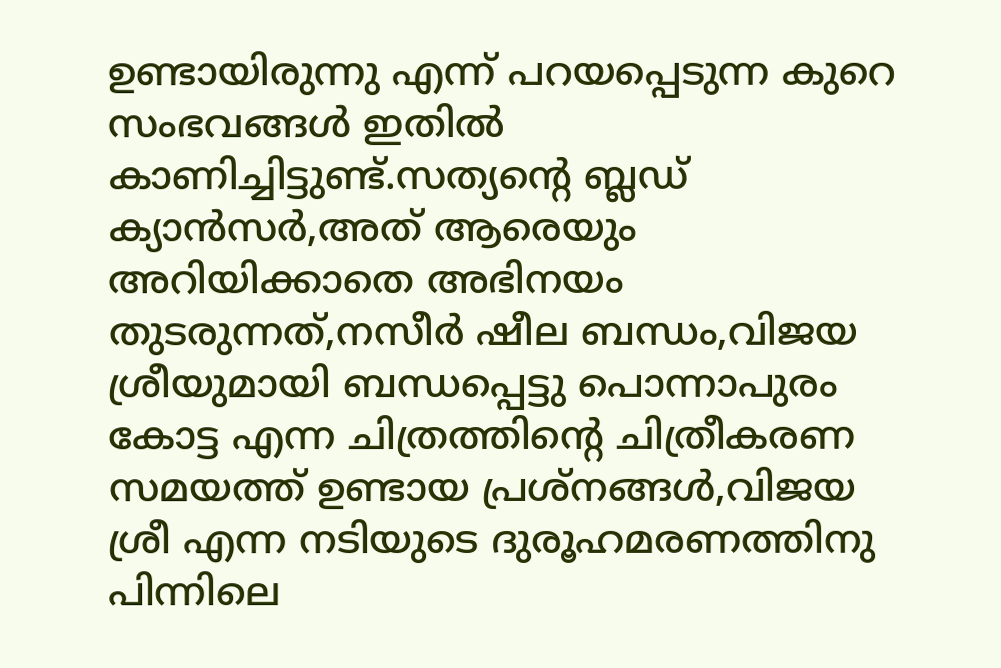ഉണ്ടായിരുന്നു എന്ന് പറയപ്പെടുന്ന കുറെ സംഭവങ്ങള്‍ ഇതില്‍ കാണിച്ചിട്ടുണ്ട്.സത്യന്‍റെ ബ്ലഡ്‌ ക്യാന്‍സര്‍,അത് ആരെയും അറിയിക്കാതെ അഭിനയം തുടരുന്നത്,നസീര്‍ ഷീല ബന്ധം,വിജയ ശ്രീയുമായി ബന്ധപ്പെട്ടു പൊന്നാപുരം കോട്ട എന്ന ചിത്രത്തിന്‍റെ ചിത്രീകരണ സമയത്ത് ഉണ്ടായ പ്രശ്നങ്ങള്‍,വിജയ ശ്രീ എന്ന നടിയുടെ ദുരൂഹമരണത്തിനു പിന്നിലെ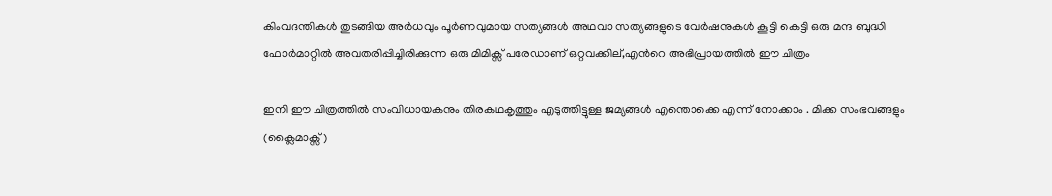കിംവദന്തികള്‍ തുടങ്ങിയ അര്‍ധവും പൂര്‍ണവുമായ സത്യങ്ങള്‍ അഥവാ സത്യങ്ങളുടെ വേര്‍ഷനുകള്‍ കൂട്ടി കെട്ടി ഒരു മന്ദ ബുദ്ധി ഫോര്‍മാറ്റില്‍ അവതരിപ്പിച്ചിരിക്കുന്ന ഒരു മിമിക്സ് പരേഡാണ് ഒറ്റവക്കില്,എന്‍റെ അഭിപ്രായത്തില്‍ ഈ ചിത്രം

ഇനി ഈ ചിത്രത്തില്‍ സംവിധായകനും തിരകഥകൃത്തും എടുത്തിട്ടുള്ള ജമ്യങ്ങള്‍ എന്തൊക്കെ എന്ന് നോക്കാം . മിക്ക സംഭവങ്ങളും (ക്ലൈമാക്സ്‌)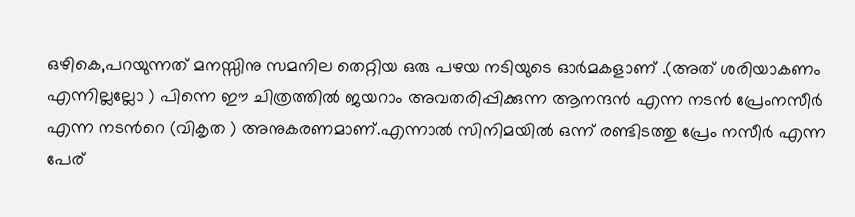ഒഴികെ,പറയുന്നത് മനസ്സിനു സമനില തെറ്റിയ ഒരു പഴയ നടിയുടെ ഓര്‍മകളാണ് .(അത് ശരിയാകണം എന്നില്ലല്ലോ ) പിന്നെ ഈ ചിത്രത്തില്‍ ജയറാം അവതരിപ്പിക്കുന്ന ആനന്ദന്‍ എന്ന നടന്‍ പ്രേംനസീര്‍ എന്ന നടന്‍റെ (വികൃത ) അനുകരണമാണ്.എന്നാല്‍ സിനിമയില്‍ ഒന്ന് രണ്ടിടത്തു പ്രേം നസീര്‍ എന്ന പേര്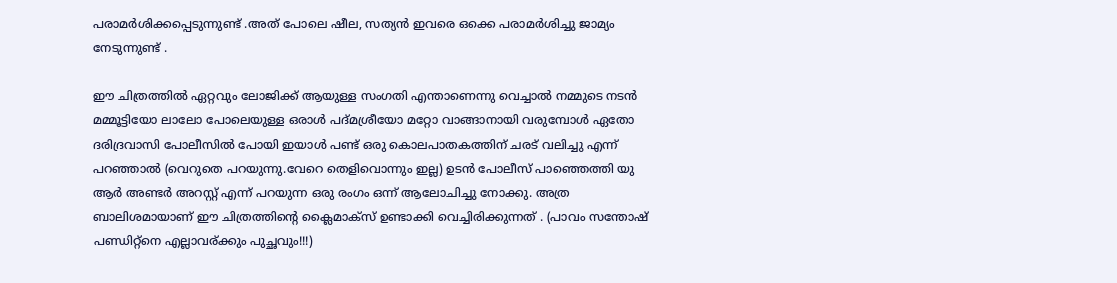പരാമര്‍ശിക്കപ്പെടുന്നുണ്ട് .അത് പോലെ ഷീല, സത്യന്‍ ഇവരെ ഒക്കെ പരാമര്‍ശിച്ചു ജാമ്യം നേടുന്നുണ്ട് .

ഈ ചിത്രത്തില്‍ ഏറ്റവും ലോജിക്ക് ആയുള്ള സംഗതി എന്താണെന്നു വെച്ചാല്‍ നമ്മുടെ നടന്‍ മമ്മൂട്ടിയോ ലാലോ പോലെയുള്ള ഒരാള്‍ പദ്മശ്രീയോ മറ്റോ വാങ്ങാനായി വരുമ്പോള്‍ ഏതോ ദരിദ്രവാസി പോലീസില്‍ പോയി ഇയാള്‍ പണ്ട് ഒരു കൊലപാതകത്തിന് ചരട് വലിച്ചു എന്ന് പറഞ്ഞാല്‍ (വെറുതെ പറയുന്നു.വേറെ തെളിവൊന്നും ഇല്ല) ഉടന്‍ പോലീസ് പാഞ്ഞെത്തി യു ആര്‍ അണ്ടര്‍ അറസ്റ്റ് എന്ന് പറയുന്ന ഒരു രംഗം ഒന്ന് ആലോചിച്ചു നോക്കു. അത്ര ബാലിശമായാണ് ഈ ചിത്രത്തിന്‍റെ ക്ലൈമാക്സ്‌ ഉണ്ടാക്കി വെച്ചിരിക്കുന്നത് . (പാവം സന്തോഷ്‌ പണ്ഡിറ്റ്‌നെ എല്ലാവര്ക്കും പുച്ഛവും!!!)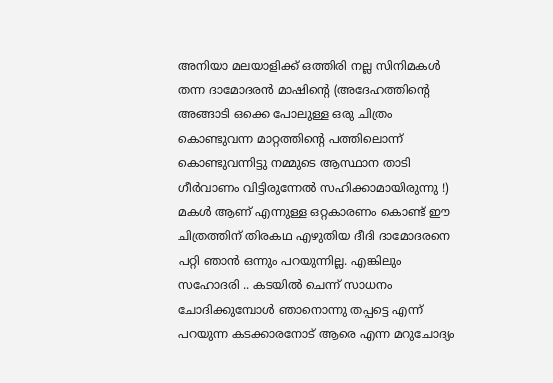അനിയാ മലയാളിക്ക് ഒത്തിരി നല്ല സിനിമകള്‍ തന്ന ദാമോദരന്‍ മാഷിന്‍റെ (അദേഹത്തിന്റെ അങ്ങാടി ഒക്കെ പോലുള്ള ഒരു ചിത്രം കൊണ്ടുവന്ന മാറ്റത്തിന്‍റെ പത്തിലൊന്ന് കൊണ്ടുവന്നിട്ടു നമ്മുടെ ആസ്ഥാന താടി ഗീര്‍വാണം വിട്ടിരുന്നേല്‍ സഹിക്കാമായിരുന്നു !) മകള്‍ ആണ് എന്നുള്ള ഒറ്റകാരണം കൊണ്ട് ഈ ചിത്രത്തിന് തിരകഥ എഴുതിയ ദീദി ദാമോദരനെ പറ്റി ഞാന്‍ ഒന്നും പറയുന്നില്ല. എങ്കിലും സഹോദരി .. കടയില്‍ ചെന്ന് സാധനം ചോദിക്കുമ്പോള്‍ ഞാനൊന്നു തപ്പട്ടെ എന്ന് പറയുന്ന കടക്കാരനോട് ആരെ എന്ന മറുചോദ്യം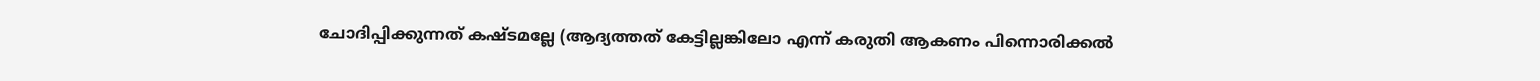ചോദിപ്പിക്കുന്നത് കഷ്ടമല്ലേ (ആദ്യത്തത് കേട്ടില്ലങ്കിലോ എന്ന് കരുതി ആകണം പിന്നൊരിക്കല്‍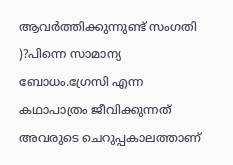ആവര്‍ത്തിക്കുന്നുണ്ട് സംഗതി )?പിന്നെ സാമാന്യ ബോധം.ഗ്രേസി എന്ന കഥാപാത്രം ജീവിക്കുന്നത് അവരുടെ ചെറുപ്പകാലത്താണ്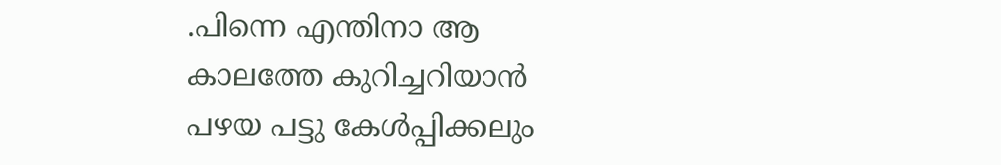.പിന്നെ എന്തിനാ ആ കാലത്തേ കുറിച്ചറിയാന്‍ പഴയ പട്ടു കേള്‍പ്പിക്കലും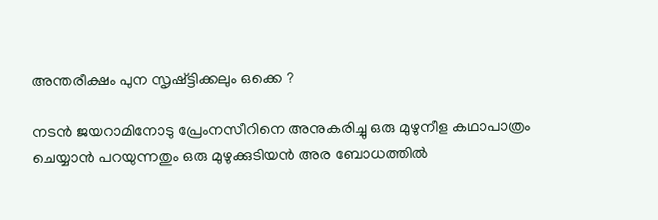അന്തരീക്ഷം പുന സൃഷ്ട്ടിക്കലും ഒക്കെ ?

നടന്‍ ജയറാമിനോടു പ്രേംനസീറിനെ അനുകരിച്ചു ഒരു മുഴുനീള കഥാപാത്രം ചെയ്യാന്‍ പറയുന്നതും ഒരു മുഴുക്കുടിയന്‍ അര ബോധത്തില്‍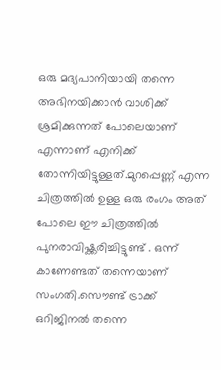ഒരു മദ്യപാനിയായി തന്നെ അഭിനയിക്കാന്‍ വാശിക്ക് ശ്രമിക്കുന്നത് പോലെയാണ് എന്നാണ് എനിക്ക് തോന്നിയിട്ടുള്ളത്.മുറപ്പെണ്ണ് എന്ന ചിത്രത്തില്‍ ഉള്ള ഒരു രംഗം അത് പോലെ ഈ ചിത്രത്തില്‍ പുനരാവിഷ്ക്കരിച്ചിട്ടുണ്ട് . ഒന്ന് കാണേണ്ടത് തന്നെയാണ് സംഗതി.സൌണ്ട് ട്രാക്ക് ഒറിജിനല്‍ തന്നെ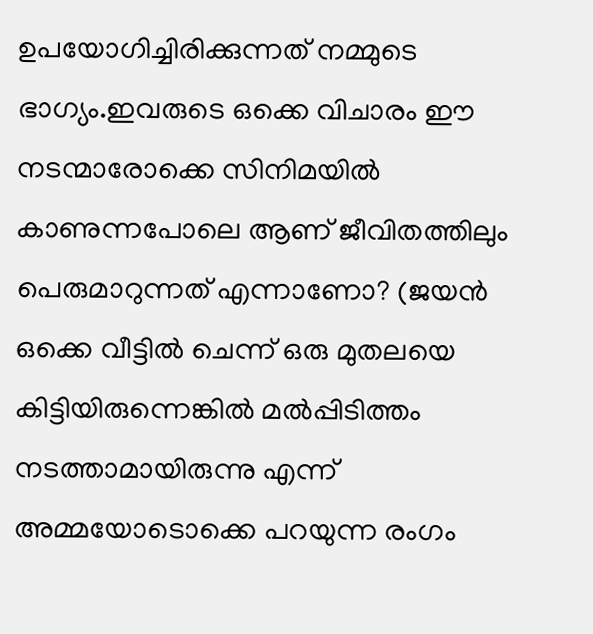ഉപയോഗിച്ചിരിക്കുന്നത് നമ്മുടെ ഭാഗ്യം.ഇവരുടെ ഒക്കെ വിചാരം ഈ നടന്മാരോക്കെ സിനിമയില്‍ കാണുന്നപോലെ ആണ് ജീവിതത്തിലും പെരുമാറുന്നത് എന്നാണോ? (ജയന്‍ ഒക്കെ വീട്ടില്‍ ചെന്ന് ഒരു മുതലയെ കിട്ടിയിരുന്നെങ്കില്‍ മല്‍പ്പിടിത്തം നടത്താമായിരുന്നു എന്ന് അമ്മയോടൊക്കെ പറയുന്ന രംഗം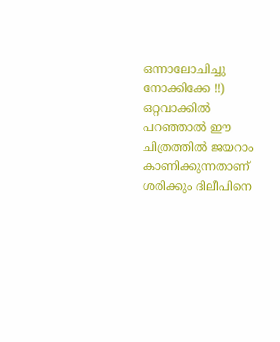ഒന്നാലോചിച്ചു നോക്കിക്കേ !!) ഒറ്റവാക്കില്‍ പറഞ്ഞാല്‍ ഈ ചിത്രത്തില്‍ ജയറാം കാണിക്കുന്നതാണ് ശരിക്കും ദിലീപിനെ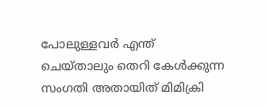പോലുള്ളവര്‍ എന്ത് ചെയ്താലും തെറി കേള്‍ക്കുന്ന സംഗതി അതായിത് മിമിക്രി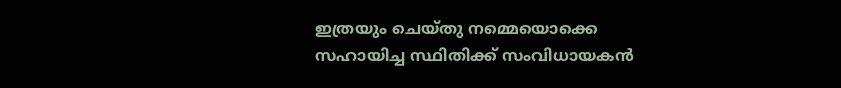ഇത്രയും ചെയ്തു നമ്മെയൊക്കെ സഹായിച്ച സ്ഥിതിക്ക് സംവിധായകന്‍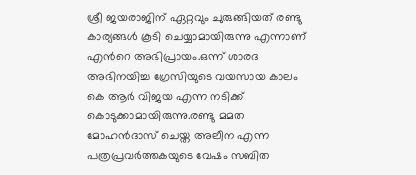ശ്രീ ജയരാജിന് ഏറ്റവും ചുരുങ്ങിയത് രണ്ടു കാര്യങ്ങള്‍ കൂടി ചെയ്യാമായിരുന്നു എന്നാണ് എന്‍റെ അഭിപ്രായം.ഒന്ന് ശാരദ അഭിനയിച്ച ഗ്രേസിയുടെ വയസായ കാലം കെ ആര്‍ വിജയ എന്ന നടിക്ക് കൊടുക്കാമായിരുന്നു.രണ്ടു മമത മോഹന്‍ദാസ്‌ ചെയ്ത അലീന എന്ന പത്രപ്രവര്‍ത്തകയുടെ വേഷം സബിത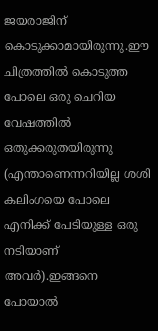ജയരാജിന് കൊടുക്കാമായിരുന്നു.ഈ ചിത്രത്തില്‍ കൊടുത്ത പോലെ ഒരു ചെറിയ വേഷത്തില്‍ ഒതുക്കരുതയിരുന്നു (എന്താണെന്നറിയില്ല ശശി കലിംഗയെ പോലെ എനിക്ക് പേടിയുള്ള ഒരു നടിയാണ് അവര്‍).ഇങ്ങനെ പോയാല്‍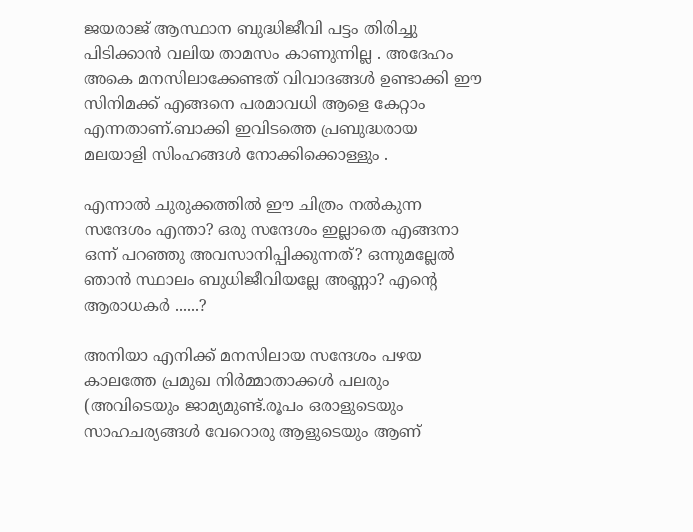ജയരാജ്‌ ആസ്ഥാന ബുദ്ധിജീവി പട്ടം തിരിച്ചു പിടിക്കാന്‍ വലിയ താമസം കാണുന്നില്ല . അദേഹം അകെ മനസിലാക്കേണ്ടത് വിവാദങ്ങള്‍ ഉണ്ടാക്കി ഈ സിനിമക്ക് എങ്ങനെ പരമാവധി ആളെ കേറ്റാം എന്നതാണ്.ബാക്കി ഇവിടത്തെ പ്രബുദ്ധരായ മലയാളി സിംഹങ്ങള്‍ നോക്കിക്കൊള്ളും .

എന്നാല്‍ ചുരുക്കത്തില്‍ ഈ ചിത്രം നല്‍കുന്ന സന്ദേശം എന്താ? ഒരു സന്ദേശം ഇല്ലാതെ എങ്ങനാ ഒന്ന് പറഞ്ഞു അവസാനിപ്പിക്കുന്നത്? ഒന്നുമല്ലേല്‍ ഞാന്‍ സ്ഥാലം ബുധിജീവിയല്ലേ അണ്ണാ? എന്‍റെ ആരാധകര്‍ ......?

അനിയാ എനിക്ക് മനസിലായ സന്ദേശം പഴയ കാലത്തേ പ്രമുഖ നിര്‍മ്മാതാക്കള്‍ പലരും (അവിടെയും ജാമ്യമുണ്ട്.രൂപം ഒരാളുടെയും സാഹചര്യങ്ങള്‍ വേറൊരു ആളുടെയും ആണ്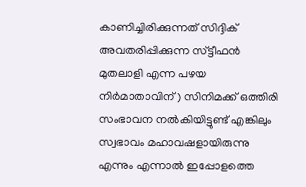കാണിച്ചിരിക്കുന്നത് സിദ്ദിക് അവതരിപ്പിക്കുന്ന സ്ട്ടീഫന്‍ മുതലാളി എന്ന പഴയ നിര്‍മാതാവിന് ) സിനിമക്ക് ഒത്തിരി സംഭാവന നല്‍കിയിട്ടുണ്ട് എങ്കിലും സ്വഭാവം മഹാവഷളായിരുന്നു എന്നും എന്നാല്‍ ഇപ്പോളത്തെ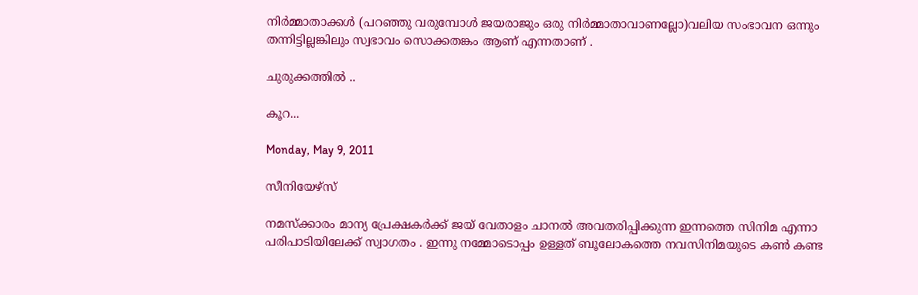നിര്‍മ്മാതാക്കള്‍ (പറഞ്ഞു വരുമ്പോള്‍ ജയരാജും ഒരു നിര്‍മ്മാതാവാണല്ലോ)വലിയ സംഭാവന ഒന്നും തന്നിട്ടില്ലങ്കിലും സ്വഭാവം സൊക്കതങ്കം ആണ് എന്നതാണ് .

ചുരുക്കത്തില്‍ ..

കൂറ...

Monday, May 9, 2011

സീനിയേഴ്സ്

നമസ്ക്കാരം മാന്യ പ്രേക്ഷകര്‍ക്ക്‌ ജയ് വേതാളം ചാനല്‍ അവതരിപ്പിക്കുന്ന ഇന്നത്തെ സിനിമ എന്നാ പരിപാടിയിലേക്ക് സ്വാഗതം . ഇന്നു നമ്മോടൊപ്പം ഉള്ളത് ബൂലോകത്തെ നവസിനിമയുടെ കണ്‍ കണ്ട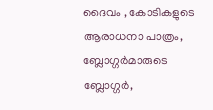ദൈവം , കോടികളുടെ ആരാധനാ പാത്രം, ബ്ലോഗ്ഗര്‍മാരുടെ ബ്ലോഗ്ഗര്‍,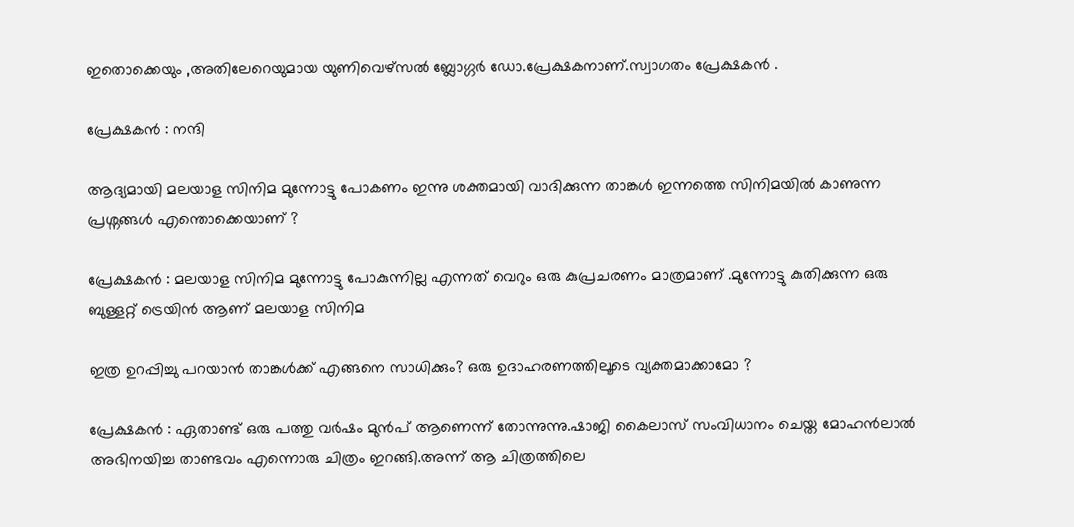ഇതൊക്കെയും ,അതിലേറെയുമായ യുണിവെഴ്സല്‍ ബ്ലോഗ്ഗര്‍ ഡോ.പ്രേക്ഷകനാണ്.സ്വാഗതം പ്രേക്ഷകന്‍ .

പ്രേക്ഷകന്‍ : നന്ദി

ആദ്യമായി മലയാള സിനിമ മുന്നോട്ടു പോകണം ഇന്നു ശക്തമായി വാദിക്കുന്ന താങ്കള്‍ ഇന്നത്തെ സിനിമയില്‍ കാണുന്ന പ്രശ്നങ്ങള്‍ എന്തൊക്കെയാണ് ?

പ്രേക്ഷകന്‍ : മലയാള സിനിമ മുന്നോട്ടു പോകുന്നില്ല എന്നത് വെറും ഒരു കുപ്രചരണം മാത്രമാണ് .മുന്നോട്ടു കുതിക്കുന്ന ഒരു ബുള്ളറ്റ് ട്രെയിന്‍ ആണ് മലയാള സിനിമ

ഇത്ര ഉറപ്പിച്ചു പറയാന്‍ താങ്കള്‍ക്ക് എങ്ങനെ സാധിക്കും? ഒരു ഉദാഹരണത്തിലൂടെ വ്യക്തമാക്കാമോ ?

പ്രേക്ഷകന്‍ : ഏതാണ്ട് ഒരു പത്തു വര്‍ഷം മുന്‍പ് ആണെന്ന് തോന്നുന്നു.ഷാജി കൈലാസ് സംവിധാനം ചെയ്ത മോഹന്‍ലാല്‍ അഭിനയിച്ച താണ്ടവം എന്നൊരു ചിത്രം ഇറങ്ങി.അന്ന് ആ ചിത്രത്തിലെ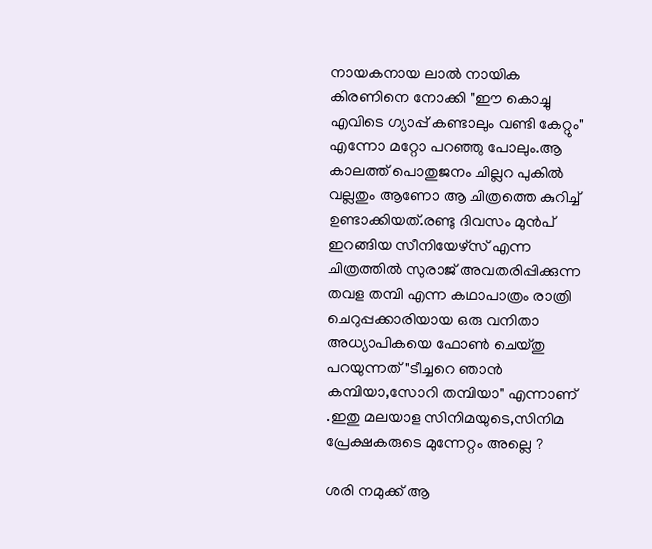നായകനായ ലാല്‍ നായിക കിരണിനെ നോക്കി "ഈ കൊച്ചു എവിടെ ഗ്യാപ്പ് കണ്ടാലും വണ്ടി കേറ്റും" എന്നോ മറ്റോ പറഞ്ഞു പോലും.ആ കാലത്ത് പൊതുജനം ചില്ലറ പുകില്‍ വല്ലതും ആണോ ആ ചിത്രത്തെ കുറിച്ച് ഉണ്ടാക്കിയത്.രണ്ടു ദിവസം മുന്‍പ് ഇറങ്ങിയ സീനിയേഴ്സ് എന്ന ചിത്രത്തില്‍ സുരാജ് അവതരിപ്പിക്കുന്ന തവള തമ്പി എന്ന കഥാപാത്രം രാത്രി ചെറുപ്പക്കാരിയായ ഒരു വനിതാ അധ്യാപികയെ ഫോണ്‍ ചെയ്തു പറയുന്നത് "ടീച്ചറെ ഞാന്‍ കമ്പിയാ,സോറി തമ്പിയാ" എന്നാണ് .ഇതു മലയാള സിനിമയുടെ,സിനിമ പ്രേക്ഷകരുടെ മുന്നേറ്റം അല്ലെ ?

ശരി നമുക്ക് ആ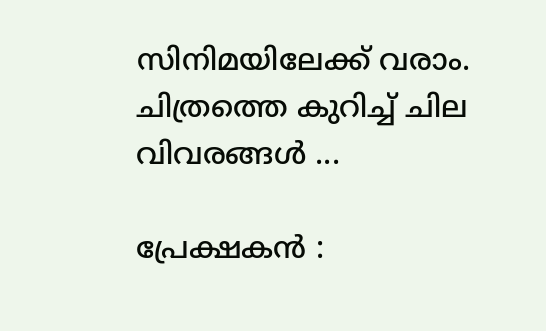സിനിമയിലേക്ക് വരാം. ചിത്രത്തെ കുറിച്ച് ചില വിവരങ്ങള്‍ ...

പ്രേക്ഷകന്‍ :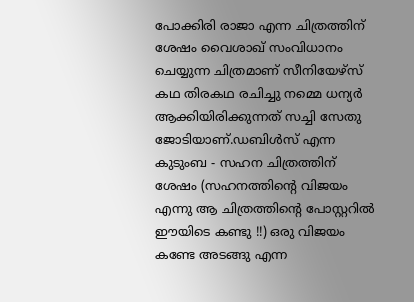പോക്കിരി രാജാ എന്ന ചിത്രത്തിന് ശേഷം വൈശാഖ് സംവിധാനം ചെയ്യുന്ന ചിത്രമാണ് സീനിയേഴ്സ് കഥ തിരകഥ രചിച്ചു നമ്മെ ധന്യര്‍ ആക്കിയിരിക്കുന്നത് സച്ചി സേതു ജോടിയാണ്.ഡബിള്‍സ് എന്ന കുടുംബ - സഹന ചിത്രത്തിന് ശേഷം (സഹനത്തിന്റെ വിജയം എന്നു ആ ചിത്രത്തിന്റെ പോസ്റ്ററില്‍ ഈയിടെ കണ്ടു !!) ഒരു വിജയം കണ്ടേ അടങ്ങു എന്ന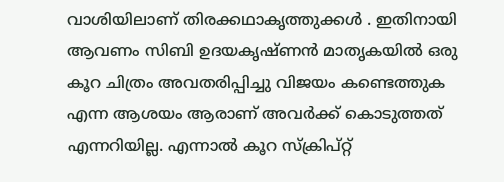വാശിയിലാണ് തിരക്കഥാകൃത്തുക്കള്‍ . ഇതിനായി ആവണം സിബി ഉദയകൃഷ്ണന്‍ മാതൃകയില്‍ ഒരു കൂറ ചിത്രം അവതരിപ്പിച്ചു വിജയം കണ്ടെത്തുക എന്ന ആശയം ആരാണ് അവര്‍ക്ക് കൊടുത്തത് എന്നറിയില്ല. എന്നാല്‍ കൂറ സ്ക്രിപ്റ്റ്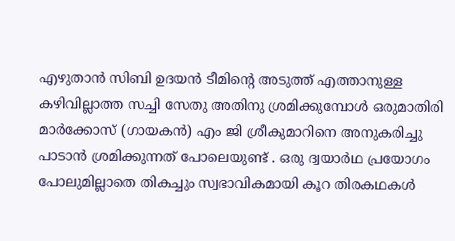എഴുതാന്‍ സിബി ഉദയന്‍ ടീമിന്റെ അടുത്ത് എത്താനുള്ള കഴിവില്ലാത്ത സച്ചി സേതു അതിനു ശ്രമിക്കുമ്പോള്‍ ഒരുമാതിരി മാര്‍ക്കോസ് (ഗായകന്‍) എം ജി ശ്രീകുമാറിനെ അനുകരിച്ചു പാടാന്‍ ശ്രമിക്കുന്നത് പോലെയുണ്ട് . ഒരു ദ്വയാര്‍ഥ പ്രയോഗം പോലുമില്ലാതെ തികച്ചും സ്വഭാവികമായി കൂറ തിരകഥകള്‍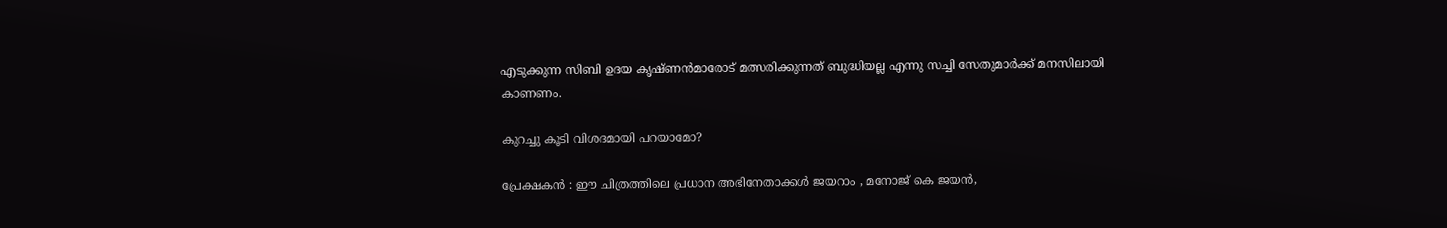എടുക്കുന്ന സിബി ഉദയ കൃഷ്ണന്‍മാരോട് മത്സരിക്കുന്നത് ബുദ്ധിയല്ല എന്നു സച്ചി സേതുമാര്‍ക്ക് മനസിലായി കാണണം.

കുറച്ചു കൂടി വിശദമായി പറയാമോ?

പ്രേക്ഷകന്‍ : ഈ ചിത്രത്തിലെ പ്രധാന അഭിനേതാക്കള്‍ ജയറാം , മനോജ്‌ കെ ജയന്‍,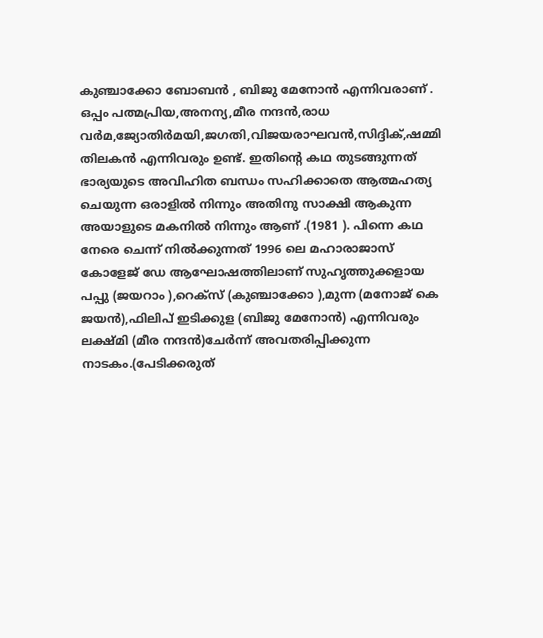കുഞ്ചാക്കോ ബോബന്‍ , ബിജു മേനോന്‍ എന്നിവരാണ്‌ . ഒപ്പം പത്മപ്രിയ,അനന്യ,മീര നന്ദന്‍,രാധ വര്‍മ,ജ്യോതിര്‍മയി,ജഗതി,വിജയരാഘവന്‍,സിദ്ദിക്,ഷമ്മി തിലകന്‍ എന്നിവരും ഉണ്ട്. ഇതിന്റെ കഥ തുടങ്ങുന്നത് ഭാര്യയുടെ അവിഹിത ബന്ധം സഹിക്കാതെ ആത്മഹത്യ ചെയുന്ന ഒരാളില്‍ നിന്നും അതിനു സാക്ഷി ആകുന്ന അയാളുടെ മകനില്‍ നിന്നും ആണ് .(1981 ). പിന്നെ കഥ നേരെ ചെന്ന് നില്‍ക്കുന്നത് 1996 ലെ മഹാരാജാസ് കോളേജ് ഡേ ആഘോഷത്തിലാണ്‌ സുഹൃത്തുക്കളായ പപ്പു (ജയറാം ),റെക്സ് (കുഞ്ചാക്കോ ),മുന്ന (മനോജ്‌ കെ ജയന്‍),ഫിലിപ് ഇടിക്കുള (ബിജു മേനോന്‍) എന്നിവരും ലക്ഷ്മി (മീര നന്ദന്‍)ചേര്‍ന്ന് അവതരിപ്പിക്കുന്ന നാടകം.(പേടിക്കരുത്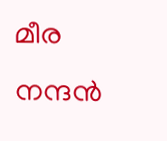മീര നന്ദന്‍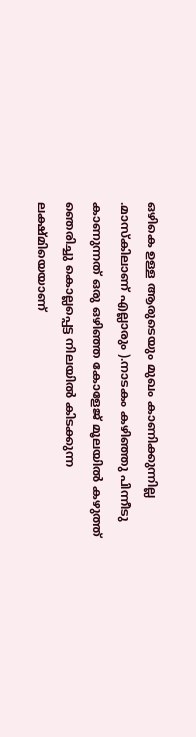ഒഴികെ ഉള്ള ആരുടെയും മുഖം കാണിക്കുന്നില്ല .മാസ്കിലാണ് എല്ലാരും ).നാടകം കഴിഞ്ഞു പിന്നീടു കാണുന്നത് ഒരു ഒഴിഞ്ഞ കോളേജ് മൂലയില്‍ കഴുത്ത് ഞെരിച്ചു കൊല്ലപ്പെട്ട നിലയില്‍ കിടക്കുന്ന ലക്ഷ്മിയെയാണ്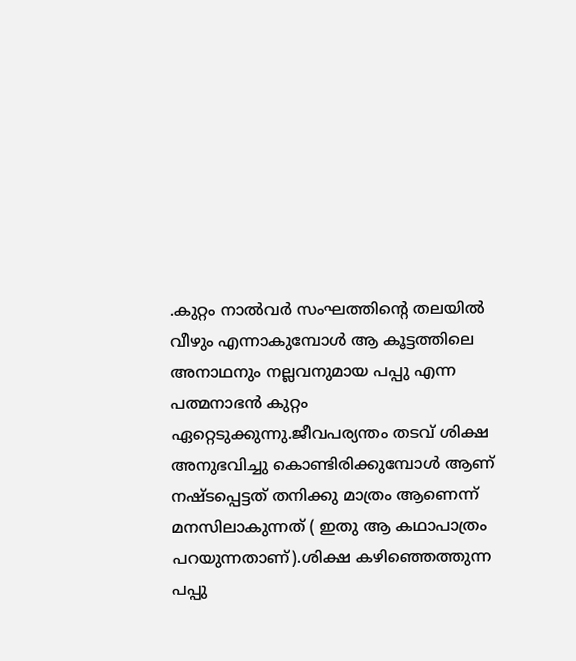.കുറ്റം നാല്‍വര്‍ സംഘത്തിന്‍റെ തലയില്‍ വീഴും എന്നാകുമ്പോള്‍ ആ കൂട്ടത്തിലെ അനാഥനും നല്ലവനുമായ പപ്പു എന്ന പത്മനാഭന്‍ കുറ്റം ഏറ്റെടുക്കുന്നു.ജീവപര്യന്തം തടവ് ശിക്ഷ അനുഭവിച്ചു കൊണ്ടിരിക്കുമ്പോള്‍ ആണ് നഷ്ടപ്പെട്ടത് തനിക്കു മാത്രം ആണെന്ന് മനസിലാകുന്നത് ( ഇതു ആ കഥാപാത്രം പറയുന്നതാണ്).ശിക്ഷ കഴിഞ്ഞെത്തുന്ന പപ്പു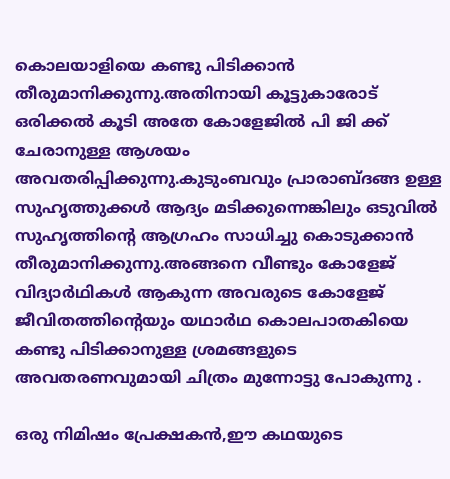കൊലയാളിയെ കണ്ടു പിടിക്കാന്‍ തീരുമാനിക്കുന്നു.അതിനായി കൂട്ടുകാരോട് ഒരിക്കല്‍ കൂടി അതേ കോളേജില്‍ പി ജി ക്ക് ചേരാനുള്ള ആശയം അവതരിപ്പിക്കുന്നു.കുടുംബവും പ്രാരാബ്ദങ്ങ ഉള്ള സുഹൃത്തുക്കള്‍ ആദ്യം മടിക്കുന്നെങ്കിലും ഒടുവില്‍ സുഹൃത്തിന്റെ ആഗ്രഹം സാധിച്ചു കൊടുക്കാന്‍ തീരുമാനിക്കുന്നു.അങ്ങനെ വീണ്ടും കോളേജ് വിദ്യാര്‍ഥികള്‍ ആകുന്ന അവരുടെ കോളേജ് ജീവിതത്തിന്റെയും യഥാര്‍ഥ കൊലപാതകിയെ കണ്ടു പിടിക്കാനുള്ള ശ്രമങ്ങളുടെ അവതരണവുമായി ചിത്രം മുന്നോട്ടു പോകുന്നു .

ഒരു നിമിഷം പ്രേക്ഷകന്‍,ഈ കഥയുടെ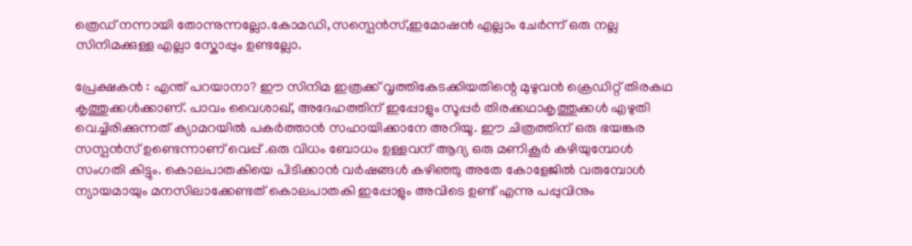ത്രെഡ് നന്നായി തോന്നുന്നല്ലോ.കോമഡി,സസ്പെന്‍സ്,ഇമോഷന്‍ എല്ലാം ചേര്‍ന്ന് ഒരു നല്ല സിനിമക്കുള്ള എല്ലാ സ്കോപ്പും ഉണ്ടല്ലോ.

പ്രേക്ഷകന്‍ : എന്ത് പറയാനാ? ഈ സിനിമ ഇത്രക്ക് വൃത്തികേടക്കിയതിന്റെ മുഴുവന്‍ ക്രെഡിറ്റ്‌ തിരകഥ കൃത്തുക്കള്‍ക്കാണ്. പാവം വൈശാഖ്, അദേഹത്തിന് ഇപ്പോളും സൂപ്പര്‍ തിരക്കഥാകൃത്തുക്കള്‍ എഴുതി വെച്ചിരിക്കുന്നത് ക്യാമറയില്‍ പകര്‍ത്താന്‍ സഹായിക്കാനേ അറിയൂ. ഈ ചിത്രത്തിന് ഒരു ഭയങ്കര സസ്പന്‍സ് ഉണ്ടെന്നാണ് വെപ്പ് .ഒരു വിധം ബോധം ഉള്ളവന് ആദ്യ ഒരു മണികൂര്‍ കഴിയുമ്പോള്‍ സംഗതി കിട്ടും. കൊലപാതകിയെ പിടിക്കാന്‍ വര്‍ഷങ്ങള്‍ കഴിഞ്ഞു അതേ കോളേജില്‍ വരുമ്പോള്‍ ന്യായമായും മനസിലാക്കേണ്ടത് കൊലപാതകി ഇപ്പോളും അവിടെ ഉണ്ട് എന്നു പപ്പുവിനും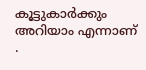കൂട്ടുകാര്‍ക്കും അറിയാം എന്നാണ് .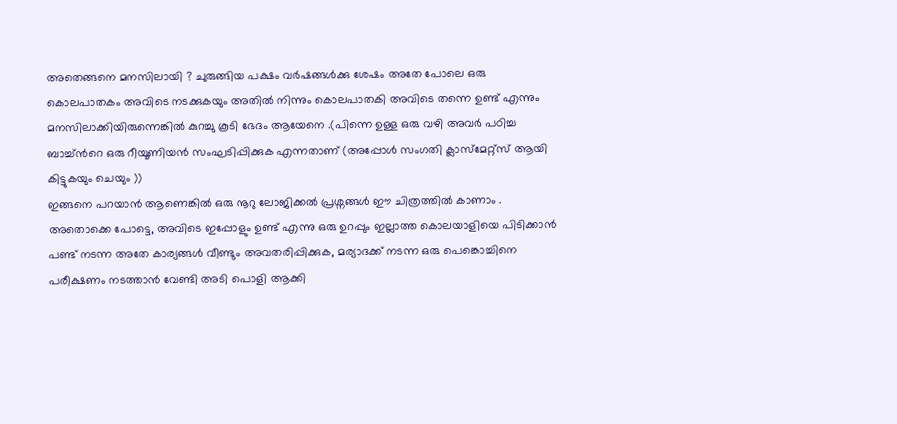അതെങ്ങനെ മനസിലായി ? ചുരുങ്ങിയ പക്ഷം വര്‍ഷങ്ങള്‍ക്കു ശേഷം അതേ പോലെ ഒരു കൊലപാതകം അവിടെ നടക്കുകയും അതില്‍ നിന്നും കൊലപാതകി അവിടെ തന്നെ ഉണ്ട് എന്നും മനസിലാക്കിയിരുന്നെങ്കില്‍ കുറച്ചു കൂടി ഭേദം ആയേനെ .(പിന്നെ ഉള്ള ഒരു വഴി അവര്‍ പഠിച്ച ബാച്ച്ന്‍റെ ഒരു റീയൂണിയന്‍ സംഘടിപ്പിക്കുക എന്നതാണ് (അപ്പോള്‍ സംഗതി ക്ലാസ്മേറ്റ്സ് ആയി കിട്ടുകയും ചെയും ))
ഇങ്ങനെ പറയാന്‍ ആണെങ്കില്‍ ഒരു നൂറു ലോജിക്കല്‍ പ്രശ്നങ്ങള്‍ ഈ ചിത്രത്തില്‍ കാണാം . അതൊക്കെ പോട്ടെ, അവിടെ ഇപ്പോളും ഉണ്ട് എന്നു ഒരു ഉറപ്പും ഇല്ലാത്ത കൊലയാളിയെ പിടിക്കാന്‍ പണ്ട് നടന്ന അതേ കാര്യങ്ങള്‍ വീണ്ടും അവതരിപ്പിക്കുക, മര്യാദക്ക് നടന്ന ഒരു പെങ്കൊച്ചിനെ പരീക്ഷണം നടത്താന്‍ വേണ്ടി അടി പൊളി ആക്കി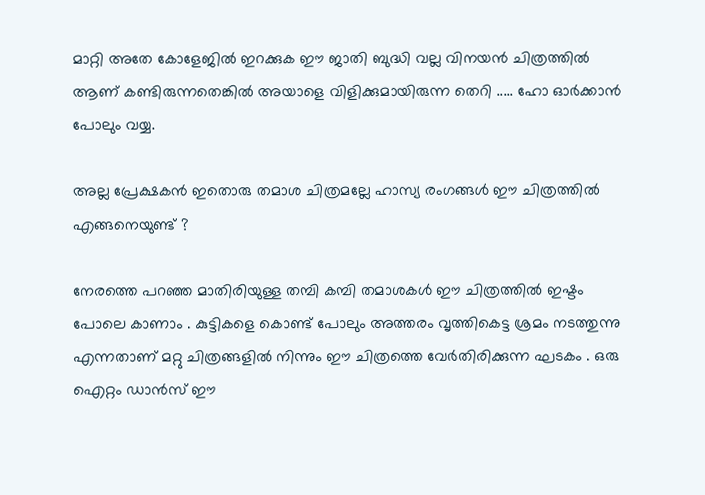മാറ്റി അതേ കോളേജില്‍ ഇറക്കുക ഈ ജാതി ബുദ്ധി വല്ല വിനയന്‍ ചിത്രത്തില്‍ ആണ് കണ്ടിരുന്നതെങ്കില്‍ അയാളെ വിളിക്കുമായിരുന്ന തെറി ..... ഹോ ഓര്‍ക്കാന്‍ പോലും വയ്യ.

അല്ല പ്രേക്ഷകന്‍ ഇതൊരു തമാശ ചിത്രമല്ലേ ഹാസ്യ രംഗങ്ങള്‍ ഈ ചിത്രത്തില്‍ എങ്ങനെയുണ്ട് ?

നേരത്തെ പറഞ്ഞ മാതിരിയുള്ള തമ്പി കമ്പി തമാശകള്‍ ഈ ചിത്രത്തില്‍ ഇഷ്ടം പോലെ കാണാം . കുട്ടികളെ കൊണ്ട് പോലും അത്തരം വൃത്തികെട്ട ശ്രമം നടത്തുന്നു എന്നതാണ് മറ്റു ചിത്രങ്ങളില്‍ നിന്നും ഈ ചിത്രത്തെ വേര്‍തിരിക്കുന്ന ഘടകം . ഒരു ഐറ്റം ഡാന്‍സ് ഈ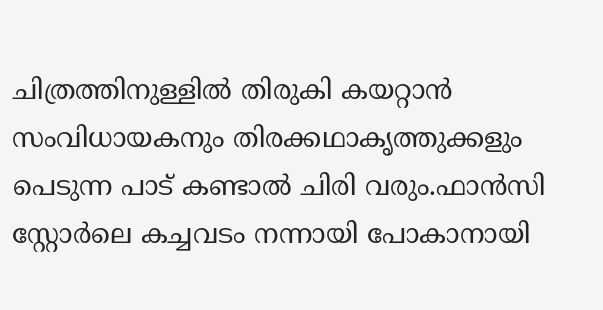ചിത്രത്തിനുള്ളില്‍ തിരുകി കയറ്റാന്‍ സംവിധായകനും തിരക്കഥാകൃത്തുക്കളും പെടുന്ന പാട് കണ്ടാല്‍ ചിരി വരും.ഫാന്‍സി സ്റ്റോര്‍ലെ കച്ചവടം നന്നായി പോകാനായി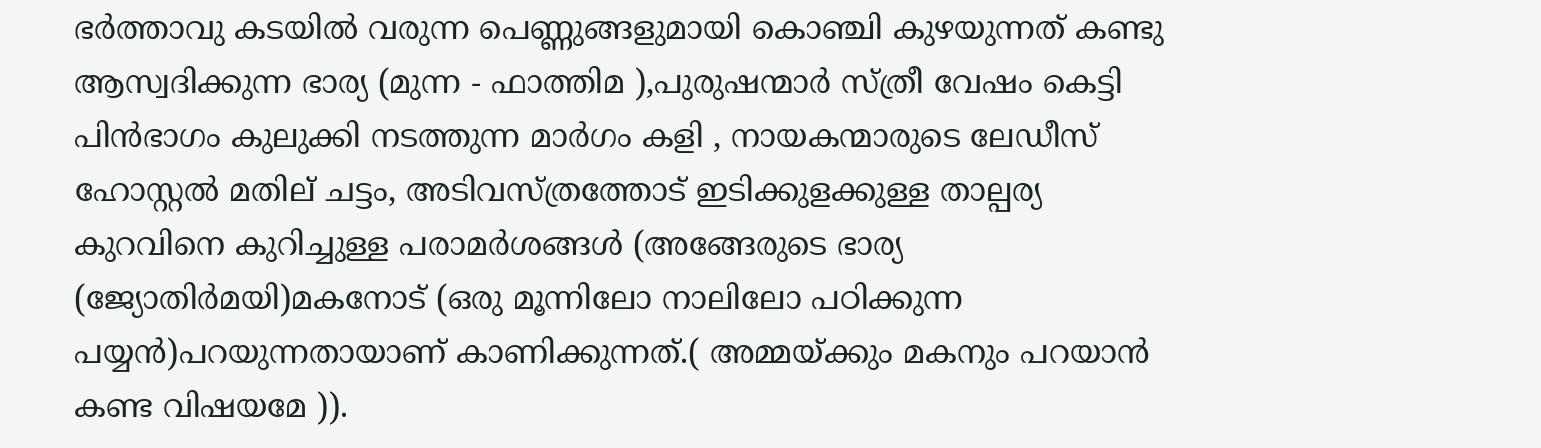ഭര്‍ത്താവു കടയില്‍ വരുന്ന പെണ്ണുങ്ങളുമായി കൊഞ്ചി കുഴയുന്നത് കണ്ടു ആസ്വദിക്കുന്ന ഭാര്യ (മുന്ന - ഫാത്തിമ ),പുരുഷന്മാര്‍ സ്ത്രീ വേഷം കെട്ടി പിന്‍ഭാഗം കുലുക്കി നടത്തുന്ന മാര്‍ഗം കളി , നായകന്മാരുടെ ലേഡീസ് ഹോസ്റ്റല്‍ മതില് ചട്ടം, അടിവസ്ത്രത്തോട്‌ ഇടിക്കുളക്കുള്ള താല്പര്യ കുറവിനെ കുറിച്ചുള്ള പരാമര്‍ശങ്ങള്‍ (അങ്ങേരുടെ ഭാര്യ (ജ്യോതിര്‍മയി)മകനോട്‌ (ഒരു മൂന്നിലോ നാലിലോ പഠിക്കുന്ന പയ്യന്‍)പറയുന്നതായാണ് കാണിക്കുന്നത്.( അമ്മയ്ക്കും മകനും പറയാന്‍ കണ്ട വിഷയമേ )).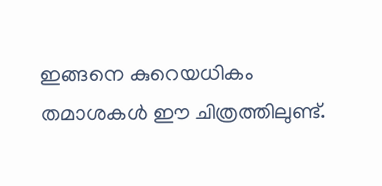ഇങ്ങനെ കുറെയധികം തമാശകള്‍ ഈ ചിത്രത്തിലുണ്ട്.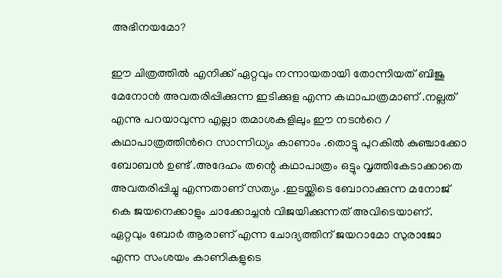അഭിനയമോ?

ഈ ചിത്രത്തില്‍ എനിക്ക് ഏറ്റവും നന്നായതായി തോന്നിയത് ബിജു മേനോന്‍ അവതരിപ്പിക്കുന്ന ഇടിക്കുള എന്ന കഥാപാത്രമാണ് .നല്ലത് എന്നു പറയാവുന്ന എല്ലാ തമാശകളിലും ഈ നടന്‍റെ / കഥാപാത്രത്തിന്‍റെ സാന്നിധ്യം കാണാം .തൊട്ടു പുറകില്‍ കുഞ്ചാക്കോ ബോബന്‍ ഉണ്ട് .അദേഹം തന്റെ കഥാപാത്രം ഒട്ടും വൃത്തികേടാക്കാതെ അവതരിപ്പിച്ചു എന്നതാണ് സത്യം .ഇടയ്ക്കിടെ ബോറാക്കുന്ന മനോജ്‌ കെ ജയനെക്കാളും ചാക്കോച്ചന്‍ വിജയിക്കുന്നത് അവിടെയാണ്. ഏറ്റവും ബോര്‍ ആരാണ് എന്ന ചോദ്യത്തിന് ജയറാമോ സുരാജോ എന്ന സംശയം കാണികളുടെ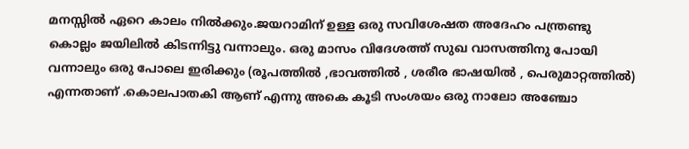മനസ്സില്‍ ഏറെ കാലം നില്‍ക്കും.ജയറാമിന് ഉള്ള ഒരു സവിശേഷത അദേഹം പന്ത്രണ്ടു കൊല്ലം ജയിലില്‍ കിടന്നിട്ടു വന്നാലും. ഒരു മാസം വിദേശത്ത് സുഖ വാസത്തിനു പോയി വന്നാലും ഒരു പോലെ ഇരിക്കും (രൂപത്തില്‍ ,ഭാവത്തില്‍ , ശരീര ഭാഷയില്‍ , പെരുമാറ്റത്തില്‍) എന്നതാണ് .കൊലപാതകി ആണ് എന്നു അകെ കൂടി സംശയം ഒരു നാലോ അഞ്ചോ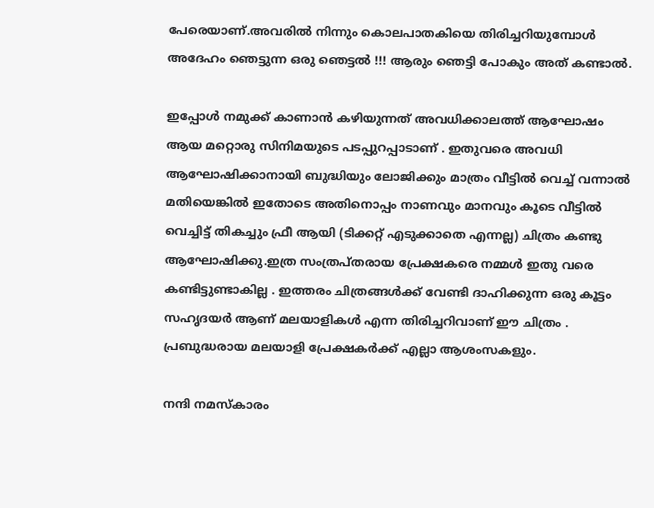പേരെയാണ്.അവരില്‍ നിന്നും കൊലപാതകിയെ തിരിച്ചറിയുമ്പോള്‍ അദേഹം ഞെട്ടുന്ന ഒരു ഞെട്ടല്‍ !!! ആരും ഞെട്ടി പോകും അത് കണ്ടാല്‍.

ഇപ്പോള്‍ നമുക്ക് കാണാന്‍ കഴിയുന്നത്‌ അവധിക്കാലത്ത്‌ ആഘോഷം ആയ മറ്റൊരു സിനിമയുടെ പടപ്പുറപ്പാടാണ് . ഇതുവരെ അവധി ആഘോഷിക്കാനായി ബുദ്ധിയും ലോജിക്കും മാത്രം വീട്ടില്‍ വെച്ച് വന്നാല്‍ മതിയെങ്കില്‍ ഇതോടെ അതിനൊപ്പം നാണവും മാനവും കൂടെ വീട്ടില്‍ വെച്ചിട്ട് തികച്ചും ഫ്രീ ആയി (ടിക്കറ്റ്‌ എടുക്കാതെ എന്നല്ല) ചിത്രം കണ്ടു ആഘോഷിക്കു.ഇത്ര സംത്രപ്തരായ പ്രേക്ഷകരെ നമ്മള്‍ ഇതു വരെ കണ്ടിട്ടുണ്ടാകില്ല . ഇത്തരം ചിത്രങ്ങള്‍ക്ക് വേണ്ടി ദാഹിക്കുന്ന ഒരു കൂട്ടം സഹൃദയര്‍ ആണ് മലയാളികള്‍ എന്ന തിരിച്ചറിവാണ് ഈ ചിത്രം . പ്രബുദ്ധരായ മലയാളി പ്രേക്ഷകര്‍ക്ക്‌ എല്ലാ ആശംസകളും.

നന്ദി നമസ്കാരം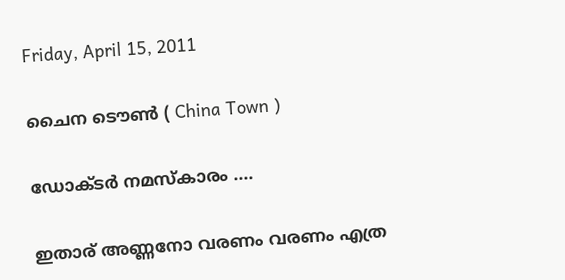Friday, April 15, 2011

ചൈന ടൌണ്‍ ( China Town )

ഡോക്ടര്‍ നമസ്കാരം ....

ഇതാര് അണ്ണനോ വരണം വരണം എത്ര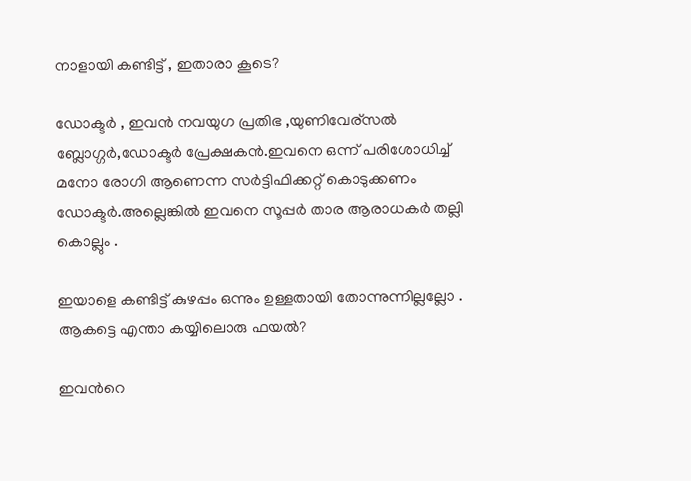നാളായി കണ്ടിട്ട് , ഇതാരാ കൂടെ?

ഡോക്ടര്‍ , ഇവന്‍ നവയുഗ പ്രതിഭ ,യുണിവേര്സല്‍ ബ്ലോഗ്ഗര്‍,ഡോക്ടര്‍ പ്രേക്ഷകന്‍.ഇവനെ ഒന്ന് പരിശോധിച്ച് മനോ രോഗി ആണെന്ന സര്‍ട്ടിഫിക്കറ്റ് കൊടുക്കണം ഡോക്ടര്‍.അല്ലെങ്കില്‍ ഇവനെ സൂപ്പര്‍ താര ആരാധകര്‍ തല്ലി കൊല്ലും .

ഇയാളെ കണ്ടിട്ട് കുഴപ്പം ഒന്നും ഉള്ളതായി തോന്നുന്നില്ലല്ലോ . ആകട്ടെ എന്താ കയ്യിലൊരു ഫയല്‍?

ഇവന്‍റെ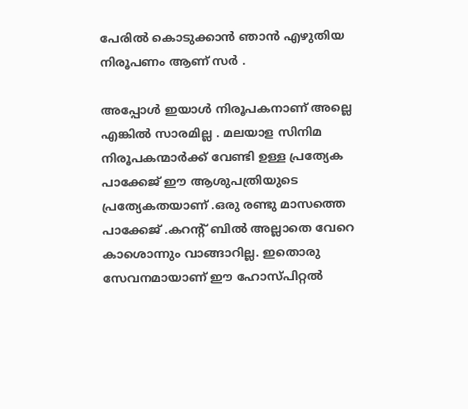പേരില്‍ കൊടുക്കാന്‍ ഞാന്‍ എഴുതിയ നിരൂപണം ആണ് സര്‍ .

അപ്പോള്‍ ഇയാള്‍ നിരൂപകനാണ് അല്ലെ എങ്കില്‍ സാരമില്ല . മലയാള സിനിമ നിരൂപകന്മാര്‍ക്ക് വേണ്ടി ഉള്ള പ്രത്യേക പാക്കേജ് ഈ ആശുപത്രിയുടെ പ്രത്യേകതയാണ് .ഒരു രണ്ടു മാസത്തെ പാക്കേജ് .കറന്റ്‌ ബില്‍ അല്ലാതെ വേറെ കാശൊന്നും വാങ്ങാറില്ല. ഇതൊരു സേവനമായാണ് ഈ ഹോസ്പിറ്റല്‍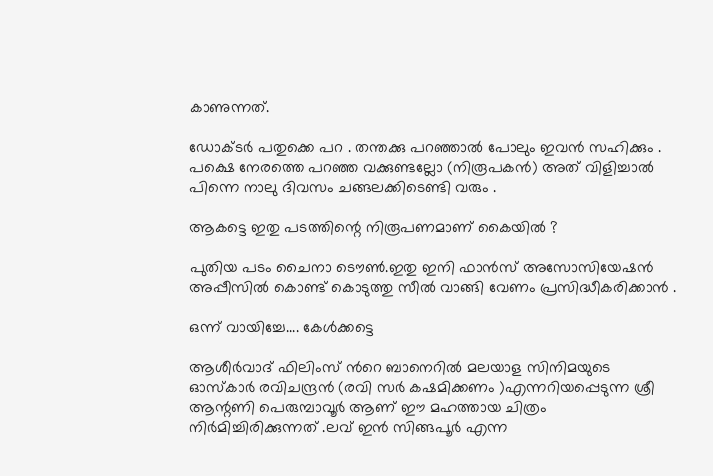കാണുന്നത്.

ഡോക്ടര്‍ പതുക്കെ പറ . തന്തക്കു പറഞ്ഞാല്‍ പോലും ഇവന്‍ സഹിക്കും . പക്ഷെ നേരത്തെ പറഞ്ഞ വക്കുണ്ടല്ലോ (നിരൂപകന്‍) അത് വിളിച്ചാല്‍ പിന്നെ നാലു ദിവസം ചങ്ങലക്കിടെണ്ടി വരും .

ആകട്ടെ ഇതു പടത്തിന്റെ നിരൂപണമാണ് കൈയില്‍ ?

പുതിയ പടം ചൈനാ ടൌണ്‍.ഇതു ഇനി ഫാന്‍സ്‌ അസോസിയേഷന്‍ അപ്പീസില്‍ കൊണ്ട് കൊടുത്തു സീല്‍ വാങ്ങി വേണം പ്രസിദ്ധീകരിക്കാന്‍ .

ഒന്ന് വായിച്ചേ.... കേള്‍ക്കട്ടെ

ആശീര്‍വാദ് ഫിലിംസ് ന്‍റെ ബാനെറില്‍ മലയാള സിനിമയുടെ ഓസ്കാര്‍ രവിചന്ദ്രന്‍ (രവി സര്‍ കഷമിക്കണം )എന്നറിയപ്പെടുന്ന ശ്രീ ആന്റണി പെരുമ്പാവൂര്‍ ആണ് ഈ മഹത്തായ ചിത്രം നിര്‍മിച്ചിരിക്കുന്നത് .ലവ് ഇന്‍ സിങ്ങപൂര്‍ എന്ന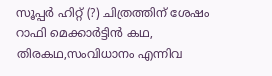സൂപ്പര്‍ ഹിറ്റ്‌ (?) ചിത്രത്തിന് ശേഷം റാഫി മെക്കാര്‍ട്ടിന്‍ കഥ, തിരകഥ,സംവിധാനം എന്നിവ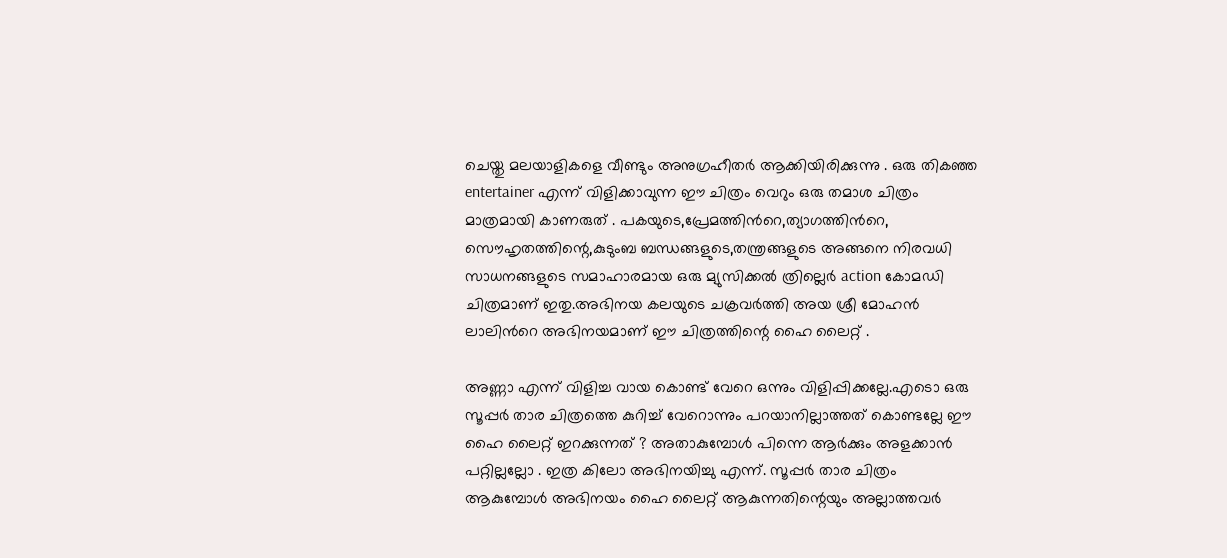ചെയ്തു മലയാളികളെ വീണ്ടും അനുഗ്രഹീതര്‍ ആക്കിയിരിക്കുന്നു . ഒരു തികഞ്ഞ entertainer എന്ന് വിളിക്കാവുന്ന ഈ ചിത്രം വെറും ഒരു തമാശ ചിത്രം മാത്രമായി കാണരുത് . പകയുടെ,പ്രേമത്തിന്‍റെ,ത്യാഗത്തിന്‍റെ, സൌഹൃതത്തിന്റെ,കുടുംബ ബന്ധങ്ങളുടെ,തന്ത്രങ്ങളുടെ അങ്ങനെ നിരവധി സാധനങ്ങളുടെ സമാഹാരമായ ഒരു മ്യുസിക്കല്‍ ത്രില്ലെര്‍ action കോമഡി ചിത്രമാണ് ഇതു.അഭിനയ കലയുടെ ചക്രവര്‍ത്തി അയ ശ്രീ മോഹന്‍ ലാലിന്‍റെ അഭിനയമാണ് ഈ ചിത്രത്തിന്റെ ഹൈ ലൈറ്റ് .

അണ്ണാ എന്ന് വിളിച്ച വായ കൊണ്ട് വേറെ ഒന്നും വിളിപ്പിക്കല്ലേ.എടൊ ഒരു സൂപ്പര്‍ താര ചിത്രത്തെ കുറിച്ച് വേറൊന്നും പറയാനില്ലാത്തത്‌ കൊണ്ടല്ലേ ഈ ഹൈ ലൈറ്റ് ഇറക്കുന്നത്‌ ? അതാകുമ്പോള്‍ പിന്നെ ആര്‍ക്കും അളക്കാന്‍ പറ്റില്ലല്ലോ . ഇത്ര കിലോ അഭിനയിച്ചു എന്ന്. സൂപ്പര്‍ താര ചിത്രം ആകുമ്പോള്‍ അഭിനയം ഹൈ ലൈറ്റ് ആകുന്നതിന്റെയും അല്ലാത്തവര്‍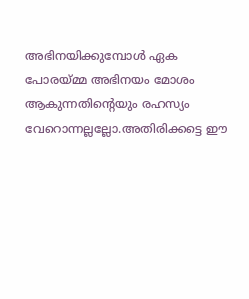അഭിനയിക്കുമ്പോള്‍ ഏക പോരയ്മ്മ അഭിനയം മോശം ആകുന്നതിന്റെയും രഹസ്യം വേറൊന്നല്ലല്ലോ.അതിരിക്കട്ടെ ഈ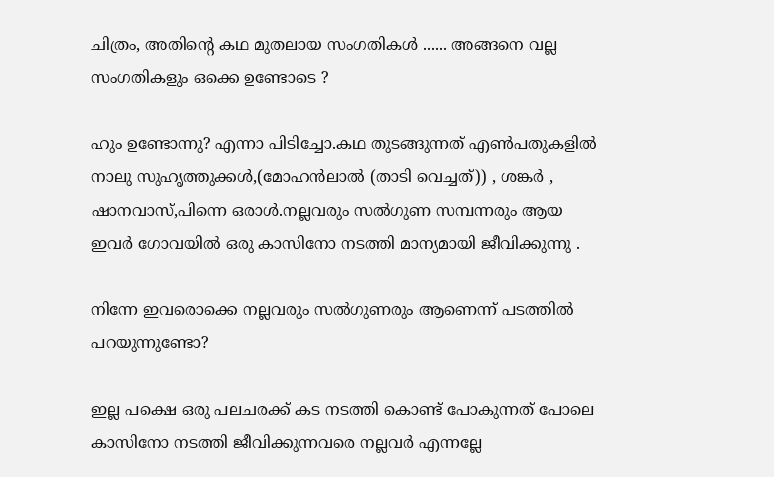ചിത്രം, അതിന്‍റെ കഥ മുതലായ സംഗതികള്‍ ...... അങ്ങനെ വല്ല സംഗതികളും ഒക്കെ ഉണ്ടോടെ ?

ഹും ഉണ്ടോന്നു? എന്നാ പിടിച്ചോ.കഥ തുടങ്ങുന്നത് എണ്‍പതുകളില്‍ നാലു സുഹൃത്തുക്കള്‍,(മോഹന്‍ലാല്‍ (താടി വെച്ചത്)) , ശങ്കര്‍ , ഷാനവാസ്‌,പിന്നെ ഒരാള്‍.നല്ലവരും സല്‍ഗുണ സമ്പന്നരും ആയ ഇവര്‍ ഗോവയില്‍ ഒരു കാസിനോ നടത്തി മാന്യമായി ജീവിക്കുന്നു .

നിന്നേ ഇവരൊക്കെ നല്ലവരും സല്‍ഗുണരും ആണെന്ന് പടത്തില്‍ പറയുന്നുണ്ടോ?

ഇല്ല പക്ഷെ ഒരു പലചരക്ക് കട നടത്തി കൊണ്ട് പോകുന്നത് പോലെ കാസിനോ നടത്തി ജീവിക്കുന്നവരെ നല്ലവര്‍ എന്നല്ലേ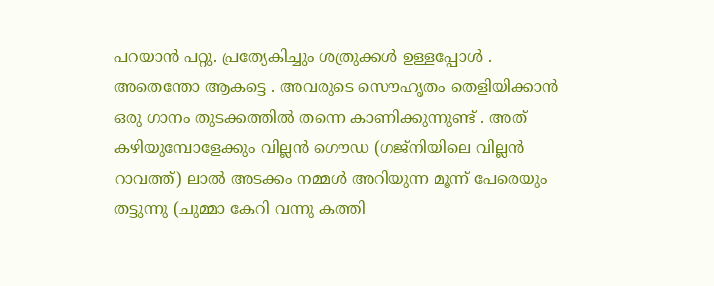പറയാന്‍ പറ്റു. പ്രത്യേകിച്ചും ശത്രുക്കള്‍ ഉള്ളപ്പോള്‍ . അതെന്തോ ആകട്ടെ . അവരുടെ സൌഹൃതം തെളിയിക്കാന്‍ ഒരു ഗാനം തുടക്കത്തില്‍ തന്നെ കാണിക്കുന്നുണ്ട് . അത് കഴിയുമ്പോളേക്കും വില്ലന്‍ ഗൌഡ (ഗജ്നിയിലെ വില്ലന്‍ റാവത്ത്) ലാല്‍ അടക്കം നമ്മള്‍ അറിയുന്ന മൂന്ന് പേരെയും തട്ടുന്നു (ചുമ്മാ കേറി വന്നു കത്തി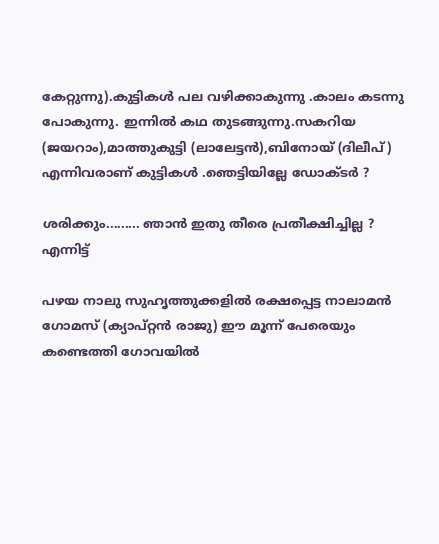കേറ്റുന്നു).കുട്ടികള്‍ പല വഴിക്കാകുന്നു .കാലം കടന്നു പോകുന്നു. ഇന്നില്‍ കഥ തുടങ്ങുന്നു.സകറിയ (ജയറാം),മാത്തുകുട്ടി (ലാലേട്ടന്‍),ബിനോയ്‌ (ദിലീപ്) എന്നിവരാണ്‌ കുട്ടികള്‍ .ഞെട്ടിയില്ലേ ഡോക്ടര്‍ ?

ശരിക്കും......... ഞാന്‍ ഇതു തീരെ പ്രതീക്ഷിച്ചില്ല ? എന്നിട്ട്

പഴയ നാലു സുഹൃത്തുക്കളില്‍ രക്ഷപ്പെട്ട നാലാമന്‍ ഗോമസ് (ക്യാപ്റ്റന്‍ രാജു) ഈ മൂന്ന് പേരെയും കണ്ടെത്തി ഗോവയില്‍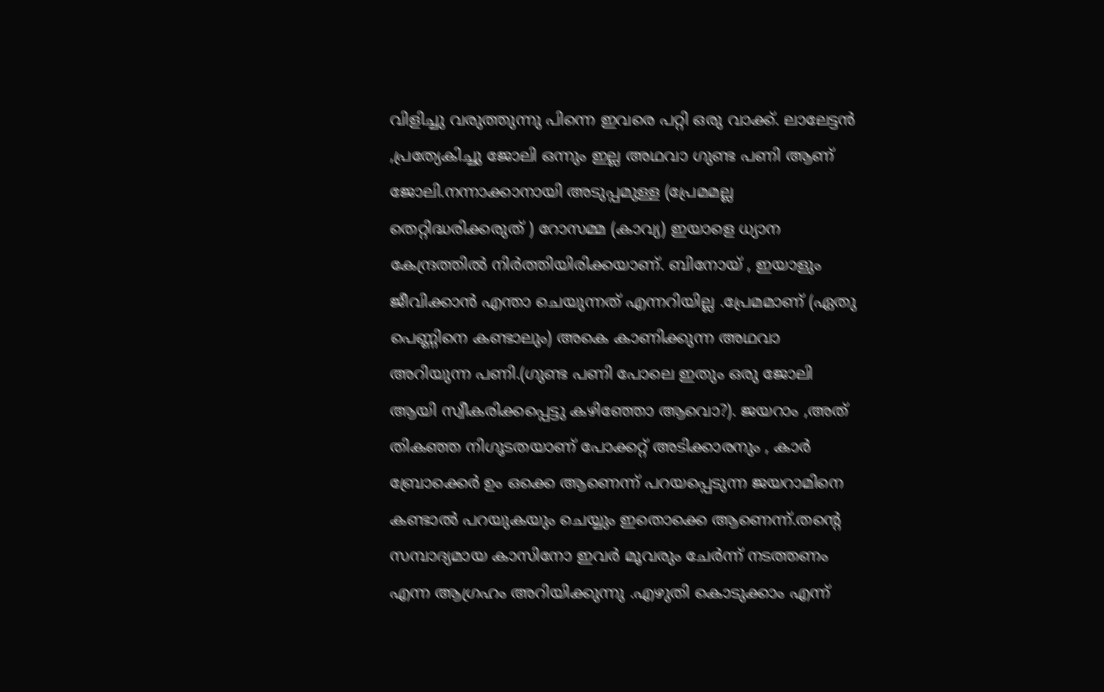വിളിച്ചു വരുത്തുന്നു പിന്നെ ഇവരെ പറ്റി ഒരു വാക്ക്. ലാലേട്ടന്‍ ,പ്രത്യേകിച്ചു ജോലി ഒന്നും ഇല്ല അഥവാ ഗുണ്ട പണി ആണ് ജോലി.നന്നാക്കാനായി അടുപ്പമുള്ള (പ്രേമമല്ല തെറ്റിദ്ധരിക്കരുത് ) റോസമ്മ (കാവ്യ) ഇയാളെ ധ്യാന കേന്ദ്രത്തില്‍ നിര്‍ത്തിയിരിക്കയാണ്. ബിനോയ്‌ , ഇയാളും ജീവിക്കാന്‍ എന്താ ചെയുന്നത് എന്നറിയില്ല .പ്രേമമാണ് (ഏതു പെണ്ണിനെ കണ്ടാലും) അകെ കാണിക്കുന്ന അഥവാ അറിയുന്ന പണി.(ഗുണ്ട പണി പോലെ ഇതും ഒരു ജോലി ആയി സ്വീകരിക്കപ്പെട്ടു കഴിഞ്ഞോ ആവൊ?). ജയറാം ,അത് തികഞ്ഞ നിഗൂടതയാണ് പോക്കറ്റ്‌ അടിക്കാരനും , കാര്‍ ബ്രോക്കെര്‍ ഉം ഒക്കെ ആണെന്ന് പറയപ്പെടുന്ന ജയറാമിനെ കണ്ടാല്‍ പറയുകയും ചെയ്യും ഇതൊക്കെ ആണെന്ന്.തന്‍റെ സമ്പാദ്യമായ കാസിനോ ഇവര്‍ മൂവരും ചേര്‍ന്ന് നടത്തണം എന്ന ആഗ്രഹം അറിയിക്കുന്നു .എഴുതി കൊടുക്കാം എന്ന്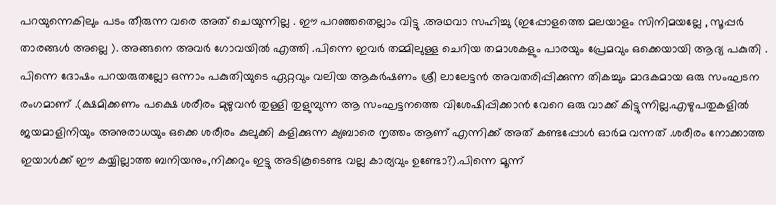പറയുന്നെകിലും പടം തീരുന്ന വരെ അത് ചെയുന്നില്ല . ഈ പറഞ്ഞതെല്ലാം വിട്ടു .അഥവാ സഹിച്ചു (ഇപ്പോളത്തെ മലയാളം സിനിമയല്ലേ , സൂപ്പര്‍ താരങ്ങള്‍ അല്ലെ ). അങ്ങനെ അവര്‍ ഗോവയില്‍ എത്തി .പിന്നെ ഇവര്‍ തമ്മിലുള്ള ചെറിയ തമാശകളും പാരയും പ്രേമവും ഒക്കെയായി ആദ്യ പകുതി . പിന്നെ ദോഷം പറയരുതല്ലോ ഒന്നാം പകുതിയുടെ ഏറ്റവും വലിയ ആകര്‍ഷണം ശ്രീ ലാലേട്ടന്‍ അവതരിപ്പിക്കുന്ന തികച്ചും മാദകമായ ഒരു സംഘടന രംഗമാണ് .(ക്ഷമിക്കണം പക്ഷെ ശരീരം മുഴുവന്‍ തുള്ളി തുളുമ്പുന്ന ആ സംഘട്ടനത്തെ വിശേഷിപ്പിക്കാന്‍ വേറെ ഒരു വാക്ക് കിട്ടുന്നില്ല.എഴുപതുകളില്‍ ജയമാളിനിയും അനുരാധയും ഒക്കെ ശരീരം കുലുക്കി കളിക്കുന്ന ക്യബാരെ നൃത്തം ആണ് എന്നിക്ക് അത് കണ്ടപ്പോള്‍ ഓര്‍മ വന്നത് .ശരീരം നോക്കാത്ത ഇയാള്‍ക്ക് ഈ കയ്യില്ലാത്ത ബനിയനും,നിക്കറും ഇട്ടു അടികൂടെണ്ട വല്ല കാര്യവും ഉണ്ടോ?).പിന്നെ മൂന്ന്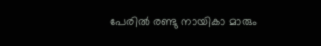പേരില്‍ രണ്ടു നായികാ മാരും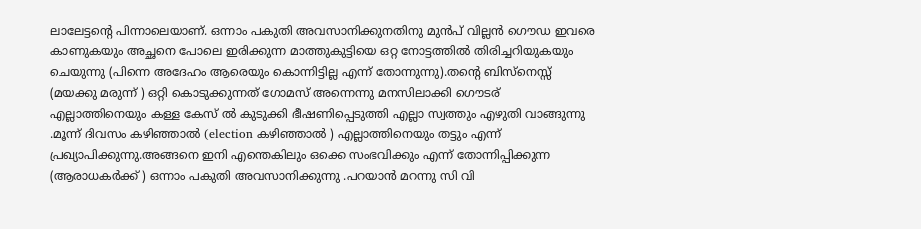ലാലേട്ടന്റെ പിന്നാലെയാണ്. ഒന്നാം പകുതി അവസാനിക്കുനതിനു മുന്‍പ് വില്ലന്‍ ഗൌഡ ഇവരെ കാണുകയും അച്ഛനെ പോലെ ഇരിക്കുന്ന മാത്തുകുട്ടിയെ ഒറ്റ നോട്ടത്തില്‍ തിരിച്ചറിയുകയും ചെയുന്നു (പിന്നെ അദേഹം ആരെയും കൊന്നിട്ടില്ല എന്ന് തോന്നുന്നു).തന്‍റെ ബിസ്നെസ്സ് (മയക്കു മരുന്ന് ) ഒറ്റി കൊടുക്കുന്നത് ഗോമസ് അന്നെന്നു മനസിലാക്കി ഗൌടര് എല്ലാത്തിനെയും കള്ള കേസ് ല്‍ കുടുക്കി ഭീഷണിപ്പെടുത്തി എല്ലാ സ്വത്തും എഴുതി വാങ്ങുന്നു .മൂന്ന് ദിവസം കഴിഞ്ഞാല്‍ (election കഴിഞ്ഞാല്‍ ) എല്ലാത്തിനെയും തട്ടും എന്ന് പ്രഖ്യാപിക്കുന്നു.അങ്ങനെ ഇനി എന്തെകിലും ഒക്കെ സംഭവിക്കും എന്ന് തോന്നിപ്പിക്കുന്ന (ആരാധകര്‍ക്ക് ) ഒന്നാം പകുതി അവസാനിക്കുന്നു .പറയാന്‍ മറന്നു സി വി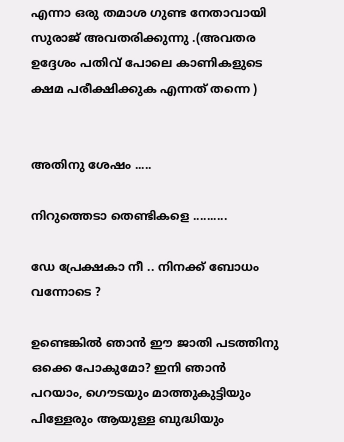എന്നാ ഒരു തമാശ ഗുണ്ട നേതാവായി സുരാജ് അവതരിക്കുന്നു .(അവതര ഉദ്ദേശം പതിവ് പോലെ കാണികളുടെ ക്ഷമ പരീക്ഷിക്കുക എന്നത് തന്നെ )


അതിനു ശേഷം .....

നിറുത്തെടാ തെണ്ടികളെ ..........

ഡേ പ്രേക്ഷകാ നീ .. നിനക്ക് ബോധം വന്നോടെ ?

ഉണ്ടെങ്കില്‍ ഞാന്‍ ഈ ജാതി പടത്തിനു ഒക്കെ പോകുമോ? ഇനി ഞാന്‍ പറയാം, ഗൌടയും മാത്തുകുട്ടിയും പിള്ളേരും ആയുള്ള ബുദ്ധിയും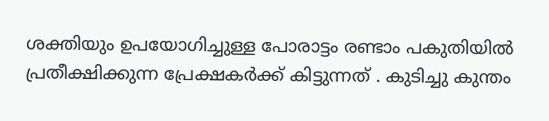ശക്തിയും ഉപയോഗിച്ചുള്ള പോരാട്ടം രണ്ടാം പകുതിയില്‍ പ്രതീക്ഷിക്കുന്ന പ്രേക്ഷകര്‍ക്ക്‌ കിട്ടുന്നത് . കുടിച്ചു കുന്തം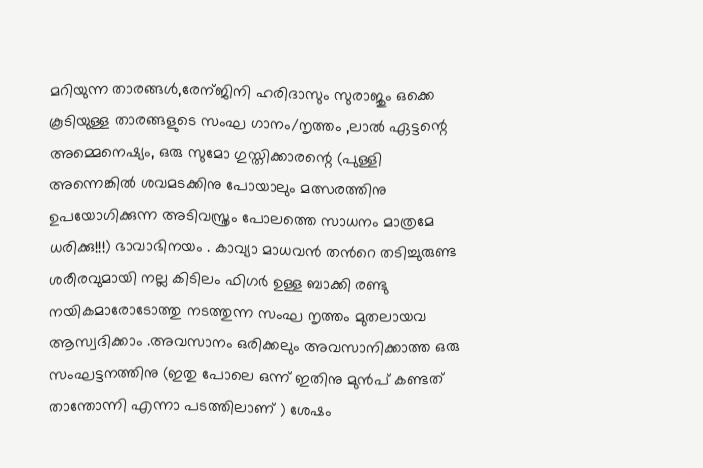മറിയുന്ന താരങ്ങള്‍,രേന്ജിനി ഹരിദാസും സുരാജും ഒക്കെ കൂടിയുള്ള താരങ്ങളുടെ സംഘ ഗാനം/നൃത്തം ,ലാല്‍ ഏട്ടന്റെ അമ്മെനെഷ്യം, ഒരു സുമോ ഗുസ്തിക്കാരന്റെ (പുള്ളി അന്നെങ്കില്‍ ശവമടക്കിനു പോയാലും മത്സരത്തിനു ഉപയോഗിക്കുന്ന അടിവസ്ത്രം പോലത്തെ സാധനം മാത്രമേ ധരിക്കു!!!) ഭാവാഭിനയം . കാവ്യാ മാധവന്‍ തന്‍റെ തടിച്ചുരുണ്ട ശരീരവുമായി നല്ല കിടിലം ഫിഗര്‍ ഉള്ള ബാക്കി രണ്ടു നയികമാരോടോത്തു നടത്തുന്ന സംഘ നൃത്തം മുതലായവ ആസ്വദിക്കാം .അവസാനം ഒരിക്കലും അവസാനിക്കാത്ത ഒരു സംഘട്ടനത്തിനു (ഇതു പോലെ ഒന്ന് ഇതിനു മുന്‍പ് കണ്ടത് താന്തോന്നി എന്നാ പടത്തിലാണ് ) ശേഷം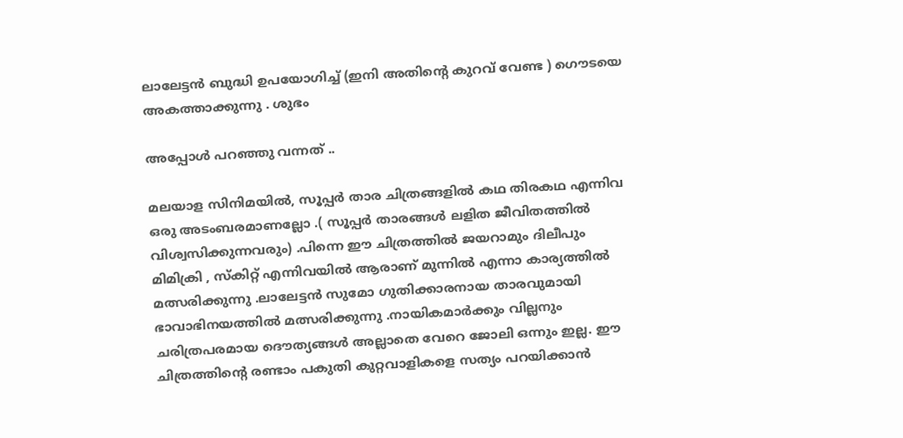ലാലേട്ടന്‍ ബുദ്ധി ഉപയോഗിച്ച് (ഇനി അതിന്‍റെ കുറവ് വേണ്ട ) ഗൌടയെ അകത്താക്കുന്നു . ശുഭം

അപ്പോള്‍ പറഞ്ഞു വന്നത് ..

മലയാള സിനിമയില്‍, സൂപ്പര്‍ താര ചിത്രങ്ങളില്‍ കഥ തിരകഥ എന്നിവ ഒരു അടംബരമാണല്ലോ .( സൂപ്പര്‍ താരങ്ങള്‍ ലളിത ജീവിതത്തില്‍ വിശ്വസിക്കുന്നവരും) .പിന്നെ ഈ ചിത്രത്തില്‍ ജയറാമും ദിലീപും മിമിക്രി , സ്കിറ്റ് എന്നിവയില്‍ ആരാണ് മുന്നില്‍ എന്നാ കാര്യത്തില്‍ മത്സരിക്കുന്നു .ലാലേട്ടന്‍ സുമോ ഗുതിക്കാരനായ താരവുമായി ഭാവാഭിനയത്തില്‍ മത്സരിക്കുന്നു .നായികമാര്‍ക്കും വില്ലനും ചരിത്രപരമായ ദൌത്യങ്ങള്‍ അല്ലാതെ വേറെ ജോലി ഒന്നും ഇല്ല. ഈ ചിത്രത്തിന്റെ രണ്ടാം പകുതി കുറ്റവാളികളെ സത്യം പറയിക്കാന്‍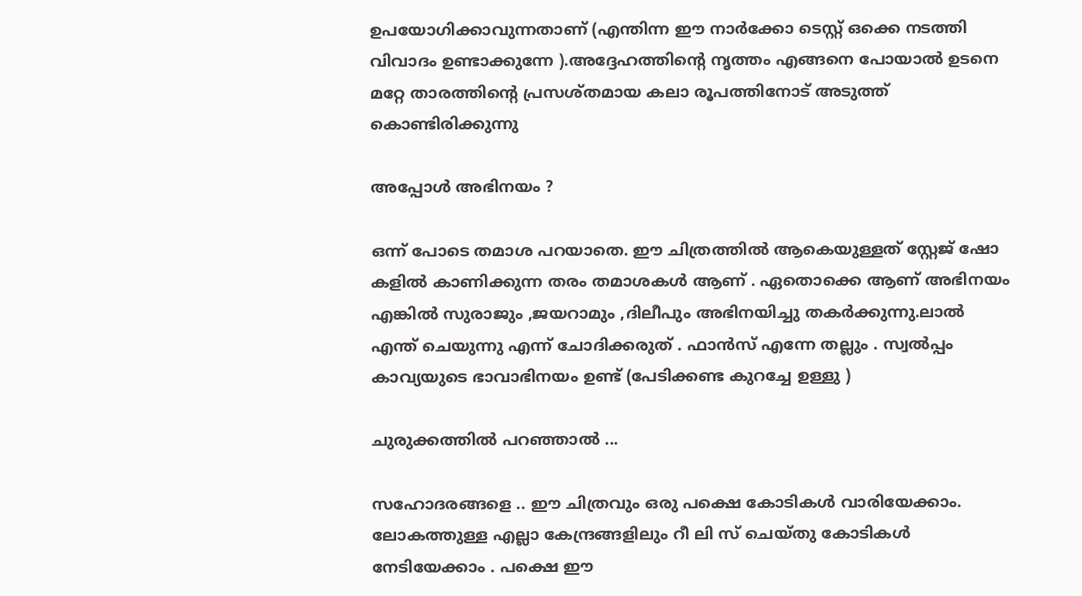ഉപയോഗിക്കാവുന്നതാണ് (എന്തിന്ന ഈ നാര്‍ക്കോ ടെസ്റ്റ്‌ ഒക്കെ നടത്തി വിവാദം ഉണ്ടാക്കുന്നേ ).അദ്ദേഹത്തിന്റെ നൃത്തം എങ്ങനെ പോയാല്‍ ഉടനെ മറ്റേ താരത്തിന്റെ പ്രസശ്തമായ കലാ രൂപത്തിനോട് അടുത്ത് കൊണ്ടിരിക്കുന്നു

അപ്പോള്‍ അഭിനയം ?

ഒന്ന് പോടെ തമാശ പറയാതെ. ഈ ചിത്രത്തില്‍ ആകെയുള്ളത് സ്റ്റേജ് ഷോ കളില്‍ കാണിക്കുന്ന തരം തമാശകള്‍ ആണ് . ഏതൊക്കെ ആണ് അഭിനയം എങ്കില്‍ സുരാജും ,ജയറാമും ,ദിലീപും അഭിനയിച്ചു തകര്‍ക്കുന്നു.ലാല്‍ എന്ത് ചെയുന്നു എന്ന് ചോദിക്കരുത് . ഫാന്‍സ്‌ എന്നേ തല്ലും . സ്വല്‍പ്പം കാവ്യയുടെ ഭാവാഭിനയം ഉണ്ട് (പേടിക്കണ്ട കുറച്ചേ ഉള്ളു )

ചുരുക്കത്തില്‍ പറഞ്ഞാല്‍ ...

സഹോദരങ്ങളെ .. ഈ ചിത്രവും ഒരു പക്ഷെ കോടികള്‍ വാരിയേക്കാം. ലോകത്തുള്ള എല്ലാ കേന്ദ്രങ്ങളിലും റീ ലി സ് ചെയ്തു കോടികള്‍ നേടിയേക്കാം . പക്ഷെ ഈ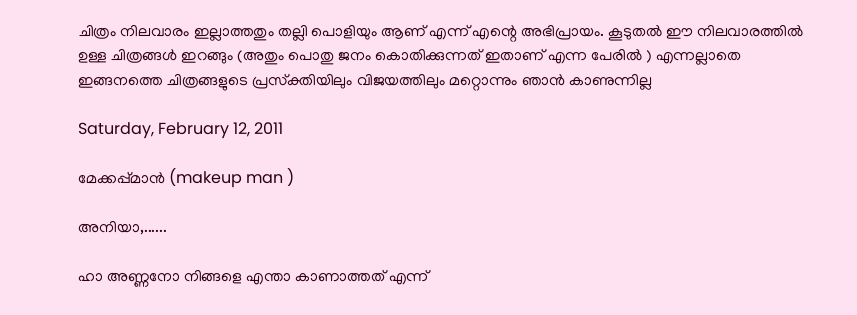ചിത്രം നിലവാരം ഇല്ലാത്തതും തല്ലി പൊളിയും ആണ് എന്ന് എന്റെ അഭിപ്രായം. കൂടുതല്‍ ഈ നിലവാരത്തില്‍ ഉള്ള ചിത്രങ്ങള്‍ ഇറങ്ങും (അതും പൊതു ജനം കൊതിക്കുന്നത് ഇതാണ് എന്ന പേരില്‍ ) എന്നല്ലാതെ ഇങ്ങനത്തെ ചിത്രങ്ങളുടെ പ്രസ്ക്തിയിലും വിജയത്തിലും മറ്റൊന്നും ഞാന്‍ കാണുന്നില്ല

Saturday, February 12, 2011

മേക്കപ്പ്മാന്‍ (makeup man )

അനിയാ,......

ഹാ അണ്ണനോ നിങ്ങളെ എന്താ കാണാത്തത് എന്ന്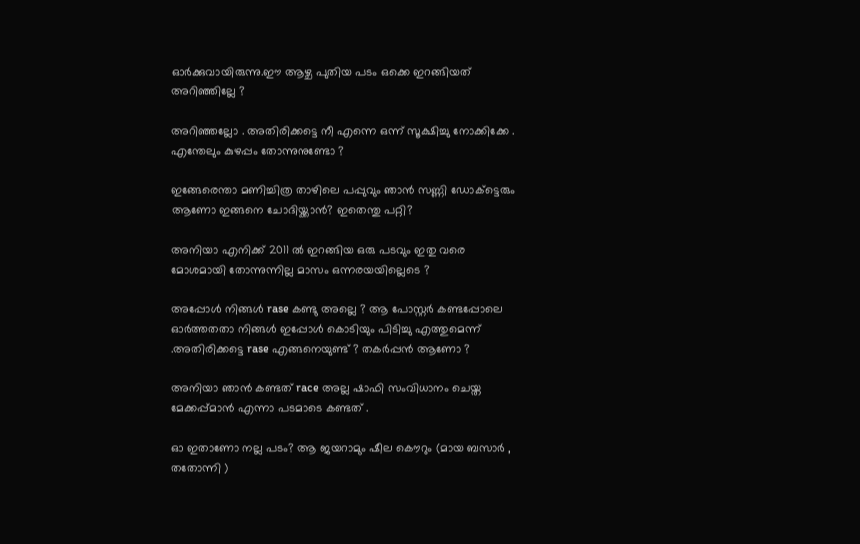ഓര്‍ക്കുവായിരുന്നു.ഈ ആഴ്ച പുതിയ പടം ഒക്കെ ഇറങ്ങിയത്‌ അറിഞ്ഞില്ലേ ?

അറിഞ്ഞല്ലോ . അതിരിക്കട്ടെ നീ എന്നെ ഒന്ന് സൂക്ഷിച്ചു നോക്കിക്കേ . എന്തേലും കുഴപ്പം തോന്നുനുണ്ടോ ?

ഇങ്ങേരെന്താ മണിച്ചിത്ര താഴിലെ പപ്പുവും ഞാന്‍ സണ്ണി ഡോക്ട്ടെരും ആണോ ഇങ്ങനെ ചോദിയ്ക്കാന്‍? ഇതെന്തു പറ്റി?

അനിയാ എനിക്ക് 2011 ല്‍ ഇറങ്ങിയ ഒരു പടവും ഇതു വരെ മോശമായി തോന്നുന്നില്ല മാസം ഒന്നരയയില്ലെടെ ?

അപ്പോള്‍ നിങ്ങള്‍ rase കണ്ടു അല്ലെ ? ആ പോസ്റ്റര്‍ കണ്ടപ്പോലെ ഓര്‍ത്തതതാ നിങ്ങള്‍ ഇപ്പോള്‍ കൊടിയും പിടിച്ചു എത്തുമെന്ന് .അതിരിക്കട്ടെ rase എങ്ങനെയുണ്ട് ? തകര്‍പ്പന്‍ ആണോ ?

അനിയാ ഞാന്‍ കണ്ടത് race അല്ല ഷാഫി സംവിധാനം ചെയ്ത മേക്കപ്പ്മാന്‍ എന്നാ പടമാടെ കണ്ടത് .

ഓ ഇതാണോ നല്ല പടം? ആ ജയറാമും ഷീല കൌറും (മായ ബസാര്‍ , തതോന്നി )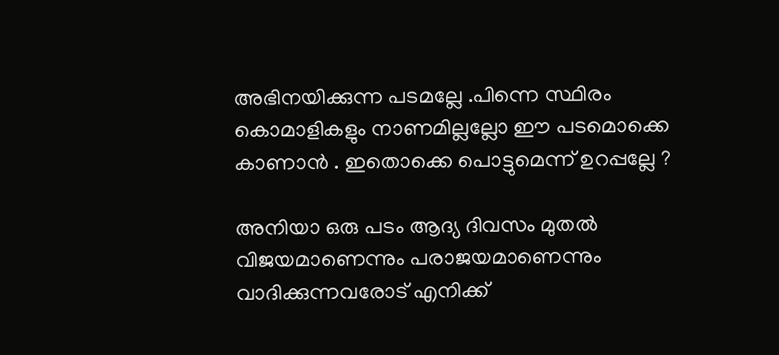അഭിനയിക്കുന്ന പടമല്ലേ .പിന്നെ സ്ഥിരം കൊമാളികളും നാണമില്ലല്ലോ ഈ പടമൊക്കെ കാണാന്‍ . ഇതൊക്കെ പൊട്ടുമെന്ന് ഉറപ്പല്ലേ ?

അനിയാ ഒരു പടം ആദ്യ ദിവസം മുതല്‍ വിജയമാണെന്നും പരാജയമാണെന്നും വാദിക്കുന്നവരോട് എനിക്ക്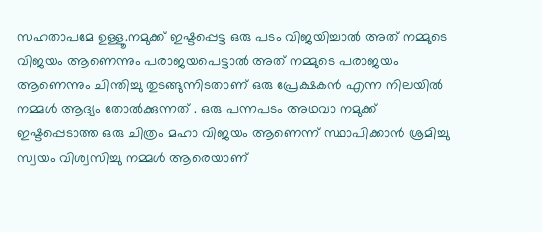സഹതാപമേ ഉള്ളൂ.നമുക്ക് ഇഷ്ടപ്പെട്ട ഒരു പടം വിജയിച്ചാല്‍ അത് നമ്മുടെ വിജയം ആണെന്നും പരാജയപെട്ടാല്‍ അത് നമ്മുടെ പരാജയം ആണെന്നും ചിന്തിച്ചു തുടങ്ങുന്നിടതാണ് ഒരു പ്രേക്ഷകന്‍ എന്ന നിലയില്‍ നമ്മള്‍ ആദ്യം തോല്‍ക്കുന്നത് . ഒരു പന്നപടം അഥവാ നമുക്ക് ഇഷ്ടപ്പെടാത്ത ഒരു ചിത്രം മഹാ വിജയം ആണെന്ന് സ്ഥാപിക്കാന്‍ ശ്രമിച്ചു സ്വയം വിശ്വസിച്ചു നമ്മള്‍ ആരെയാണ്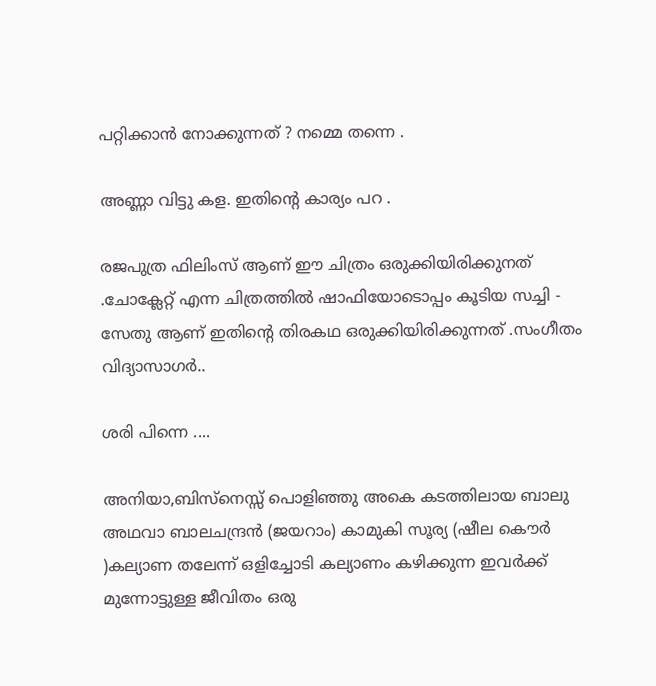പറ്റിക്കാന്‍ നോക്കുന്നത് ? നമ്മെ തന്നെ .

അണ്ണാ വിട്ടു കള. ഇതിന്റെ കാര്യം പറ .

രജപുത്ര ഫിലിംസ് ആണ് ഈ ചിത്രം ഒരുക്കിയിരിക്കുനത് .ചോക്ലേറ്റ് എന്ന ചിത്രത്തില്‍ ഷാഫിയോടൊപ്പം കൂടിയ സച്ചി - സേതു ആണ് ഇതിന്റെ തിരകഥ ഒരുക്കിയിരിക്കുന്നത് .സംഗീതം വിദ്യാസാഗര്‍..

ശരി പിന്നെ ....

അനിയാ,ബിസ്നെസ്സ് പൊളിഞ്ഞു അകെ കടത്തിലായ ബാലു അഥവാ ബാലചന്ദ്രന്‍ (ജയറാം) കാമുകി സൂര്യ (ഷീല കൌര്‍ )കല്യാണ തലേന്ന് ഒളിച്ചോടി കല്യാണം കഴിക്കുന്ന ഇവര്‍ക്ക് മുന്നോട്ടുള്ള ജീവിതം ഒരു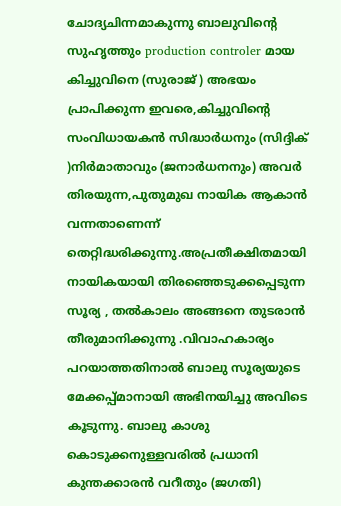ചോദ്യചിന്നമാകുന്നു ബാലുവിന്റെ സുഹൃത്തും production controler മായ കിച്ചുവിനെ (സുരാജ് ) അഭയം പ്രാപിക്കുന്ന ഇവരെ,കിച്ചുവിന്റെ സംവിധായകന്‍ സിദ്ധാര്‍ധനും (സിദ്ദിക് )നിര്‍മാതാവും (ജനാര്‍ധനനും) അവര്‍ തിരയുന്ന,പുതുമുഖ നായിക ആകാന്‍ വന്നതാണെന്ന് തെറ്റിദ്ധരിക്കുന്നു.അപ്രതീക്ഷിതമായി നായികയായി തിരഞ്ഞെടുക്കപ്പെടുന്ന സൂര്യ , തല്‍കാലം അങ്ങനെ തുടരാന്‍ തീരുമാനിക്കുന്നു .വിവാഹകാര്യം പറയാത്തതിനാല്‍ ബാലു സൂര്യയുടെ മേക്കപ്പ്മാനായി അഭിനയിച്ചു അവിടെ കൂടുന്നു. ബാലു കാശു കൊടുക്കനുള്ളവരില്‍ പ്രധാനി കുന്തക്കാരന്‍ വറീതും (ജഗതി)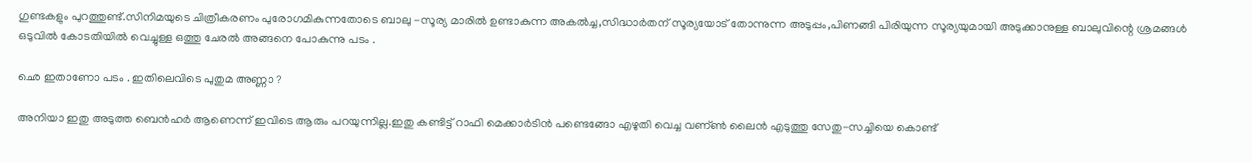ഗുണ്ടകളും പുറത്തുണ്ട്.സിനിമയുടെ ചിത്രീകരണം പുരോഗമികുന്നതോടെ ബാലു -സൂര്യ മാരില്‍ ഉണ്ടാകുന്ന അകല്‍ച്ച,സിദ്ധാര്‍തന് സൂര്യയോട്‌ തോന്നുന്ന അടുപ്പം,പിണങ്ങി പിരിയുന്ന സൂര്യയുമായി അടുക്കാനുള്ള ബാലുവിന്റെ ശ്രമങ്ങള്‍ ഒടുവില്‍ കോടതിയില്‍ വെച്ചുള്ള ഒത്തു ചേരല്‍ അങ്ങനെ പോകുന്നു പടം .

ഛെ ഇതാണോ പടം . ഇതിലെവിടെ പുതുമ അണ്ണാ ?

അനിയാ ഇതു അടുത്ത ബെന്‍ഹര്‍ ആണെന്ന് ഇവിടെ ആരും പറയുന്നില്ല.ഇതു കണ്ടിട്ട് റാഫി മെക്കാര്‍ടിന്‍ പണ്ടെങ്ങോ എഴുതി വെച്ച വണ്ണ്‍ ലൈന്‍ എടുത്തു സേതു-സച്ചിയെ കൊണ്ട്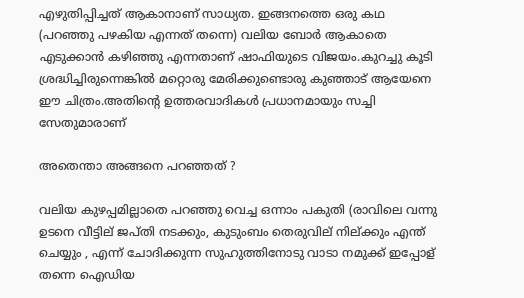എഴുതിപ്പിച്ചത് ആകാനാണ് സാധ്യത. ഇങ്ങനത്തെ ഒരു കഥ (പറഞ്ഞു പഴകിയ എന്നത് തന്നെ) വലിയ ബോര്‍ ആകാതെ എടുക്കാന്‍ കഴിഞ്ഞു എന്നതാണ് ഷാഫിയുടെ വിജയം.കുറച്ചു കൂടി ശ്രദ്ധിച്ചിരുന്നെങ്കില്‍ മറ്റൊരു മേരിക്കുണ്ടൊരു കുഞ്ഞാട് ആയേനെ ഈ ചിത്രം.അതിന്റെ ഉത്തരവാദികള്‍ പ്രധാനമായും സച്ചി സേതുമാരാണ്

അതെന്താ അങ്ങനെ പറഞ്ഞത് ?

വലിയ കുഴപ്പമില്ലാതെ പറഞ്ഞു വെച്ച ഒന്നാം പകുതി (രാവിലെ വന്നു ഉടനെ വീട്ടില് ജപ്തി നടക്കും, കുടുംബം തെരുവില് നില്ക്കും എന്ത് ചെയ്യും , എന്ന് ചോദിക്കുന്ന സുഹുത്തിനോടു വാടാ നമുക്ക് ഇപ്പോള് തന്നെ ഐഡിയ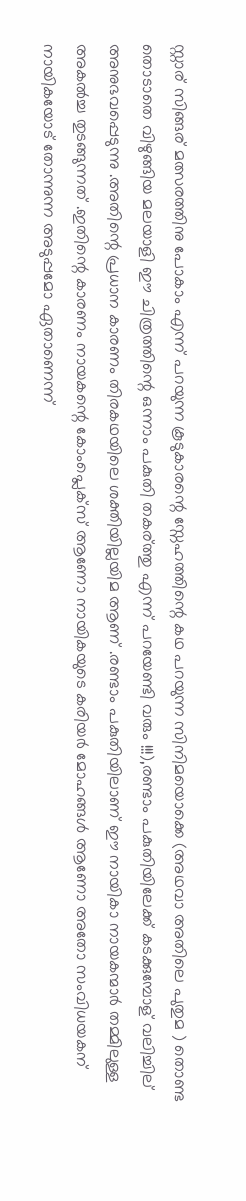സ്റ്റാര് സിങ്ങര് മത്സരത്തിനു പോകാം എന്ന് പറയുന്ന കൂടുകാരന്റെ സ്നേഹത്തിന്റെ കഥ പറയുന്ന സിനിമയൊക്കെ (അഥവാ അതിലെ പുതുമ ) തൊണ്ട തൊടാതെ വിഴുങ്ങിയ മലയാളി ഈ ചിത്രത്തിന്റെ ഒന്നാം പകുതി തകര്ത്തു എന്ന് പറയേണ്ടി വരും !!!),രണ്ടാം പകുതിയിലേക്ക് കടക്കുമ്പോള് വലിച്ചില് അനുഭവപ്പെടുന്നു .അതിന്റെ പ്രധാന കാരണം തിരകഥയിലെ ശക്തിയില്ലയിമ ആണ് .രണ്ടാം പകുതിയിലാണ് ഈ നായികാ നായകന്മാര്‍ തമ്മിലുള്ള അകല്‍ച്ച തുടങ്ങുന്നത് .ഇതിന്റെ കാരണം നായകന്റെ കോംപ്ലെക്സ് ആണോ നായികയുടെ കരിയര്‍ മോഹങ്ങള്‍ ആണോ അതോ സംവിധയകന് നായികയോട് തോന്നുന്ന അടുപ്പമോ ഏതാണെന്ന്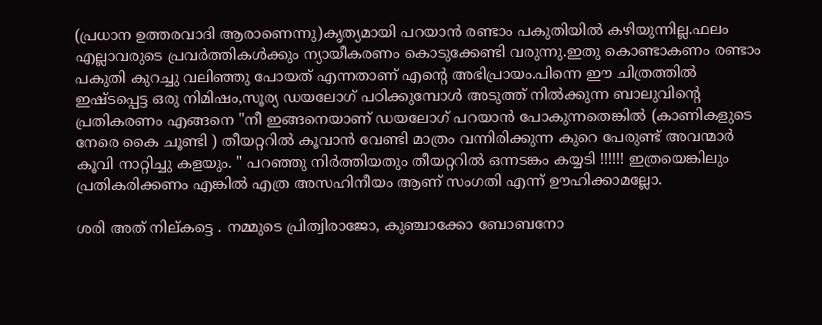(പ്രധാന ഉത്തരവാദി ആരാണെന്നു)കൃത്യമായി പറയാന്‍ രണ്ടാം പകുതിയില്‍ കഴിയുന്നില്ല.ഫലം എല്ലാവരുടെ പ്രവര്‍ത്തികള്‍ക്കും ന്യായീകരണം കൊടുക്കേണ്ടി വരുന്നു.ഇതു കൊണ്ടാകണം രണ്ടാം പകുതി കുറച്ചു വലിഞ്ഞു പോയത് എന്നതാണ് എന്റെ അഭിപ്രായം.പിന്നെ ഈ ചിത്രത്തില്‍ ഇഷ്ടപ്പെട്ട ഒരു നിമിഷം,സൂര്യ ഡയലോഗ് പഠിക്കുമ്പോള്‍ അടുത്ത് നില്‍ക്കുന്ന ബാലുവിന്റെ പ്രതികരണം എങ്ങനെ "നീ ഇങ്ങനെയാണ് ഡയലോഗ് പറയാന്‍ പോകുന്നതെങ്കില്‍ (കാണികളുടെ നേരെ കൈ ചൂണ്ടി ) തീയറ്ററില്‍ കൂവാന്‍ വേണ്ടി മാത്രം വന്നിരിക്കുന്ന കുറെ പേരുണ്ട് അവന്മാര്‍ കൂവി നാറ്റിച്ചു കളയും. " പറഞ്ഞു നിര്‍ത്തിയതും തീയറ്ററില്‍ ഒന്നടങ്കം കയ്യടി !!!!!! ഇത്രയെങ്കിലും പ്രതികരിക്കണം എങ്കില്‍ എത്ര അസഹിനീയം ആണ് സംഗതി എന്ന് ഊഹിക്കാമല്ലോ.

ശരി അത് നില്കട്ടെ . നമ്മുടെ പ്രിത്വിരാജോ, കുഞ്ചാക്കോ ബോബനോ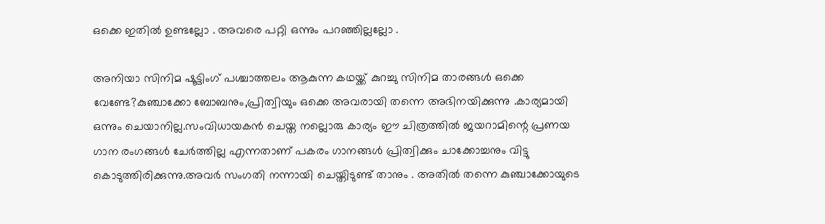ഒക്കെ ഇതില്‍ ഉണ്ടല്ലോ . അവരെ പറ്റി ഒന്നും പറഞ്ഞില്ലല്ലോ .

അനിയാ സിനിമ ഷൂട്ടിംഗ് പശ്ചാത്തലം ആകുന്ന കഥയ്ക്ക് കുറച്ചു സിനിമ താരങ്ങള്‍ ഒക്കെ വേണ്ടേ?കുഞ്ചാക്കോ ബോബനും,പ്രിത്വിയും ഒക്കെ അവരായി തന്നെ അഭിനയിക്കുന്നു .കാര്യമായി ഒന്നും ചെയാനില്ല.സംവിധായകന്‍ ചെയ്ത നല്ലൊരു കാര്യം ഈ ചിത്രത്തില്‍ ജയറാമിന്റെ പ്രണയ ഗാന രംഗങ്ങള്‍ ചേര്‍ത്തില്ല എന്നതാണ് പകരം ഗാനങ്ങള്‍ പ്രിത്വിക്കും ചാക്കോച്ചനും വിട്ടു കൊടുത്തിരിക്കുന്നു.അവര്‍ സംഗതി നന്നായി ചെയ്തിടുണ്ട് താനും . അതില്‍ തന്നെ കുഞ്ചാക്കോയുടെ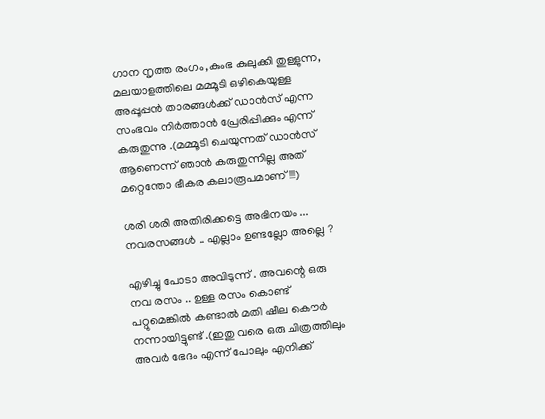ഗാന നൃത്ത രംഗം,കുംഭ കുലുക്കി തുള്ളുന്ന, മലയാളത്തിലെ മമ്മൂടി ഒഴികെയുള്ള അപ്പൂപ്പന്‍ താരങ്ങള്‍ക്ക് ഡാന്‍സ് എന്ന സംഭവം നിര്‍ത്താന്‍ പ്രേരിപ്പിക്കും എന്ന് കരുതുന്നു .(മമ്മൂടി ചെയുന്നത് ഡാന്‍സ് ആണെന്ന് ഞാന്‍ കരുതുന്നില്ല അത് മറ്റെന്തോ ഭീകര കലാരൂപമാണ്‌ !!!)

ശരി ശരി അതിരിക്കട്ടെ അഭിനയം ... നവരസങ്ങള്‍ .. എല്ലാം ഉണ്ടല്ലോ അല്ലെ ?

എഴിച്ചു പോടാ അവിടുന്ന് . അവന്റെ ഒരു നവ രസം .. ഉള്ള രസം കൊണ്ട് പറ്റുമെങ്കില്‍ കണ്ടാല്‍ മതി ഷീല കൌര്‍ നന്നായിട്ടുണ്ട് .(ഇതു വരെ ഒരു ചിത്രത്തിലും അവര്‍ ഭേദം എന്ന് പോലും എനിക്ക്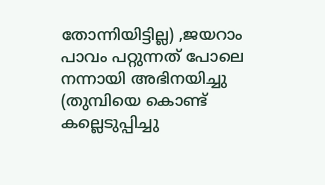തോന്നിയിട്ടില്ല) ,ജയറാം പാവം പറ്റുന്നത് പോലെ നന്നായി അഭിനയിച്ചു (തുമ്പിയെ കൊണ്ട് കല്ലെടുപ്പിച്ചു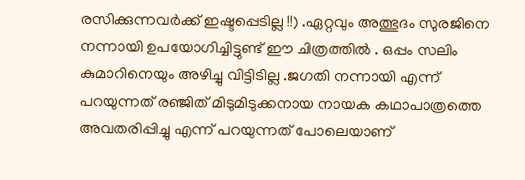രസിക്കുന്നവര്‍ക്ക് ഇഷ്ടപ്പെടില്ല !!) .ഏറ്റവും അത്ഭുദം സുരജിനെ നന്നായി ഉപയോഗിച്ചിട്ടുണ്ട് ഈ ചിത്രത്തില്‍ . ഒപ്പം സലിം കുമാറിനെയും അഴിച്ചു വിട്ടിടില്ല .ജഗതി നന്നായി എന്ന് പറയുന്നത് രഞ്ജിത് മിടുമിടുക്കനായ നായക കഥാപാത്രത്തെ അവതരിപ്പിച്ചു എന്ന് പറയുന്നത് പോലെയാണ്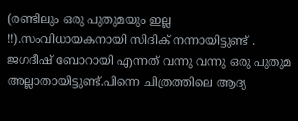(രണ്ടിലും ഒരു പുതുമയും ഇല്ല !!).സംവിധായകനായി സിദിക് നന്നായിട്ടുണ്ട് . ജഗദീഷ് ബോറായി എന്നത് വന്നു വന്നു ഒരു പുതുമ അല്ലാതായിട്ടുണ്ട്.പിന്നെ ചിത്രത്തിലെ ആദ്യ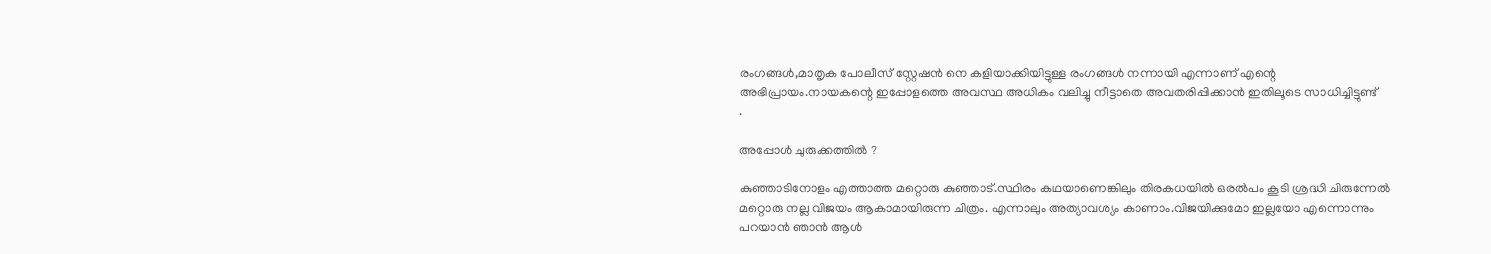രംഗങ്ങള്‍,മാതൃക പോലീസ് സ്റ്റേഷന്‍ നെ കളിയാക്കിയിട്ടുള്ള രംഗങ്ങള്‍ നന്നായി എന്നാണ് എന്റെ അഭിപ്രായം.നായകന്റെ ഇപ്പോളത്തെ അവസ്ഥ അധികം വലിച്ചു നീട്ടാതെ അവതരിപ്പിക്കാന്‍ ഇതിലൂടെ സാധിച്ചിട്ടുണ്ട്
.

അപ്പോള്‍ ചുരുക്കത്തില്‍ ?

കുഞ്ഞാടിനോളം എത്താത്ത മറ്റൊരു കുഞ്ഞാട്.സ്ഥിരം കഥയാണെങ്കിലും തിരകധയില്‍ ഒരല്‍പം കൂടി ശ്രദ്ധി ചിരുന്നേല്‍ മറ്റൊരു നല്ല വിജയം ആകാമായിരുന്ന ചിത്രം. എന്നാലും അത്യാവശ്യം കാണാം.വിജയിക്കുമോ ഇല്ലയോ എന്നൊന്നും പറയാന്‍ ഞാന്‍ ആള്‍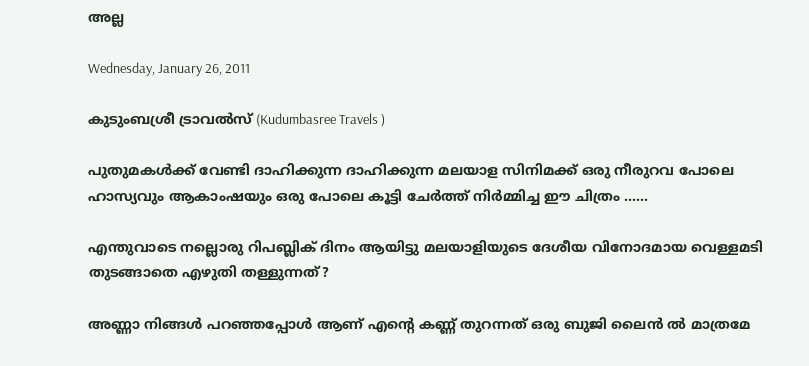അല്ല

Wednesday, January 26, 2011

കുടുംബശ്രീ ട്രാവല്‍സ് (Kudumbasree Travels )

പുതുമകള്‍ക്ക് വേണ്ടി ദാഹിക്കുന്ന ദാഹിക്കുന്ന മലയാള സിനിമക്ക് ഒരു നീരുറവ പോലെ ഹാസ്യവും ആകാംഷയും ഒരു പോലെ കൂട്ടി ചേര്‍ത്ത് നിര്‍മ്മിച്ച ഈ ചിത്രം ......

എന്തുവാടെ നല്ലൊരു റിപബ്ലിക് ദിനം ആയിട്ടു മലയാളിയുടെ ദേശീയ വിനോദമായ വെള്ളമടി തുടങ്ങാതെ എഴുതി തള്ളുന്നത്?

അണ്ണാ നിങ്ങള്‍ പറഞ്ഞപ്പോള്‍ ആണ് എന്‍റെ കണ്ണ് തുറന്നത് ഒരു ബുജി ലൈന്‍ ല്‍ മാത്രമേ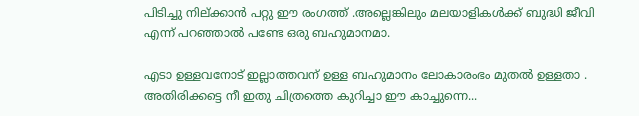പിടിച്ചു നില്ക്കാന്‍ പറ്റു ഈ രംഗത്ത് .അല്ലെങ്കിലും മലയാളികള്‍ക്ക് ബുദ്ധി ജീവി എന്ന് പറഞ്ഞാല്‍ പണ്ടേ ഒരു ബഹുമാനമാ.

എടാ ഉള്ളവനോട് ഇല്ലാത്തവന് ഉള്ള ബഹുമാനം ലോകാരംഭം മുതല്‍ ഉള്ളതാ . അതിരിക്കട്ടെ നീ ഇതു ചിത്രത്തെ കുറിച്ചാ ഈ കാച്ചുന്നെ...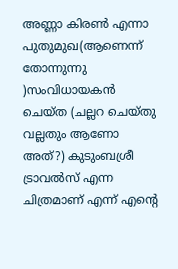അണ്ണാ കിരണ്‍ എന്നാ പുതുമുഖ(ആണെന്ന് തോന്നുന്നു )സംവിധായകന്‍ ചെയ്ത (ചല്ലറ ചെയ്തു വല്ലതും ആണോ അത്?) കുടുംബശ്രീ ട്രാവല്‍സ് എന്ന ചിത്രമാണ് എന്ന് എന്‍റെ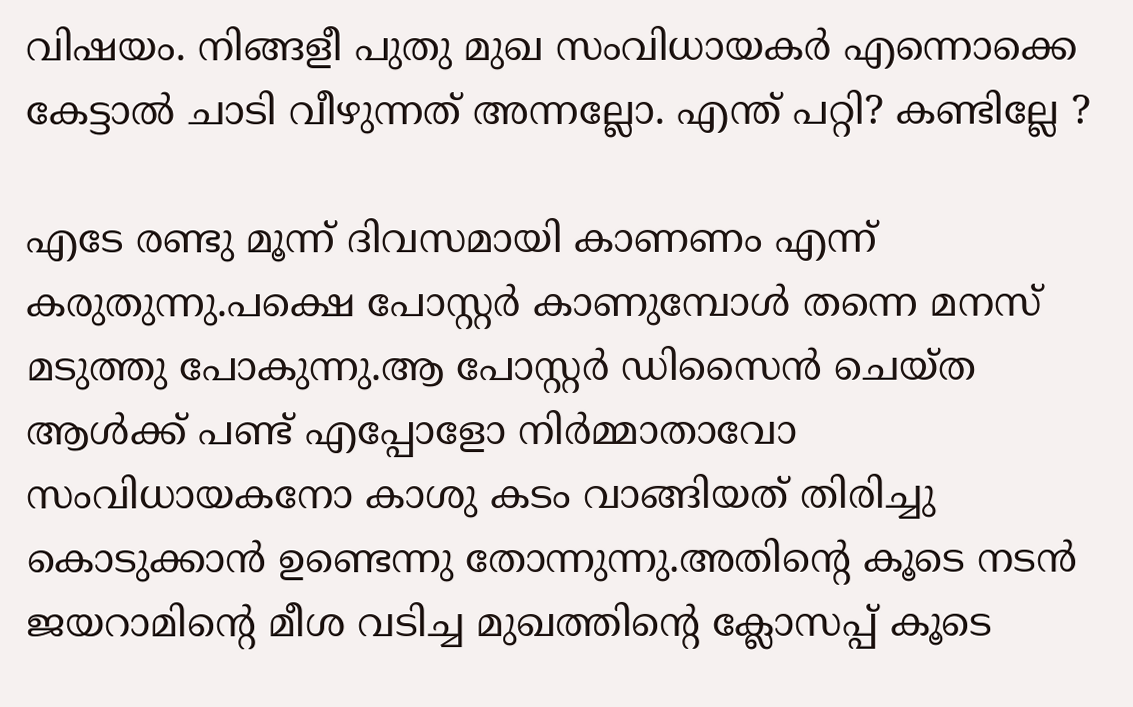വിഷയം. നിങ്ങളീ പുതു മുഖ സംവിധായകര്‍ എന്നൊക്കെ കേട്ടാല്‍ ചാടി വീഴുന്നത് അന്നല്ലോ. എന്ത് പറ്റി? കണ്ടില്ലേ ?

എടേ രണ്ടു മൂന്ന് ദിവസമായി കാണണം എന്ന് കരുതുന്നു.പക്ഷെ പോസ്റ്റര്‍ കാണുമ്പോള്‍ തന്നെ മനസ് മടുത്തു പോകുന്നു.ആ പോസ്റ്റര്‍ ഡിസൈന്‍ ചെയ്ത ആള്‍ക്ക് പണ്ട് എപ്പോളോ നിര്‍മ്മാതാവോ സംവിധായകനോ കാശു കടം വാങ്ങിയത് തിരിച്ചു കൊടുക്കാന്‍ ഉണ്ടെന്നു തോന്നുന്നു.അതിന്റെ കൂടെ നടന്‍ ജയറാമിന്റെ മീശ വടിച്ച മുഖത്തിന്റെ ക്ലോസപ്പ് കൂടെ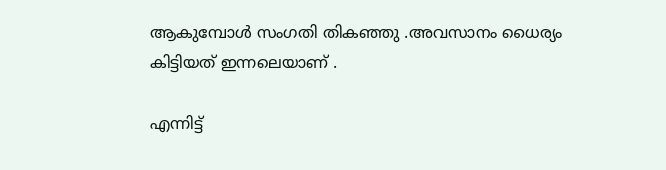ആകുമ്പോള്‍ സംഗതി തികഞ്ഞു .അവസാനം ധൈര്യം കിട്ടിയത് ഇന്നലെയാണ് .

എന്നിട്ട്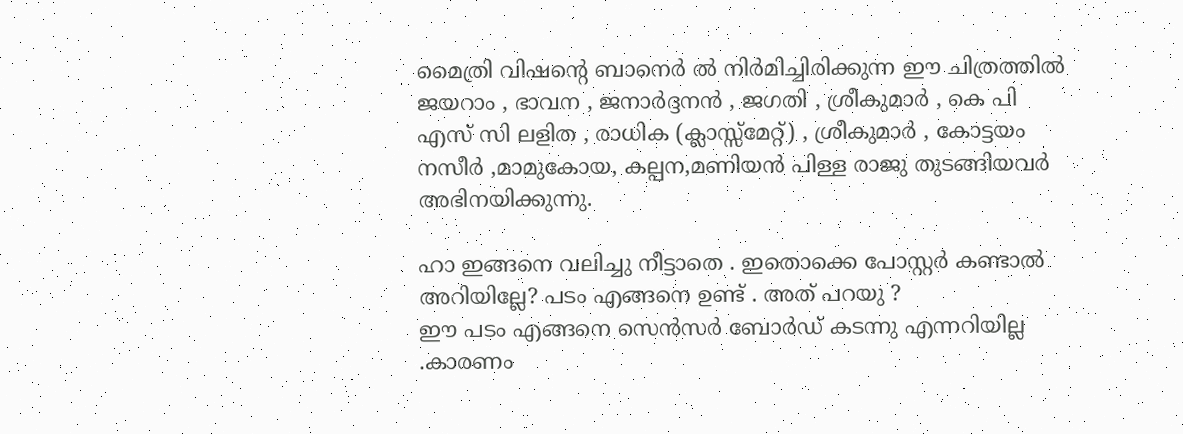മൈത്രി വിഷന്റെ ബാനെര്‍ ല്‍ നിര്‍മിച്ചിരിക്കുന്ന ഈ ചിത്രത്തില്‍ ജയറാം , ഭാവന , ജനാര്‍ദ്ദനന്‍ , ജഗതി , ശ്രീകുമാര്‍ , കെ പി എസ് സി ലളിത , രാധിക (ക്ലാസ്സ്‌മേറ്റ്‌) , ശ്രീകുമാര്‍ , കോട്ടയം നസീര്‍ ,മാമുകോയ, കല്പന,മണിയന്‍ പിള്ള രാജു തുടങ്ങിയവര്‍ അഭിനയിക്കുന്നു.

ഹാ ഇങ്ങനെ വലിച്ചു നീട്ടാതെ . ഇതൊക്കെ പോസ്റ്റര്‍ കണ്ടാല്‍ അറിയില്ലേ? പടം എങ്ങനെ ഉണ്ട് . അത് പറയു ?
ഈ പടം എങ്ങനെ സെന്‍സര്‍ ബോര്‍ഡ്‌ കടന്നു എന്നറിയില്ല .കാരണം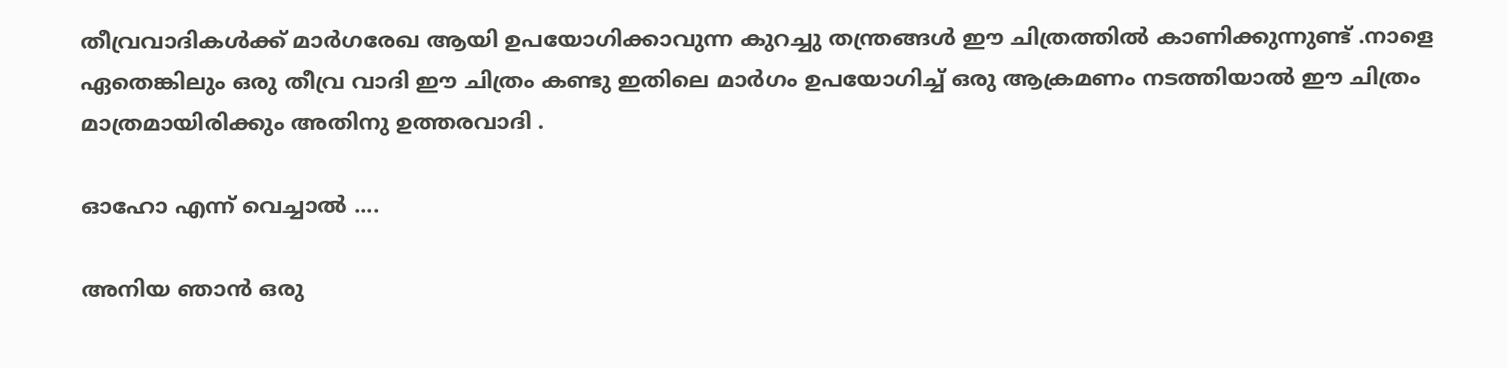തീവ്രവാദികള്‍ക്ക് മാര്‍ഗരേഖ ആയി ഉപയോഗിക്കാവുന്ന കുറച്ചു തന്ത്രങ്ങള്‍ ഈ ചിത്രത്തില്‍ കാണിക്കുന്നുണ്ട് .നാളെ ഏതെങ്കിലും ഒരു തീവ്ര വാദി ഈ ചിത്രം കണ്ടു ഇതിലെ മാര്‍ഗം ഉപയോഗിച്ച് ഒരു ആക്രമണം നടത്തിയാല്‍ ഈ ചിത്രം മാത്രമായിരിക്കും അതിനു ഉത്തരവാദി .

ഓഹോ എന്ന് വെച്ചാല്‍ ....

അനിയ ഞാന്‍ ഒരു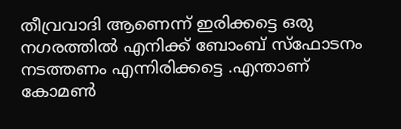തീവ്രവാദി ആണെന്ന് ഇരിക്കട്ടെ ഒരു നഗരത്തില്‍ എനിക്ക് ബോംബ്‌ സ്‌ഫോടനം നടത്തണം എന്നിരിക്കട്ടെ .എന്താണ് കോമണ്‍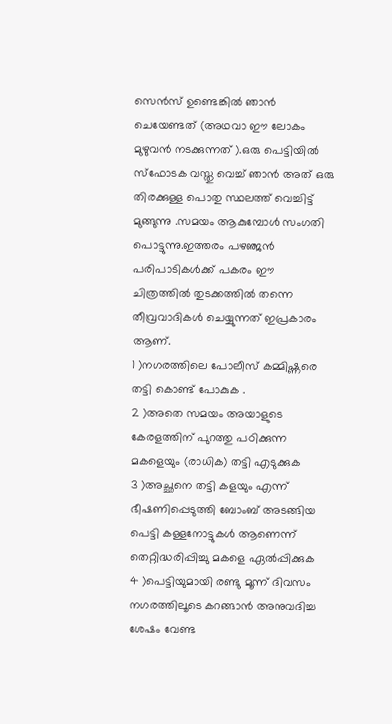സെന്‍സ് ഉണ്ടെങ്കില്‍ ഞാന്‍ ചെയേണ്ടത് (അഥവാ ഈ ലോകം മുഴുവന്‍ നടക്കുന്നത് ).ഒരു പെട്ടിയില്‍ സ്ഫോടക വസ്തു വെച്ച് ഞാന്‍ അത് ഒരു തിരക്കുള്ള പൊതു സ്ഥലത്ത് വെച്ചിട്ട് മുങ്ങുന്നു .സമയം ആകുമ്പോള്‍ സംഗതി പൊട്ടുന്നു.ഇത്തരം പഴഞ്ജന്‍ പരിപാടികള്‍ക്ക് പകരം ഈ ചിത്രത്തില്‍ തുടക്കത്തില്‍ തന്നെ തീവ്രവാദികള്‍ ചെയ്യുന്നത് ഇപ്രകാരം ആണ്.
1 )നഗരത്തിലെ പോലീസ് കമ്മിഷ്ണരെ തട്ടി കൊണ്ട് പോകുക .
2 )അതെ സമയം അയാളുടെ കേരളത്തിന്‌ പുറത്തു പഠിക്കുന്ന മകളെയും (രാധിക) തട്ടി എടുക്കുക
3 )അച്ഛനെ തട്ടി കളയും എന്ന് ഭീഷണിപ്പെടുത്തി ബോംബ്‌ അടങ്ങിയ പെട്ടി കള്ളനോട്ടുകള്‍ ആണെന്ന് തെറ്റിദ്ധരിപ്പിച്ചു മകളെ ഏല്‍പ്പിക്കുക
4 )പെട്ടിയുമായി രണ്ടു മൂന്ന് ദിവസം നഗരത്തിലൂടെ കറങ്ങാന്‍ അനുവദിച്ച ശേഷം വേണ്ട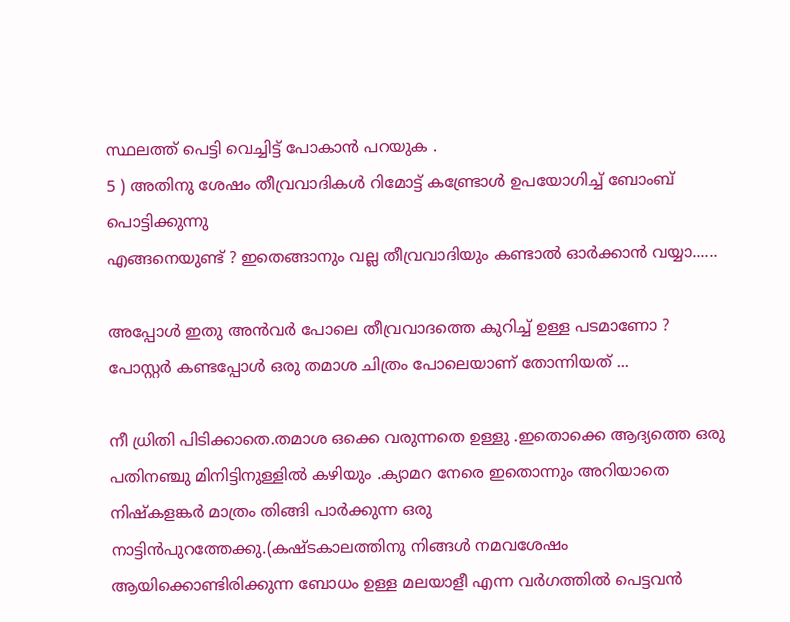സ്ഥലത്ത് പെട്ടി വെച്ചിട്ട് പോകാന്‍ പറയുക .
5 ) അതിനു ശേഷം തീവ്രവാദികള്‍ റിമോട്ട് കണ്ട്രോള്‍ ഉപയോഗിച്ച് ബോംബ്‌ പൊട്ടിക്കുന്നു
എങ്ങനെയുണ്ട് ? ഇതെങ്ങാനും വല്ല തീവ്രവാദിയും കണ്ടാല്‍ ഓര്‍ക്കാന്‍ വയ്യാ......

അപ്പോള്‍ ഇതു അന്‍വര്‍ പോലെ തീവ്രവാദത്തെ കുറിച്ച് ഉള്ള പടമാണോ ? പോസ്റ്റര്‍ കണ്ടപ്പോള്‍ ഒരു തമാശ ചിത്രം പോലെയാണ് തോന്നിയത് ...

നീ ധ്രിതി പിടിക്കാതെ.തമാശ ഒക്കെ വരുന്നതെ ഉള്ളു .ഇതൊക്കെ ആദ്യത്തെ ഒരു പതിനഞ്ചു മിനിട്ടിനുള്ളില്‍ കഴിയും .ക്യാമറ നേരെ ഇതൊന്നും അറിയാതെ നിഷ്കളങ്കര്‍ മാത്രം തിങ്ങി പാര്‍ക്കുന്ന ഒരു നാട്ടിന്‍പുറത്തേക്കു.(കഷ്ടകാലത്തിനു നിങ്ങള്‍ നമവശേഷം ആയിക്കൊണ്ടിരിക്കുന്ന ബോധം ഉള്ള മലയാളീ എന്ന വര്‍ഗത്തില്‍ പെട്ടവന്‍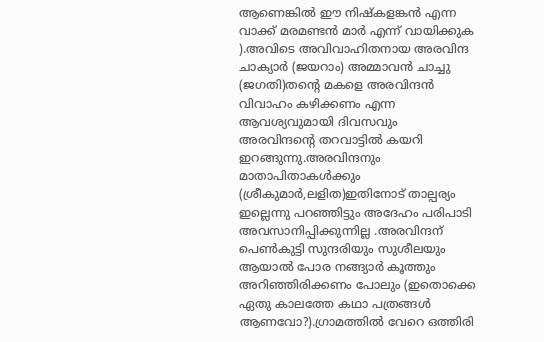ആണെങ്കില്‍ ഈ നിഷ്കളങ്കന്‍ എന്ന വാക്ക് മരമണ്ടന്‍ മാര്‍ എന്ന് വായിക്കുക ).അവിടെ അവിവാഹിതനായ അരവിന്ദ ചാക്യാര്‍ (ജയറാം) അമ്മാവന്‍ ചാച്ചു (ജഗതി)തന്‍റെ മകളെ അരവിന്ദന്‍ വിവാഹം കഴിക്കണം എന്ന ആവശ്യവുമായി ദിവസവും അരവിന്ദന്റെ തറവാട്ടില്‍ കയറി ഇറങ്ങുന്നു.അരവിന്ദനും മാതാപിതാകള്‍ക്കും (ശ്രീകുമാര്‍,ലളിത)ഇതിനോട് താല്പര്യം ഇല്ലെന്നു പറഞ്ഞിട്ടും അദേഹം പരിപാടി അവസാനിപ്പിക്കുന്നില്ല .അരവിന്ദന് പെണ്‍കുട്ടി സുന്ദരിയും സുശീലയും ആയാല്‍ പോര നങ്ങ്യാര്‍ കൂത്തും അറിഞ്ഞിരിക്കണം പോലും (ഇതൊക്കെ ഏതു കാലത്തേ കഥാ പത്രങ്ങള്‍ ആണവോ?).ഗ്രാമത്തില്‍ വേറെ ഒത്തിരി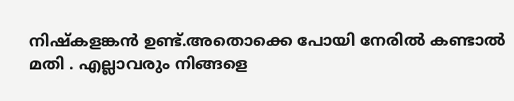നിഷ്കളങ്കന്‍ ഉണ്ട്.അതൊക്കെ പോയി നേരില്‍ കണ്ടാല്‍ മതി . എല്ലാവരും നിങ്ങളെ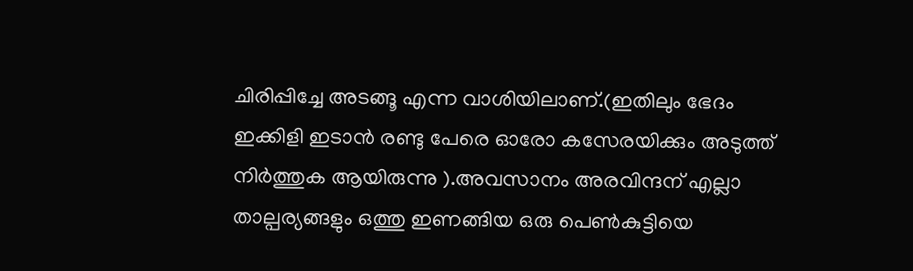ചിരിപ്പിച്ചേ അടങ്ങൂ എന്ന വാശിയിലാണ്.(ഇതിലും ഭേദം ഇക്കിളി ഇടാന്‍ രണ്ടു പേരെ ഓരോ കസേരയിക്കും അടുത്ത് നിര്‍ത്തുക ആയിരുന്നു ).അവസാനം അരവിന്ദന് എല്ലാ താല്പര്യങ്ങളും ഒത്തു ഇണങ്ങിയ ഒരു പെണ്‍കുട്ടിയെ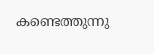കണ്ടെത്തുന്നു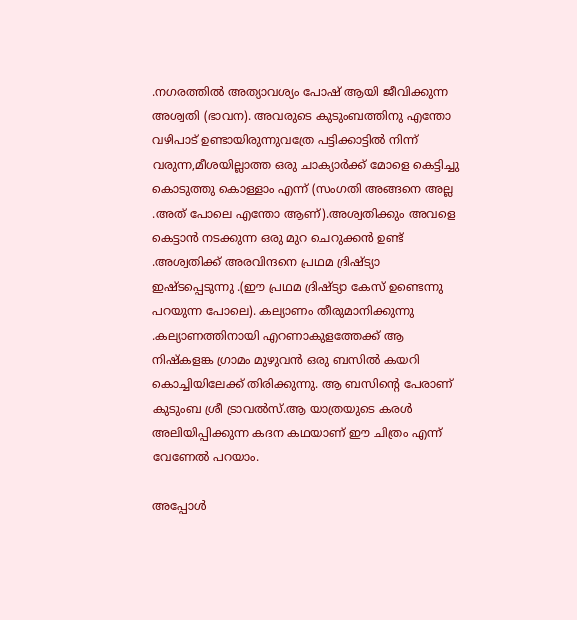.നഗരത്തില്‍ അത്യാവശ്യം പോഷ് ആയി ജീവിക്കുന്ന അശ്വതി (ഭാവന). അവരുടെ കുടുംബത്തിനു എന്തോ വഴിപാട് ഉണ്ടായിരുന്നുവത്രേ പട്ടിക്കാട്ടില്‍ നിന്ന് വരുന്ന,മീശയില്ലാത്ത ഒരു ചാക്യാര്‍ക്ക് മോളെ കെട്ടിച്ചു കൊടുത്തു കൊള്ളാം എന്ന് (സംഗതി അങ്ങനെ അല്ല .അത് പോലെ എന്തോ ആണ്).അശ്വതിക്കും അവളെ കെട്ടാന്‍ നടക്കുന്ന ഒരു മുറ ചെറുക്കന്‍ ഉണ്ട് .അശ്വതിക്ക് അരവിന്ദനെ പ്രഥമ ദ്രിഷ്ട്യാ ഇഷ്ടപ്പെടുന്നു .(ഈ പ്രഥമ ദ്രിഷ്ട്യാ കേസ് ഉണ്ടെന്നു പറയുന്ന പോലെ). കല്യാണം തീരുമാനിക്കുന്നു .കല്യാണത്തിനായി എറണാകുളത്തേക്ക് ആ നിഷ്കളങ്ക ഗ്രാമം മുഴുവന്‍ ഒരു ബസില്‍ കയറി കൊച്ചിയിലേക്ക് തിരിക്കുന്നു. ആ ബസിന്റെ പേരാണ് കുടുംബ ശ്രീ ട്രാവല്‍സ്.ആ യാത്രയുടെ കരള്‍ അലിയിപ്പിക്കുന്ന കദന കഥയാണ് ഈ ചിത്രം എന്ന് വേണേല്‍ പറയാം.

അപ്പോള്‍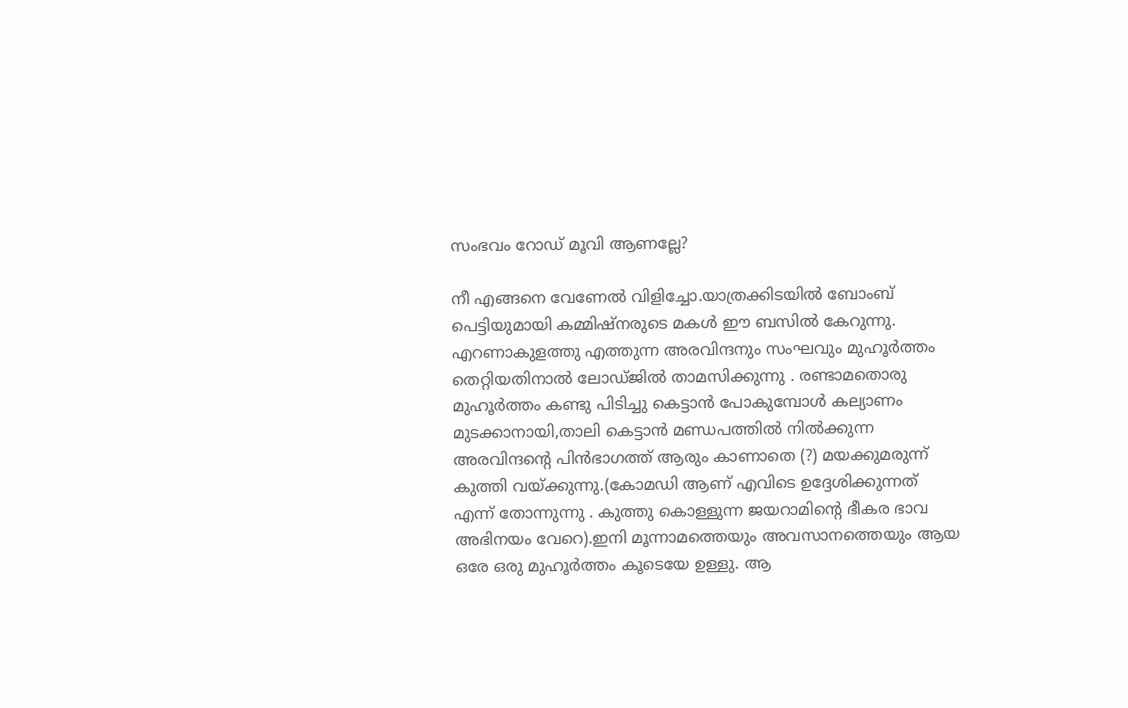സംഭവം റോഡ്‌ മൂവി ആണല്ലേ?

നീ എങ്ങനെ വേണേല്‍ വിളിച്ചോ.യാത്രക്കിടയില്‍ ബോംബ്‌ പെട്ടിയുമായി കമ്മിഷ്നരുടെ മകള്‍ ഈ ബസില്‍ കേറുന്നു. എറണാകുളത്തു എത്തുന്ന അരവിന്ദനും സംഘവും മുഹൂര്‍ത്തം തെറ്റിയതിനാല്‍ ലോഡ്ജില്‍ താമസിക്കുന്നു . രണ്ടാമതൊരു മുഹൂര്‍ത്തം കണ്ടു പിടിച്ചു കെട്ടാന്‍ പോകുമ്പോള്‍ കല്യാണം മുടക്കാനായി,താലി കെട്ടാന്‍ മണ്ഡപത്തില്‍ നില്‍ക്കുന്ന അരവിന്ദന്റെ പിന്‍ഭാഗത്ത്‌ ആരും കാണാതെ (?) മയക്കുമരുന്ന് കുത്തി വയ്ക്കുന്നു.(കോമഡി ആണ് എവിടെ ഉദ്ദേശിക്കുന്നത് എന്ന് തോന്നുന്നു . കുത്തു കൊള്ളുന്ന ജയറാമിന്റെ ഭീകര ഭാവ അഭിനയം വേറെ).ഇനി മൂന്നാമത്തെയും അവസാനത്തെയും ആയ ഒരേ ഒരു മുഹൂര്‍ത്തം കൂടെയേ ഉള്ളു. ആ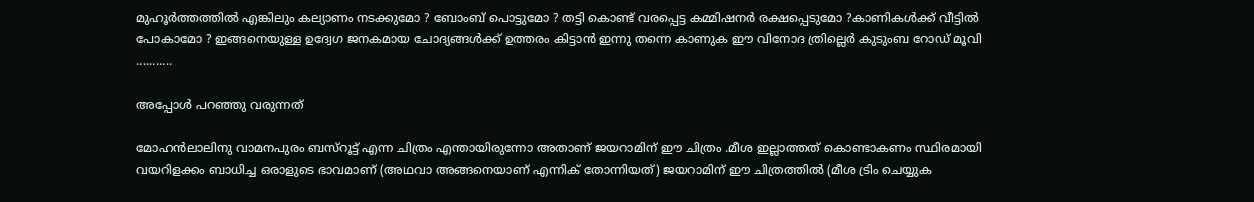മുഹൂര്‍ത്തത്തില്‍ എങ്കിലും കല്യാണം നടക്കുമോ ? ബോംബ്‌ പൊട്ടുമോ ? തട്ടി കൊണ്ട് വരപ്പെട്ട കമ്മിഷനര്‍ രക്ഷപ്പെടുമോ ?കാണികള്‍ക്ക് വീട്ടില്‍ പോകാമോ ? ഇങ്ങനെയുള്ള ഉദ്വേഗ ജനകമായ ചോദ്യങ്ങള്‍ക്ക് ഉത്തരം കിട്ടാന്‍ ഇന്നു തന്നെ കാണുക ഈ വിനോദ ത്രില്ലെര്‍ കുടുംബ റോഡ്‌ മൂവി ...........

അപ്പോള്‍ പറഞ്ഞു വരുന്നത്

മോഹന്‍ലാലിനു വാമനപുരം ബസ്‌റൂട്ട് എന്ന ചിത്രം എന്തായിരുന്നോ അതാണ് ജയറാമിന് ഈ ചിത്രം .മീശ ഇല്ലാത്തത് കൊണ്ടാകണം സ്ഥിരമായി വയറിളക്കം ബാധിച്ച ഒരാളുടെ ഭാവമാണ് (അഥവാ അങ്ങനെയാണ് എന്നിക് തോന്നിയത്) ജയറാമിന് ഈ ചിത്രത്തില്‍ (മീശ ട്രിം ചെയ്യുക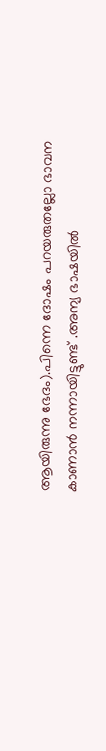ആയിരുന്നു ഭേദം).പിന്നെ ദോഷം പറയരുതല്ലോ ഭാവന കാണാന്‍ നന്നായിട്ടുണ്ട് .അന്യ ഭാഷയില്‍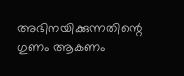അഭിനയിക്കുന്നതിന്റെ ഗുണം ആകണം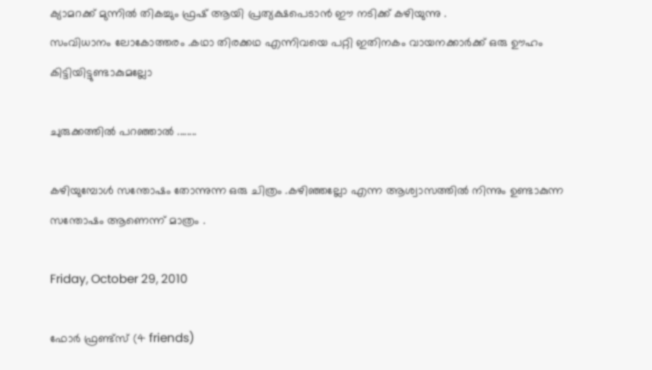ക്യാമറക്ക് മുന്നില്‍ തികച്ചും ഫ്രഷ്‌ ആയി പ്രത്യക്ഷപെടാന്‍ ഈ നടിക്ക് കഴിയുന്നു .
സംവിധാനം ലോകോത്തരം .കഥാ തിരക്കഥ എന്നിവയെ പറ്റി ഇതിനകം വായനക്കാര്‍ക്ക്‌ ഒരു ഊഹം കിട്ടിയിട്ടുണ്ടാകുമല്ലോ

ചുരുക്കത്തില്‍ പറഞ്ഞാല്‍ ........

കഴിയുമ്പോള്‍ സന്തോഷം തോന്നുന്ന ഒരു ചിത്രം .കഴിഞ്ഞല്ലോ എന്ന ആശ്വാസത്തില്‍ നിന്നും ഉണ്ടാകുന്ന സന്തോഷം ആണെന്ന് മാത്രം .

Friday, October 29, 2010

ഫോര്‍ ഫ്രണ്ട്സ് (4 friends)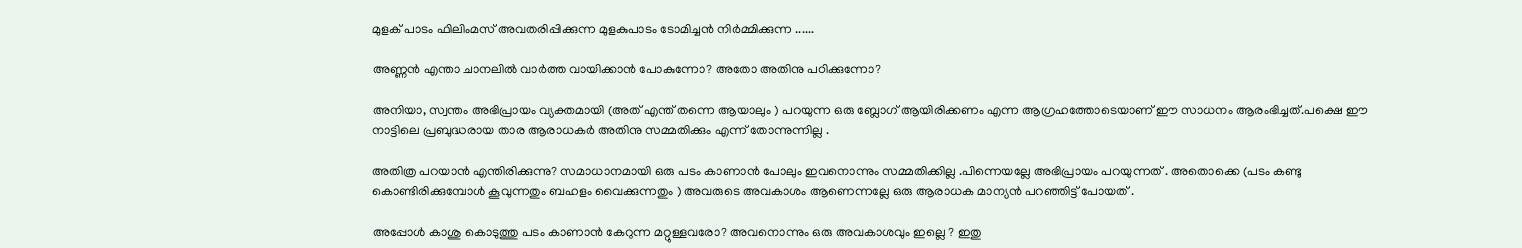മുളക് പാടം ഫിലിംമസ് അവതരിപ്പിക്കുന്ന മുളകുപാടം ടോമിച്ചന്‍ നിര്‍മ്മിക്കുന്ന ......

അണ്ണന്‍ എന്താ ചാനലില്‍ വാര്‍ത്ത‍ വായിക്കാന്‍ പോകുന്നോ? അതോ അതിനു പഠിക്കുന്നോ?

അനിയാ, സ്വന്തം അഭിപ്രായം വ്യക്തമായി (അത് എന്ത് തന്നെ ആയാലും ) പറയുന്ന ഒരു ബ്ലോഗ്‌ ആയിരിക്കണം എന്ന ആഗ്രഹത്തോടെയാണ് ഈ സാധനം ആരംഭിച്ചത്.പക്ഷെ ഈ നാട്ടിലെ പ്രബുദ്ധരായ താര ആരാധകര്‍ അതിനു സമ്മതിക്കും എന്ന് തോന്നുന്നില്ല .

അതിത്ര പറയാന്‍ എന്തിരിക്കുന്നു? സമാധാനമായി ഒരു പടം കാണാന്‍ പോലും ഇവനൊന്നും സമ്മതിക്കില്ല .പിന്നെയല്ലേ അഭിപ്രായം പറയുന്നത് . അതൊക്കെ (പടം കണ്ടു കൊണ്ടിരിക്കുമ്പോള്‍ കൂവുന്നതും ബഹളം വൈക്കുന്നതും ) അവരുടെ അവകാശം ആണെന്നല്ലേ ഒരു ആരാധക മാന്യന്‍ പറഞ്ഞിട്ട് പോയത് .

അപ്പോള്‍ കാശു കൊടുത്തു പടം കാണാന്‍ കേറുന്ന മറ്റുള്ളവരോ? അവനൊന്നും ഒരു അവകാശവും ഇല്ലെ ? ഇതു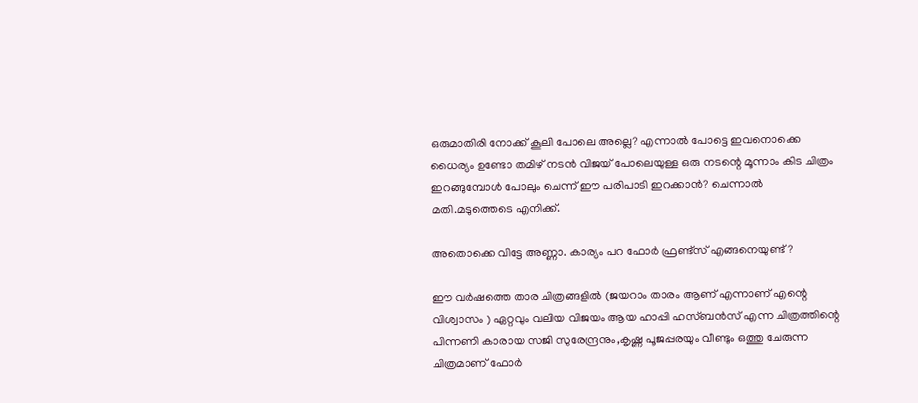ഒരുമാതിരി നോക്ക് കൂലി പോലെ അല്ലെ? എന്നാല്‍ പോട്ടെ ഇവനൊക്കെ ധൈര്യം ഉണ്ടോ തമിഴ് നടന്‍ വിജയ്‌ പോലെയുള്ള ഒരു നടന്റെ മൂന്നാം കിട ചിത്രം ഇറങ്ങുമ്പോള്‍ പോലും ചെന്ന് ഈ പരിപാടി ഇറക്കാന്‍? ചെന്നാല്‍ മതി.മടുത്തെടെ എനിക്ക്.

അതൊക്കെ വിട്ടേ അണ്ണാ. കാര്യം പറ ഫോര്‍ ഫ്രണ്ട്സ് എങ്ങനെയുണ്ട് ?

ഈ വര്‍ഷത്തെ താര ചിത്രങ്ങളില്‍ (ജയറാം താരം ആണ് എന്നാണ് എന്റെ വിശ്വാസം ) ഏറ്റവും വലിയ വിജയം ആയ ഹാപ്പി ഹസ്ബന്‍സ് എന്ന ചിത്രത്തിന്റെ പിന്നണി കാരായ സജി സുരേന്ദ്രനും,കൃഷ്ണ പൂജപ്പരയും വീണ്ടും ഒത്തു ചേരുന്ന ചിത്രമാണ് ഫോര്‍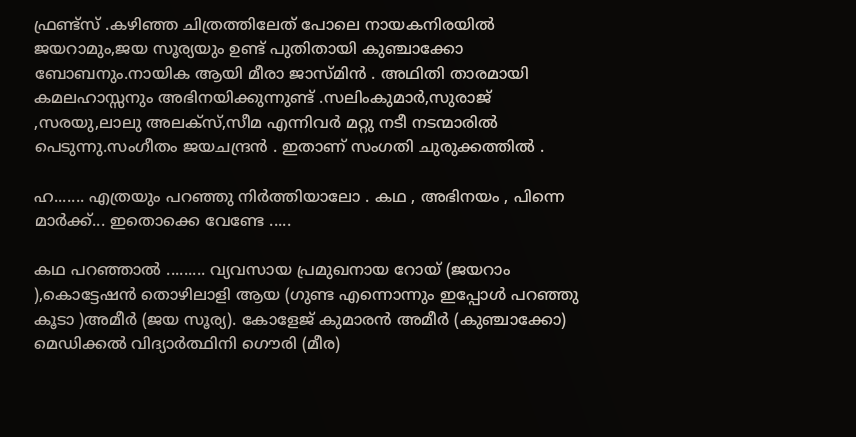ഫ്രണ്ട്സ് .കഴിഞ്ഞ ചിത്രത്തിലേത് പോലെ നായകനിരയില്‍ ജയറാമും,ജയ സൂര്യയും ഉണ്ട് പുതിതായി കുഞ്ചാക്കോ ബോബനും.നായിക ആയി മീരാ ജാസ്മിന്‍ . അഥിതി താരമായി കമലഹാസ്സനും അഭിനയിക്കുന്നുണ്ട് .സലിംകുമാര്‍,സുരാജ് ,സരയു,ലാലു അലക്സ്‌,സീമ എന്നിവര്‍ മറ്റു നടീ നടന്മാരില്‍ പെടുന്നു.സംഗീതം ജയചന്ദ്രന്‍ . ഇതാണ് സംഗതി ചുരുക്കത്തില്‍ .

ഹ....... എത്രയും പറഞ്ഞു നിര്‍ത്തിയാലോ . കഥ , അഭിനയം , പിന്നെ മാര്‍ക്ക്... ഇതൊക്കെ വേണ്ടേ .....

കഥ പറഞ്ഞാല്‍ ......... വ്യവസായ പ്രമുഖനായ റോയ് (ജയറാം ),കൊട്ടേഷന്‍ തൊഴിലാളി ആയ (ഗുണ്ട എന്നൊന്നും ഇപ്പോള്‍ പറഞ്ഞു കൂടാ )അമീര്‍ (ജയ സൂര്യ). കോളേജ് കുമാരന്‍ അമീര്‍ (കുഞ്ചാക്കോ) മെഡിക്കല്‍ വിദ്യാര്‍ത്ഥിനി ഗൌരി (മീര)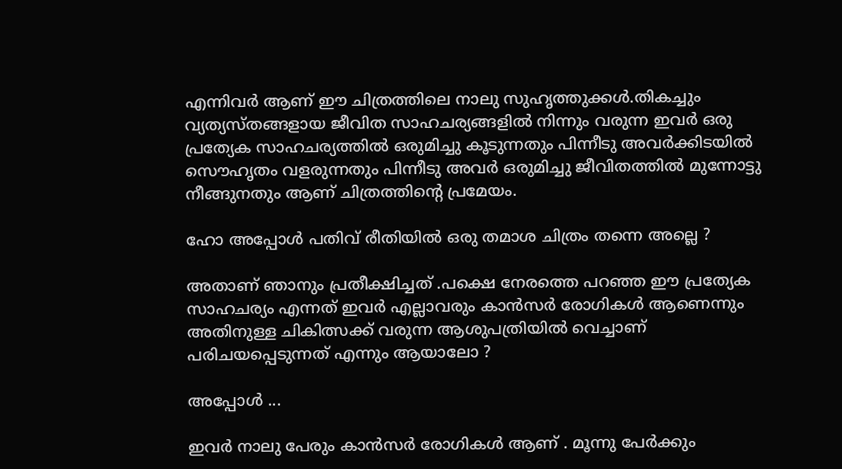എന്നിവര്‍ ആണ് ഈ ചിത്രത്തിലെ നാലു സുഹൃത്തുക്കള്‍.തികച്ചും വ്യത്യസ്തങ്ങളായ ജീവിത സാഹചര്യങ്ങളില്‍ നിന്നും വരുന്ന ഇവര്‍ ഒരു പ്രത്യേക സാഹചര്യത്തില്‍ ഒരുമിച്ചു കൂടുന്നതും പിന്നീടു അവര്‍ക്കിടയില്‍ സൌഹൃതം വളരുന്നതും പിന്നീടു അവര്‍ ഒരുമിച്ചു ജീവിതത്തില്‍ മുന്നോട്ടു നീങ്ങുനതും ആണ് ചിത്രത്തിന്റെ പ്രമേയം.

ഹോ അപ്പോള്‍ പതിവ് രീതിയില്‍ ഒരു തമാശ ചിത്രം തന്നെ അല്ലെ ?

അതാണ് ഞാനും പ്രതീക്ഷിച്ചത് .പക്ഷെ നേരത്തെ പറഞ്ഞ ഈ പ്രത്യേക സാഹചര്യം എന്നത് ഇവര്‍ എല്ലാവരും കാന്‍സര്‍ രോഗികള്‍ ആണെന്നും അതിനുള്ള ചികിത്സക്ക് വരുന്ന ആശുപത്രിയില്‍ വെച്ചാണ്‌ പരിചയപ്പെടുന്നത് എന്നും ആയാലോ ?

അപ്പോള്‍ ...

ഇവര്‍ നാലു പേരും കാന്‍സര്‍ രോഗികള്‍ ആണ് . മൂന്നു പേര്‍ക്കും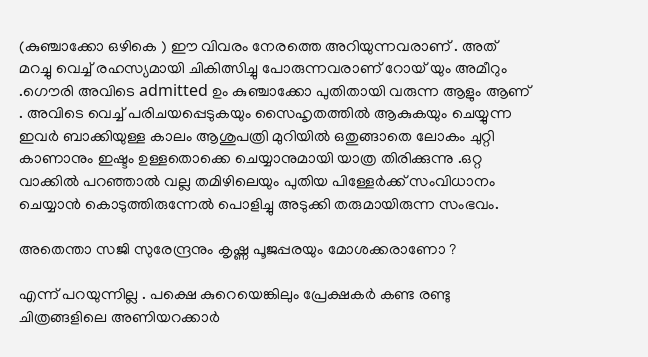(കുഞ്ചാക്കോ ഒഴികെ ) ഈ വിവരം നേരത്തെ അറിയുന്നവരാണ് . അത് മറച്ചു വെച്ച് രഹസ്യമായി ചികിത്സിച്ചു പോരുന്നവരാണ്‌ റോയ് യും അമീറും .ഗൌരി അവിടെ admitted ഉം കുഞ്ചാക്കോ പുതിതായി വരുന്ന ആളും ആണ് . അവിടെ വെച്ച് പരിചയപ്പെടുകയും സൈഹൃതത്തില്‍ ആകുകയും ചെയ്യുന്ന ഇവര്‍ ബാക്കിയുള്ള കാലം ആശുപത്രി മുറിയില്‍ ഒതുങ്ങാതെ ലോകം ചുറ്റി കാണാനും ഇഷ്ടം ഉള്ളതൊക്കെ ചെയ്യാനുമായി യാത്ര തിരിക്കുന്നു .ഒറ്റ വാക്കില്‍ പറഞ്ഞാല്‍ വല്ല തമിഴിലെയും പുതിയ പിള്ളേര്‍ക്ക് സംവിധാനം ചെയ്യാന്‍ കൊടുത്തിരുന്നേല്‍ പൊളിച്ചു അടുക്കി തരുമായിരുന്ന സംഭവം.

അതെന്താ സജി സുരേന്ദ്രനും കൃഷ്ണ പൂജപ്പരയും മോശക്കരാണോ ?

എന്ന് പറയുന്നില്ല . പക്ഷെ കുറെയെങ്കിലും പ്രേക്ഷകര്‍ കണ്ട രണ്ടു ചിത്രങ്ങളിലെ അണിയറക്കാര്‍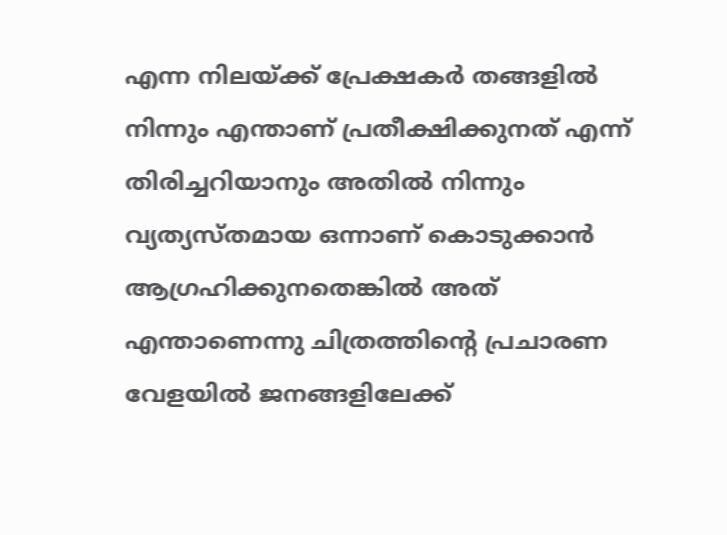എന്ന നിലയ്ക്ക് പ്രേക്ഷകര്‍ തങ്ങളില്‍ നിന്നും എന്താണ് പ്രതീക്ഷിക്കുനത് എന്ന് തിരിച്ചറിയാനും അതില്‍ നിന്നും വ്യത്യസ്തമായ ഒന്നാണ് കൊടുക്കാന്‍ ആഗ്രഹിക്കുനതെങ്കില്‍ അത് എന്താണെന്നു ചിത്രത്തിന്റെ പ്രചാരണ വേളയില്‍ ജനങ്ങളിലേക്ക്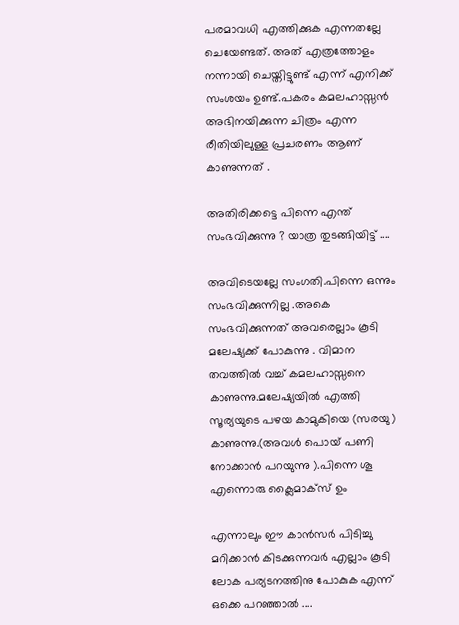പരമാവധി എത്തിക്കുക എന്നതല്ലേ ചെയേണ്ടത്. അത് എത്രത്തോളം നന്നായി ചെയ്തിട്ടുണ്ട് എന്ന് എനിക്ക് സംശയം ഉണ്ട്.പകരം കമലഹാസ്സന്‍ അഭിനയിക്കുന്ന ചിത്രം എന്ന രീതിയിലുള്ള പ്രചരണം ആണ് കാണുന്നത് .

അതിരിക്കട്ടെ പിന്നെ എന്ത് സംഭവിക്കുന്നു ? യാത്ര തുടങ്ങിയിട്ട് ....

അവിടെയല്ലേ സംഗതി.പിന്നെ ഒന്നും സംഭവിക്കുന്നില്ല .അകെ സംഭവിക്കുന്നത്‌ അവരെല്ലാം കൂടി മലേഷ്യക്ക് പോകുന്നു . വിമാന തവത്തില്‍ വച്ച് കമലഹാസ്സനെ കാണുന്നു.മലേഷ്യയില്‍ എത്തി സൂര്യയുടെ പഴയ കാമുകിയെ (സരയു) കാണുന്നു.(അവള്‍ പൊയ് പണി നോക്കാന്‍ പറയുന്നു ).പിന്നെ ശൂ എന്നൊരു ക്ലൈമാക്സ്‌ ഉം

എന്നാലും ഈ കാന്‍സര്‍ പിടിച്ചു മറിക്കാന്‍ കിടക്കുന്നവര്‍ എല്ലാം കൂടി ലോക പര്യടനത്തിനു പോകുക എന്ന് ഒക്കെ പറഞ്ഞാല്‍ ....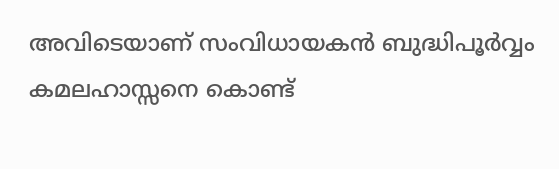അവിടെയാണ് സംവിധായകന്‍ ബുദ്ധിപൂര്‍വ്വം കമലഹാസ്സനെ കൊണ്ട്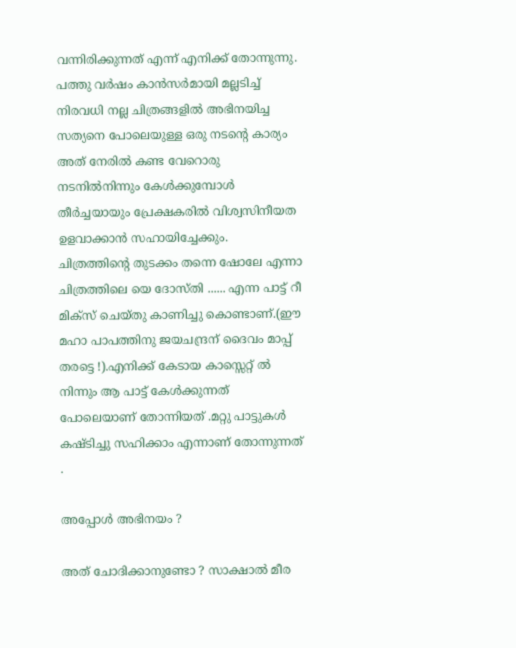വന്നിരിക്കുന്നത് എന്ന് എനിക്ക് തോന്നുന്നു. പത്തു വര്‍ഷം കാന്‍സര്‍മായി മല്ലടിച്ച് നിരവധി നല്ല ചിത്രങ്ങളില്‍ അഭിനയിച്ച സത്യനെ പോലെയുള്ള ഒരു നടന്റെ കാര്യം അത് നേരില്‍ കണ്ട വേറൊരു നടനില്‍നിന്നും കേള്‍ക്കുമ്പോള്‍ തീര്‍ച്ചയായും പ്രേക്ഷകരില്‍ വിശ്വസിനീയത ഉളവാക്കാന്‍ സഹായിച്ചേക്കും.
ചിത്രത്തിന്റെ തുടക്കം തന്നെ ഷോലേ എന്നാ ചിത്രത്തിലെ യെ ദോസ്തി ...... എന്ന പാട്ട് റീ മിക്സ്‌ ചെയ്തു കാണിച്ചു കൊണ്ടാണ്.(ഈ മഹാ പാപത്തിനു ജയചന്ദ്രന് ദൈവം മാപ്പ് തരട്ടെ !).എനിക്ക് കേടായ കാസ്സെറ്റ്‌ ല്‍ നിന്നും ആ പാട്ട് കേള്‍ക്കുന്നത് പോലെയാണ് തോന്നിയത് .മറ്റു പാട്ടുകള്‍ കഷ്ടിച്ചു സഹിക്കാം എന്നാണ് തോന്നുന്നത് .

അപ്പോള്‍ അഭിനയം ?

അത് ചോദിക്കാനുണ്ടോ ? സാക്ഷാല്‍ മീര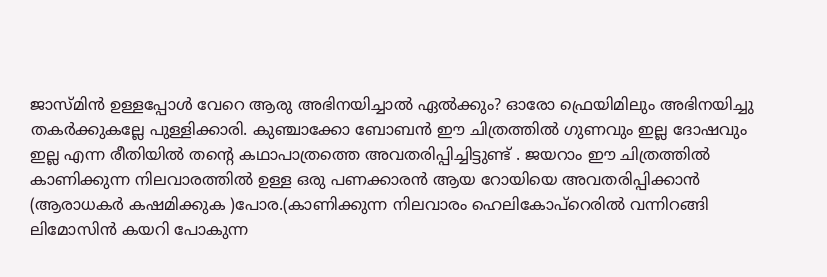ജാസ്മിന്‍ ഉള്ളപ്പോള്‍ വേറെ ആരു അഭിനയിച്ചാല്‍ ഏല്‍ക്കും? ഓരോ ഫ്രെയിമിലും അഭിനയിച്ചു തകര്‍ക്കുകല്ലേ പുള്ളിക്കാരി. കുഞ്ചാക്കോ ബോബന്‍ ഈ ചിത്രത്തില്‍ ഗുണവും ഇല്ല ദോഷവും ഇല്ല എന്ന രീതിയില്‍ തന്‍റെ കഥാപാത്രത്തെ അവതരിപ്പിച്ചിട്ടുണ്ട് . ജയറാം ഈ ചിത്രത്തില്‍ കാണിക്കുന്ന നിലവാരത്തില്‍ ഉള്ള ഒരു പണക്കാരന്‍ ആയ റോയിയെ അവതരിപ്പിക്കാന്‍ (ആരാധകര്‍ കഷമിക്കുക )പോര.(കാണിക്കുന്ന നിലവാരം ഹെലികോപ്റെരില്‍ വന്നിറങ്ങി ലിമോസിന്‍ കയറി പോകുന്ന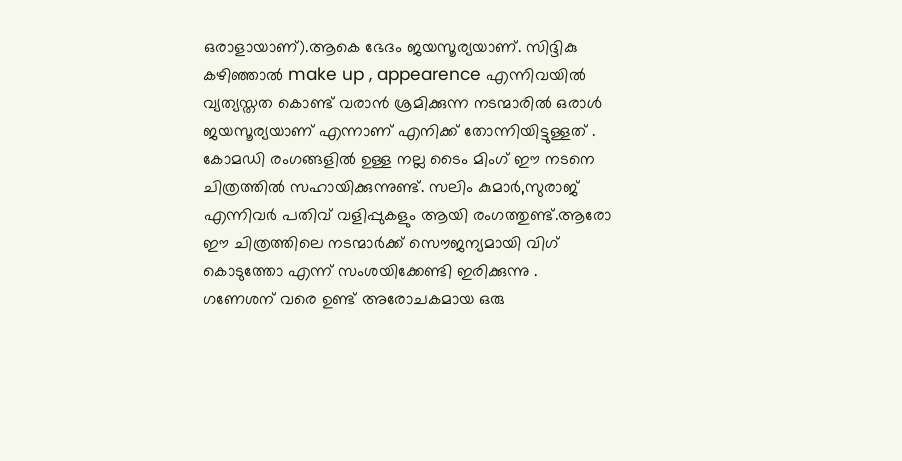ഒരാളായാണ്).ആകെ ഭേദം ജയസൂര്യയാണ്. സിദ്ദികു കഴിഞ്ഞാല്‍ make up , appearence എന്നിവയില്‍ വ്യത്യസ്തത കൊണ്ട് വരാന്‍ ശ്രമിക്കുന്ന നടന്മാരില്‍ ഒരാള്‍ ജയസൂര്യയാണ് എന്നാണ് എനിക്ക് തോന്നിയിട്ടുള്ളത് . കോമഡി രംഗങ്ങളില്‍ ഉള്ള നല്ല ടൈം മിംഗ് ഈ നടനെ ചിത്രത്തില്‍ സഹായിക്കുന്നുണ്ട്. സലിം കുമാര്‍,സുരാജ് എന്നിവര്‍ പതിവ് വളിപ്പുകളും ആയി രംഗത്തുണ്ട്.ആരോ ഈ ചിത്രത്തിലെ നടന്മാര്‍ക്ക് സൌജന്യമായി വിഗ് കൊടുത്തോ എന്ന് സംശയിക്കേണ്ടി ഇരിക്കുന്നു . ഗണേശന് വരെ ഉണ്ട് അരോചകമായ ഒരു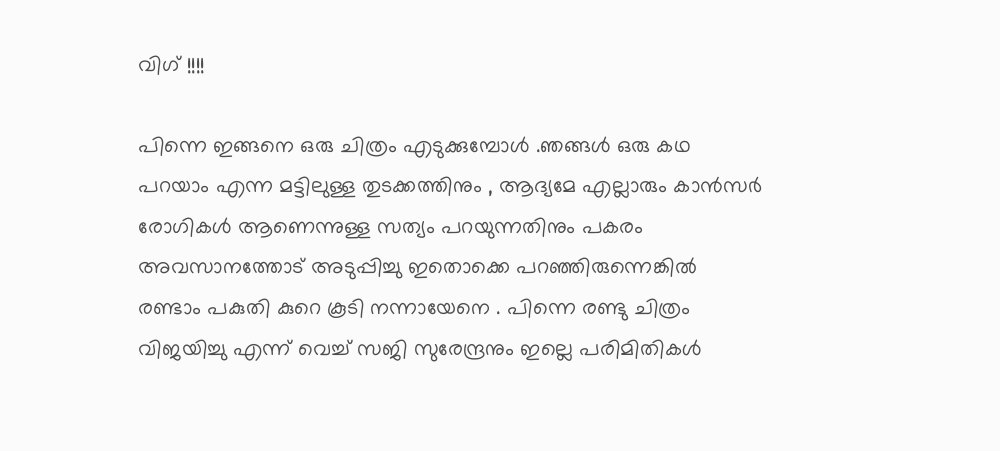വിഗ് !!!!

പിന്നെ ഇങ്ങനെ ഒരു ചിത്രം എടുക്കുമ്പോള്‍ .ഞങ്ങള്‍ ഒരു കഥ പറയാം എന്ന മട്ടിലുള്ള തുടക്കത്തിനും , ആദ്യമേ എല്ലാരും കാന്‍സര്‍ രോഗികള്‍ ആണെന്നുള്ള സത്യം പറയുന്നതിനും പകരം അവസാനത്തോട് അടുപ്പിച്ചു ഇതൊക്കെ പറഞ്ഞിരുന്നെങ്കില്‍ രണ്ടാം പകുതി കുറെ കൂടി നന്നായേനെ . പിന്നെ രണ്ടു ചിത്രം വിജയിച്ചു എന്ന് വെച്ച് സജി സുരേന്ദ്രനും ഇല്ലെ പരിമിതികള്‍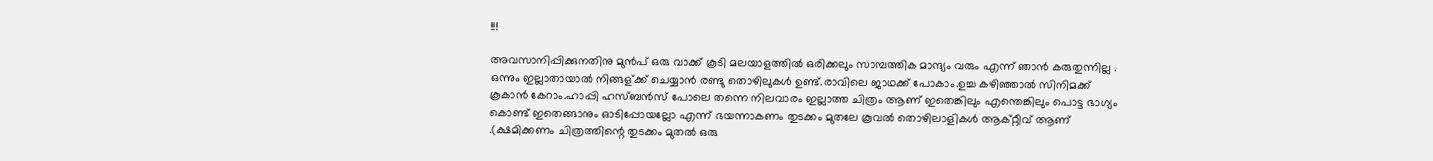!!!

അവസാനിപ്പിക്കുനതിനു മുന്‍പ് ഒരു വാക്ക് കൂടി മലയാളത്തില്‍ ഒരിക്കലും സാമ്പത്തിക മാന്ദ്യം വരും എന്ന് ഞാന്‍ കരുതുന്നില്ല . ഒന്നും ഇല്ലാതായാല്‍ നിങ്ങള്ക്ക് ചെയ്യാന്‍ രണ്ടു തൊഴിലുകള്‍ ഉണ്ട്.രാവിലെ ജാഥക്ക് പോകാം.ഉച്ച കഴിഞ്ഞാല്‍ സിനിമക്ക് കൂകാന്‍ കേറാം.ഹാപ്പി ഹസ്ബന്‍സ് പോലെ തന്നെ നിലവാരം ഇല്ലാത്ത ചിത്രം ആണ് ഇതെങ്കിലും എന്തെങ്കിലും പൊട്ട ഭാഗ്യം കൊണ്ട് ഇതെങ്ങാനും ഓടിപ്പോയല്ലോ എന്ന് ഭയന്നാകണം തുടക്കം മുതലേ കൂവല്‍ തൊഴിലാളികള്‍ ആക്റ്റീവ് ആണ് .(ക്ഷമിക്കണം ചിത്രത്തിന്റെ തുടക്കം മുതല്‍ ഒരു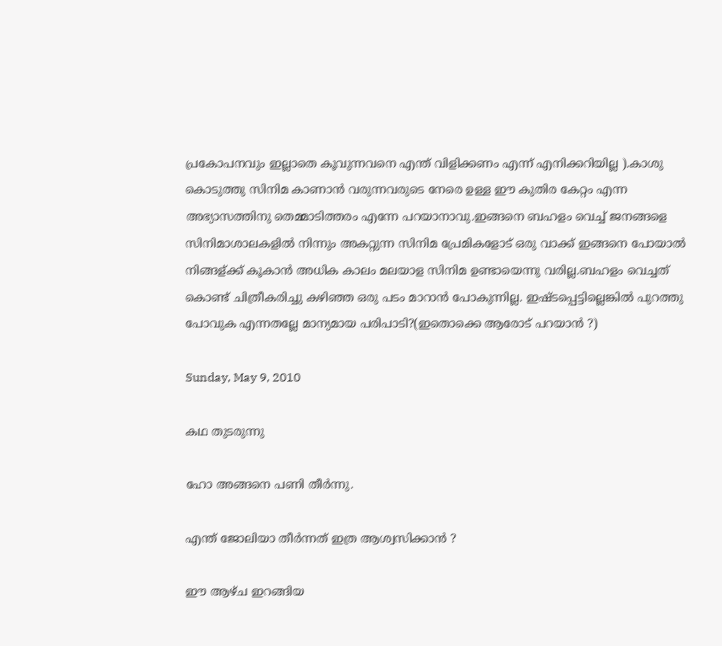പ്രകോപനവും ഇല്ലാതെ കൂവുന്നവനെ എന്ത് വിളിക്കണം എന്ന് എനിക്കറിയില്ല ).കാശു കൊടുത്തു സിനിമ കാണാന്‍ വരുന്നവരുടെ നേരെ ഉള്ള ഈ കുതിര കേറ്റം എന്ന അഭ്യാസത്തിനു തെമ്മാടിത്തരം എന്നേ പറയാനാവു.ഇങ്ങനെ ബഹളം വെച്ച് ജനങ്ങളെ സിനിമാശാലകളില്‍ നിന്നും അകറ്റുന്ന സിനിമ പ്രേമികളോട് ഒരു വാക്ക് ഇങ്ങനെ പോയാല്‍ നിങ്ങള്ക്ക് കൂകാന്‍ അധിക കാലം മലയാള സിനിമ ഉണ്ടായെന്നു വരില്ല.ബഹളം വെച്ചത് കൊണ്ട് ചിത്രീകരിച്ചു കഴിഞ്ഞ ഒരു പടം മാറാന്‍ പോകുന്നില്ല. ഇഷ്ടപ്പെട്ടില്ലെങ്കില്‍ പുറത്തു പോവുക എന്നതല്ലേ മാന്യമായ പരിപാടി?(ഇതൊക്കെ ആരോട് പറയാന്‍ ?)

Sunday, May 9, 2010

കഥ തുടരുന്നു

ഹോ അങ്ങനെ പണി തീര്‍ന്നു.

എന്ത് ജോലിയാ തീര്‍ന്നത് ഇത്ര ആശ്വസിക്കാന്‍ ?

ഈ ആഴ്ച ഇറങ്ങിയ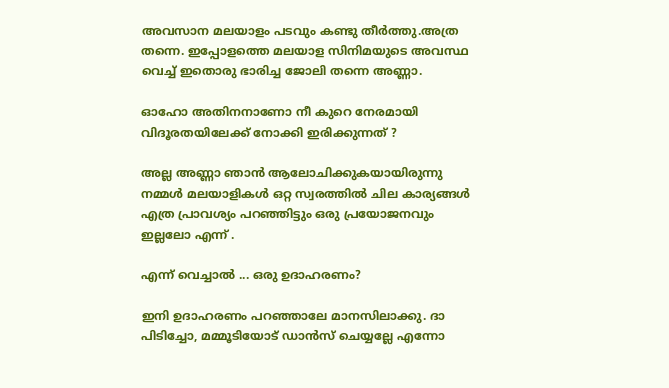അവസാന മലയാളം പടവും കണ്ടു തീര്‍ത്തു.അത്ര തന്നെ. ഇപ്പോളത്തെ മലയാള സിനിമയുടെ അവസ്ഥ വെച്ച് ഇതൊരു ഭാരിച്ച ജോലി തന്നെ അണ്ണാ.

ഓഹോ അതിനനാണോ നീ കുറെ നേരമായി വിദൂരതയിലേക്ക് നോക്കി ഇരിക്കുന്നത് ?

അല്ല അണ്ണാ ഞാന്‍ ആലോചിക്കുകയായിരുന്നു നമ്മള്‍ മലയാളികള്‍ ഒറ്റ സ്വരത്തില്‍ ചില കാര്യങ്ങള്‍ എത്ര പ്രാവശ്യം പറഞ്ഞിട്ടും ഒരു പ്രയോജനവും ഇല്ലലോ എന്ന് .

എന്ന് വെച്ചാല്‍ ... ഒരു ഉദാഹരണം?

ഇനി ഉദാഹരണം പറഞ്ഞാലേ മാനസിലാക്കു. ദാ പിടിച്ചോ, മമ്മൂടിയോട് ഡാന്‍സ് ചെയ്യല്ലേ എന്നോ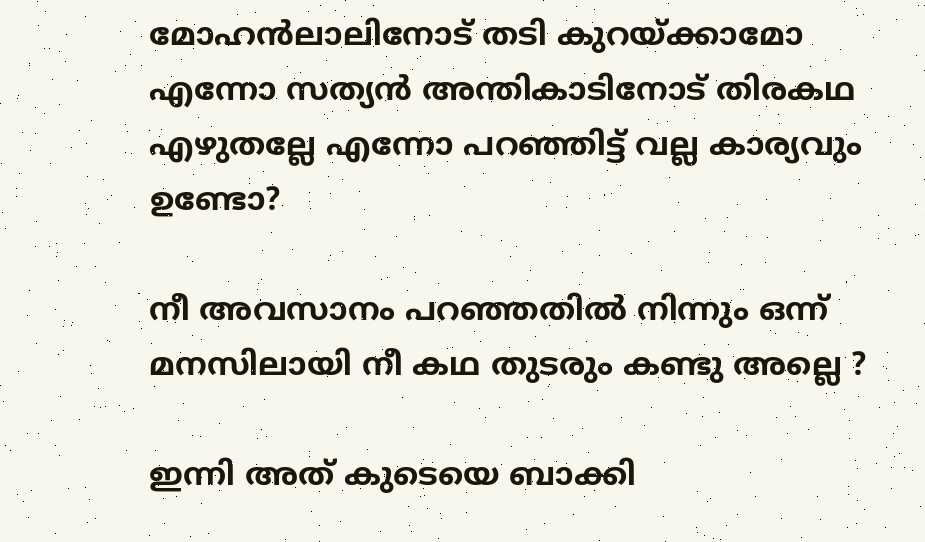മോഹന്‍ലാലിനോട് തടി കുറയ്ക്കാമോ എന്നോ സത്യന്‍ അന്തികാടിനോട് തിരകഥ എഴുതല്ലേ എന്നോ പറഞ്ഞിട്ട് വല്ല കാര്യവും ഉണ്ടോ?

നീ അവസാനം പറഞ്ഞതില്‍ നിന്നും ഒന്ന് മനസിലായി നീ കഥ തുടരും കണ്ടു അല്ലെ ?

ഇന്നി അത് കുടെയെ ബാക്കി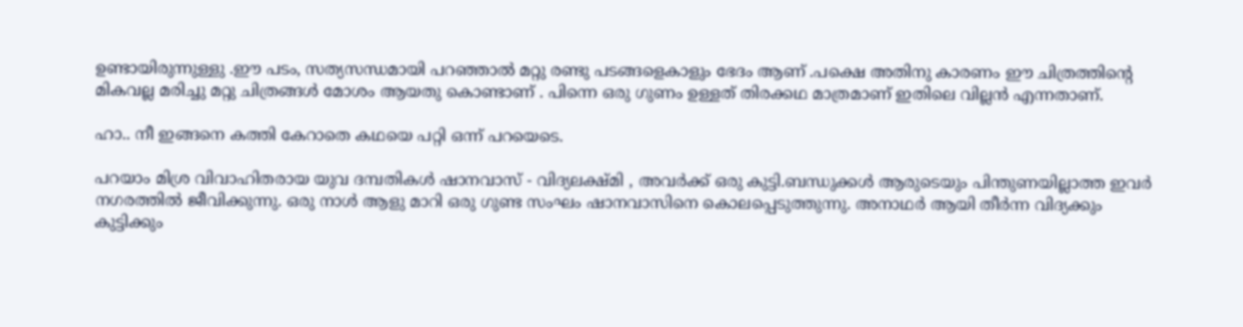ഉണ്ടായിരുന്നുള്ളു .ഈ പടം, സത്യസന്ധമായി പറഞ്ഞാല്‍ മറ്റു രണ്ടു പടങ്ങളെകാളും ഭേദം ആണ് .പക്ഷെ അതിനു കാരണം ഈ ചിത്രത്തിന്റെ മികവല്ല മരിച്ചു മറ്റു ചിത്രങ്ങള്‍ മോശം ആയതു കൊണ്ടാണ് . പിന്നെ ഒരു ഗുണം ഉള്ളത് തിരക്കഥ മാത്രമാണ് ഇതിലെ വില്ലന്‍ എന്നതാണ്.

ഹാ.. നീ ഇങ്ങനെ കത്തി കേറാതെ കഥയെ പറ്റി ഒന്ന് പറയെടെ.

പറയാം മിശ്ര വിവാഹിതരായ യുവ ദമ്പതികള്‍ ഷാനവാസ്‌ - വിദ്യലക്ഷ്മി , അവര്‍ക്ക് ഒരു കുട്ടി.ബന്ധുക്കള്‍ ആരുടെയും പിന്തുണയില്ലാത്ത ഇവര്‍ നഗരത്തില്‍ ജീവിക്കുന്നു. ഒരു നാള്‍ ആളു മാറി ഒരു ഗുണ്ട സംഘം ഷാനവാസിനെ കൊലപ്പെടുത്തുന്നു. അനാഥര്‍ ആയി തീര്‍ന്ന വിദ്യക്കും കുട്ടിക്കും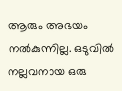ആരും അഭയം നല്‍കുന്നില്ല. ഒടുവില്‍ നല്ലവനായ ഒരു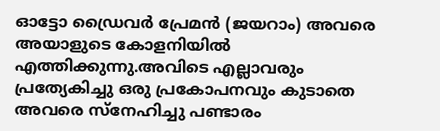ഓട്ടോ ഡ്രൈവര്‍ പ്രേമന്‍ (ജയറാം) അവരെ അയാളുടെ കോളനിയില്‍ എത്തിക്കുന്നു.അവിടെ എല്ലാവരും പ്രത്യേകിച്ചു ഒരു പ്രകോപനവും കുടാതെ അവരെ സ്നേഹിച്ചു പണ്ടാരം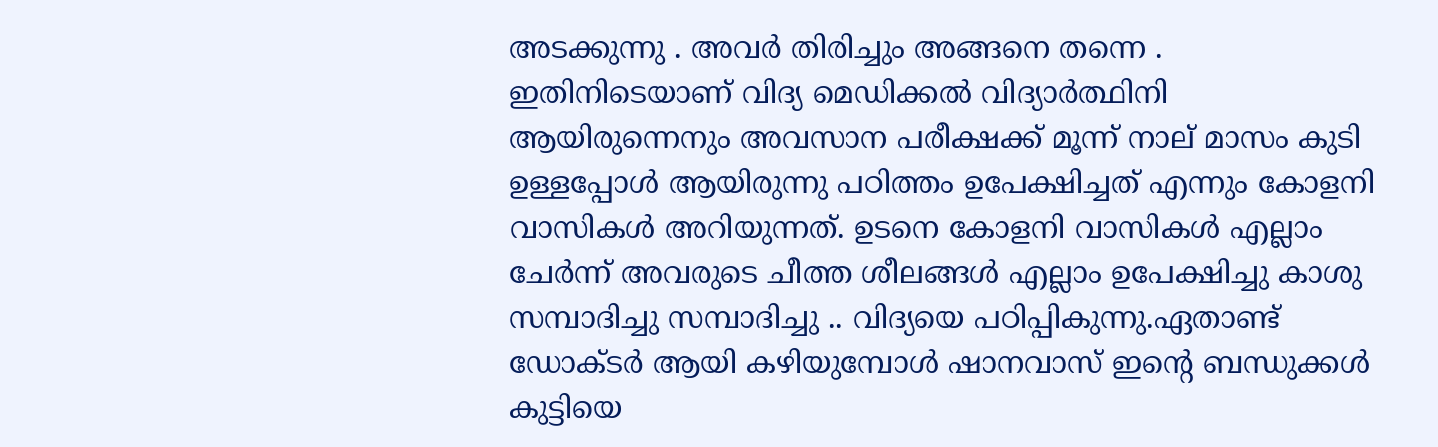അടക്കുന്നു . അവര്‍ തിരിച്ചും അങ്ങനെ തന്നെ . ഇതിനിടെയാണ് വിദ്യ മെഡിക്കല്‍ വിദ്യാര്‍ത്ഥിനി ആയിരുന്നെനും അവസാന പരീക്ഷക്ക്‌ മൂന്ന് നാല് മാസം കുടി ഉള്ളപ്പോള്‍ ആയിരുന്നു പഠിത്തം ഉപേക്ഷിച്ചത് എന്നും കോളനി വാസികള്‍ അറിയുന്നത്. ഉടനെ കോളനി വാസികള്‍ എല്ലാം ചേര്‍ന്ന് അവരുടെ ചീത്ത ശീലങ്ങള്‍ എല്ലാം ഉപേക്ഷിച്ചു കാശു സമ്പാദിച്ചു സമ്പാദിച്ചു .. വിദ്യയെ പഠിപ്പികുന്നു.ഏതാണ്ട് ഡോക്ടര്‍ ആയി കഴിയുമ്പോള്‍ ഷാനവാസ്‌ ഇന്റെ ബന്ധുക്കള്‍ കുട്ടിയെ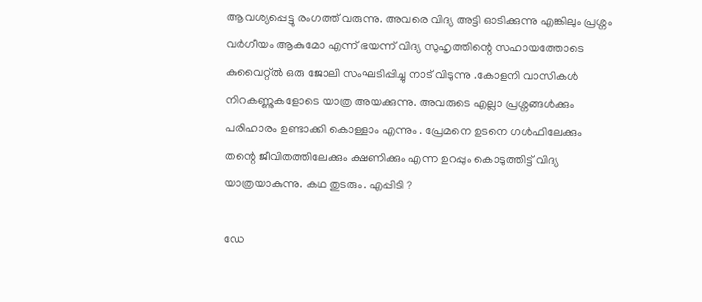ആവശ്യപ്പെട്ടു രംഗത്ത് വരുന്നു. അവരെ വിദ്യ അട്ടി ഓടിക്കുന്നു എങ്കിലും പ്രശ്നം വര്‍ഗീയം ആകുമോ എന്ന് ഭയന്ന് വിദ്യ സുഹൃത്തിന്റെ സഹായത്തോടെ കുവൈറ്റ്‌ല്‍ ഒരു ജോലി സംഘടിപ്പിച്ചു നാട് വിടുന്നു .കോളനി വാസികള്‍ നിറകണ്ണുകളോടെ യാത്ര അയക്കുന്നു. അവരുടെ എല്ലാ പ്രശ്നങ്ങള്‍ക്കും പരിഹാരം ഉണ്ടാക്കി കൊള്ളാം എന്നും . പ്രേമനെ ഉടനെ ഗള്‍ഫിലേക്കും തന്റെ ജീവിതത്തിലേക്കും ക്ഷണിക്കും എന്ന ഉറപ്പും കൊടുത്തിട്ട് വിദ്യ യാത്രയാകുന്നു. കഥ തുടരും. എപ്പിടി ?

ഡേ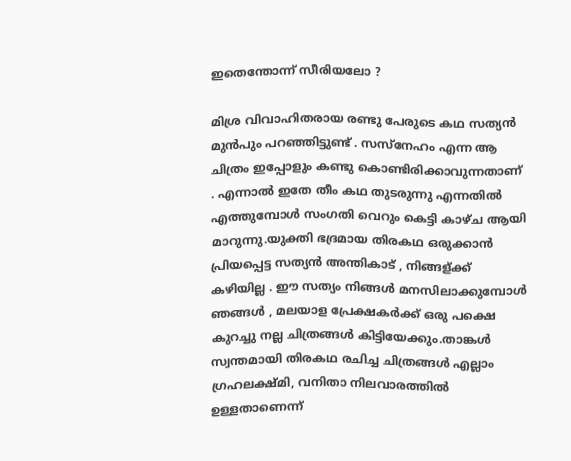ഇതെന്തോന്ന് സീരിയലോ ?

മിശ്ര വിവാഹിതരായ രണ്ടു പേരുടെ കഥ സത്യന്‍ മുന്‍പും പറഞ്ഞിട്ടുണ്ട് . സസ്നേഹം എന്ന ആ ചിത്രം ഇപ്പോളും കണ്ടു കൊണ്ടിരിക്കാവുന്നതാണ് . എന്നാല്‍ ഇതേ തീം കഥ തുടരുന്നു എന്നതില്‍ എത്തുമ്പോള്‍ സംഗതി വെറും കെട്ടി കാഴ്ച ആയി മാറുന്നു.യുക്തി ഭദ്രമായ തിരകഥ ഒരുക്കാന്‍ പ്രിയപ്പെട്ട സത്യന്‍ അന്തികാട് , നിങ്ങള്ക്ക് കഴിയില്ല . ഈ സത്യം നിങ്ങള്‍ മനസിലാക്കുമ്പോള്‍ ഞങ്ങള്‍ , മലയാള പ്രേക്ഷകര്‍ക്ക്‌ ഒരു പക്ഷെ കുറച്ചു നല്ല ചിത്രങ്ങള്‍ കിട്ടിയേക്കും.താങ്കള്‍ സ്വന്തമായി തിരകഥ രചിച്ച ചിത്രങ്ങള്‍ എല്ലാം ഗ്രഹലക്ഷ്മി, വനിതാ നിലവാരത്തില്‍ ഉള്ളതാണെന്ന്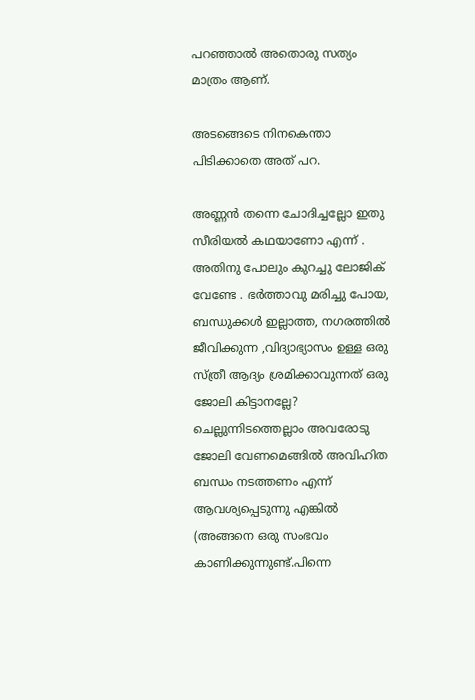പറഞ്ഞാല്‍ അതൊരു സത്യം മാത്രം ആണ്.

അടങ്ങെടെ നിനകെന്താ പിടിക്കാതെ അത് പറ.

അണ്ണന്‍ തന്നെ ചോദിച്ചല്ലോ ഇതു സീരിയല്‍ കഥയാണോ എന്ന് . അതിനു പോലും കുറച്ചു ലോജിക് വേണ്ടേ . ഭര്‍ത്താവു മരിച്ചു പോയ, ബന്ധുക്കള്‍ ഇല്ലാത്ത, നഗരത്തില്‍ ജീവിക്കുന്ന ,വിദ്യാഭ്യാസം ഉള്ള ഒരു സ്ത്രീ ആദ്യം ശ്രമിക്കാവുന്നത് ഒരു ജോലി കിട്ടാനല്ലേ? ചെല്ലുന്നിടത്തെല്ലാം അവരോടു ജോലി വേണമെങ്ങില്‍ അവിഹിത ബന്ധം നടത്തണം എന്ന് ആവശ്യപ്പെടുന്നു എങ്കില്‍ (അങ്ങനെ ഒരു സംഭവം കാണിക്കുന്നുണ്ട്.പിന്നെ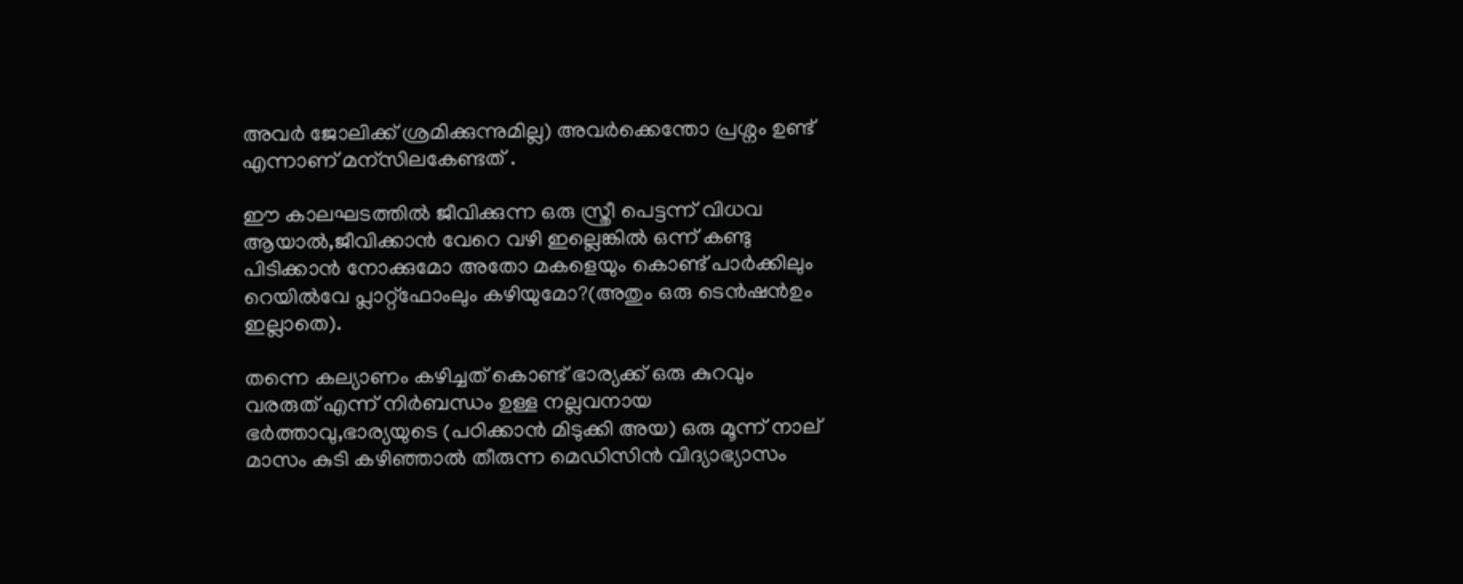അവര്‍ ജോലിക്ക് ശ്രമിക്കുന്നുമില്ല) അവര്‍ക്കെന്തോ പ്രശ്നം ഉണ്ട് എന്നാണ് മന്സിലകേണ്ടത് .

ഈ കാലഘടത്തില്‍ ജീവിക്കുന്ന ഒരു സ്ത്രീ പെട്ടന്ന് വിധവ ആയാല്‍,ജീവിക്കാന്‍ വേറെ വഴി ഇല്ലെങ്കില്‍ ഒന്ന് കണ്ടു പിടിക്കാന്‍ നോക്കുമോ അതോ മകളെയും കൊണ്ട് പാര്‍ക്കിലും റെയില്‍വേ പ്ലാറ്റ്ഫോംലും കഴിയുമോ?(അതും ഒരു ടെന്‍ഷന്‍ഉം ഇല്ലാതെ).

തന്നെ കല്യാണം കഴിച്ചത് കൊണ്ട് ഭാര്യക്ക്‌ ഒരു കുറവും വരരുത് എന്ന് നിര്‍ബന്ധം ഉള്ള നല്ലവനായ ഭര്‍ത്താവു,ഭാര്യയുടെ (പഠിക്കാന്‍ മിടുക്കി അയ) ഒരു മൂന്ന് നാല് മാസം കുടി കഴിഞ്ഞാല്‍ തീരുന്ന മെഡിസിന്‍ വിദ്യാഭ്യാസം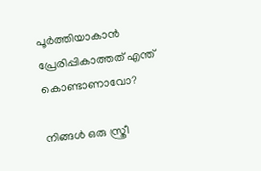പൂര്‍ത്തിയാകാന്‍ പ്രേരിപ്പികാത്തത് എന്ത് കൊണ്ടാണാവോ?

നിങ്ങള്‍ ഒരു സ്ത്രീ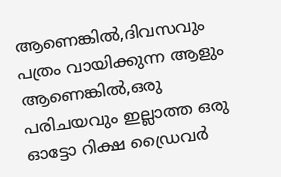ആണെങ്കില്‍,ദിവസവും പത്രം വായിക്കുന്ന ആളും ആണെങ്കില്‍,ഒരു പരിചയവും ഇല്ലാത്ത ഒരു ഓട്ടോ റിക്ഷ ഡ്രൈവര്‍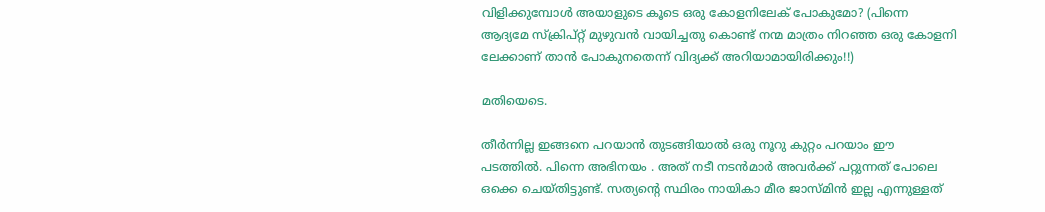വിളിക്കുമ്പോള്‍ അയാളുടെ കൂടെ ഒരു കോളനിലേക് പോകുമോ? (പിന്നെ ആദ്യമേ സ്ക്രിപ്റ്റ് മുഴുവന്‍ വായിച്ചതു കൊണ്ട് നന്മ മാത്രം നിറഞ്ഞ ഒരു കോളനി ലേക്കാണ് താന്‍ പോകുനതെന്ന് വിദ്യക്ക് അറിയാമായിരിക്കും!!)

മതിയെടെ.

തീര്‍ന്നില്ല ഇങ്ങനെ പറയാന്‍ തുടങ്ങിയാല്‍ ഒരു നൂറു കുറ്റം പറയാം ഈ പടത്തില്‍. പിന്നെ അഭിനയം . അത് നടീ നടന്‍മാര്‍ അവര്‍ക്ക് പറ്റുന്നത് പോലെ ഒക്കെ ചെയ്തിട്ടുണ്ട്. സത്യന്റെ സ്ഥിരം നായികാ മീര ജാസ്മിന്‍ ഇല്ല എന്നുള്ളത്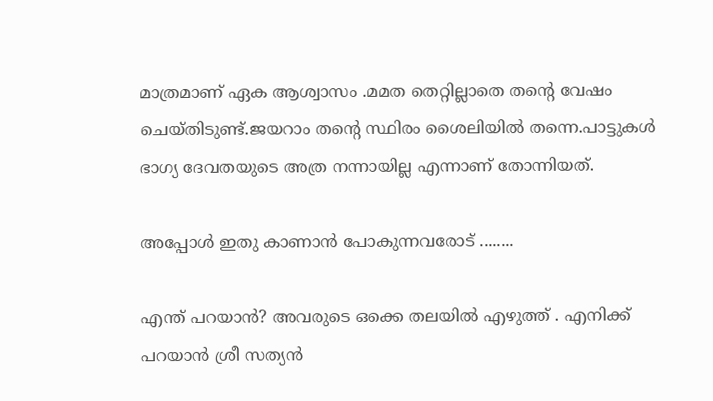മാത്രമാണ് ഏക ആശ്വാസം .മമത തെറ്റില്ലാതെ തന്റെ വേഷം ചെയ്തിടുണ്ട്.ജയറാം തന്റെ സ്ഥിരം ശൈലിയില്‍ തന്നെ.പാട്ടുകള്‍ ഭാഗ്യ ദേവതയുടെ അത്ര നന്നായില്ല എന്നാണ് തോന്നിയത്.

അപ്പോള്‍ ഇതു കാണാന്‍ പോകുന്നവരോട് ........

എന്ത് പറയാന്‍? അവരുടെ ഒക്കെ തലയില്‍ എഴുത്ത് . എനിക്ക് പറയാന്‍ ശ്രീ സത്യന്‍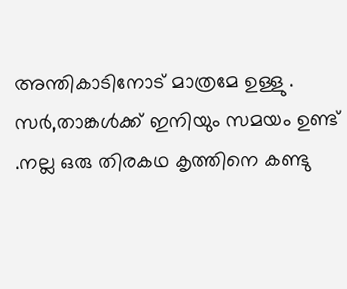അന്തികാടിനോട് മാത്രമേ ഉള്ളു . സര്‍,താങ്കള്‍ക്ക് ഇനിയും സമയം ഉണ്ട് .നല്ല ഒരു തിരകഥ കൃത്തിനെ കണ്ടു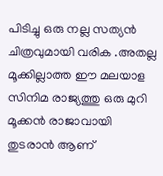പിടിച്ചു ഒരു നല്ല സത്യന്‍ ചിത്രവുമായി വരിക .അതല്ല മൂക്കില്ലാത്ത ഈ മലയാള സിനിമ രാജ്യത്തു ഒരു മുറി മൂക്കന്‍ രാജാവായി തുടരാന്‍ ആണ്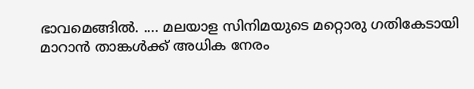ഭാവമെങ്ങില്‍. .... മലയാള സിനിമയുടെ മറ്റൊരു ഗതികേടായി മാറാന്‍ താങ്കള്‍ക്ക് അധിക നേരം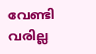വേണ്ടി വരില്ല